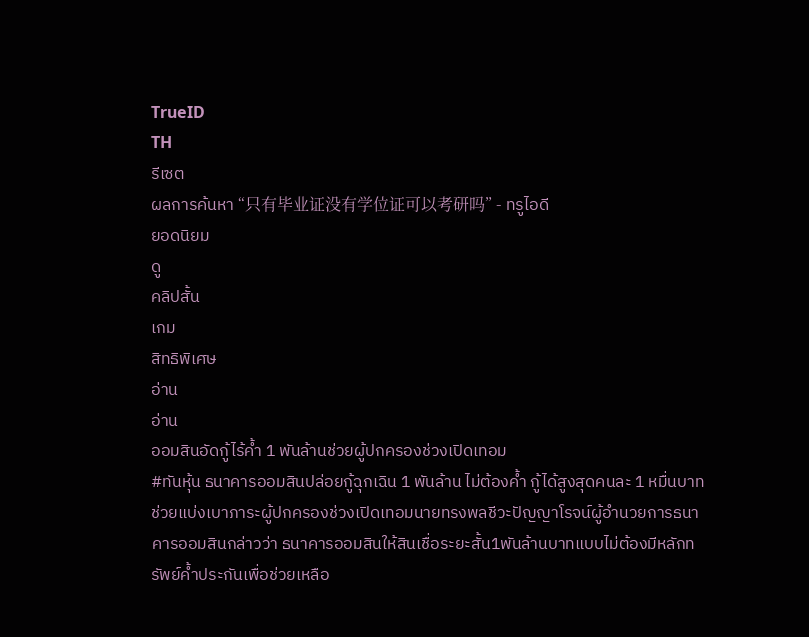TrueID
TH
รีเซต
ผลการค้นหา “只有毕业证没有学位证可以考研吗” - ทรูไอดี
ยอดนิยม
ดู
คลิปสั้น
เกม
สิทธิพิเศษ
อ่าน
อ่าน
ออมสินอัดกู้ไร้ค้ำ 1 พันล้านช่วยผู้ปกครองช่วงเปิดเทอม
#ทันหุ้น ธนาคารออมสินปล่อยกู้ฉุกเฉิน 1 พันล้าน ไม่ต้องค้ำ กู้ได้สูงสุดคนละ 1 หมื่นบาท ช่วยแบ่งเบาภาระผู้ปกครองช่วงเปิดเทอมนายทรงพลชีวะปัญญาโรจน์ผู้อำนวยการธนาคารออมสินกล่าวว่า ธนาคารออมสินให้สินเชื่อระยะสั้น1พันล้านบาทแบบไม่ต้องมีหลักทรัพย์ค้ำประกันเพื่อช่วยเหลือ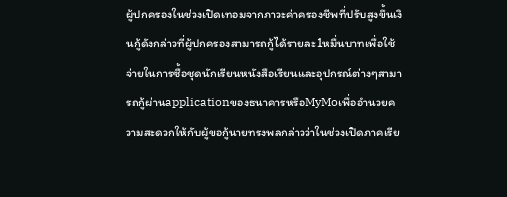ผู้ปกครองในช่วงเปิดเทอมจากภาวะค่าครองชีพที่ปรับสูงขึ้นเงินกู้ดังกล่าวที่ผู้ปกครองสามารถกู้ได้รายละ1หมื่นบาทเพื่อใช้จ่ายในการซื้อชุดนักเรียนหนังสือเรียนและอุปกรณ์ต่างๆสามารถกู้ผ่านapplicationของธนาคารหรือMyMoเพื่ออำนวยความสะดวกให้กับผู้ขอกู้นายทรงพลกล่าวว่าในช่วงเปิดภาคเรีย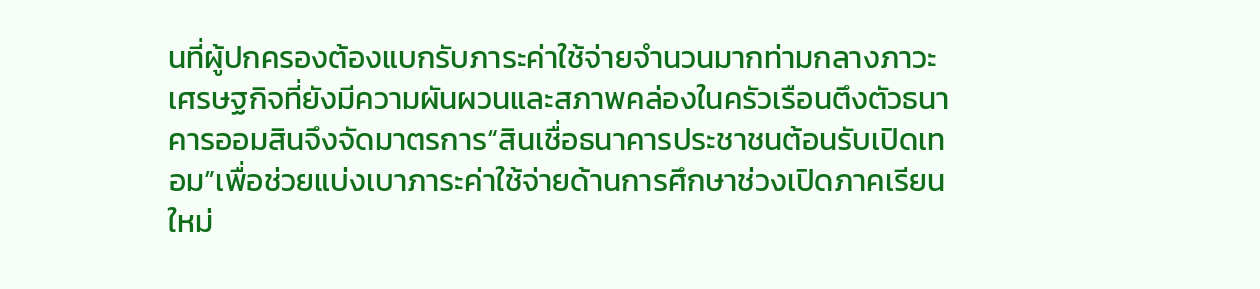นที่ผู้ปกครองต้องแบกรับภาระค่าใช้จ่ายจำนวนมากท่ามกลางภาวะเศรษฐกิจที่ยังมีความผันผวนและสภาพคล่องในครัวเรือนตึงตัวธนาคารออมสินจึงจัดมาตรการ“สินเชื่อธนาคารประชาชนต้อนรับเปิดเทอม”เพื่อช่วยแบ่งเบาภาระค่าใช้จ่ายด้านการศึกษาช่วงเปิดภาคเรียนใหม่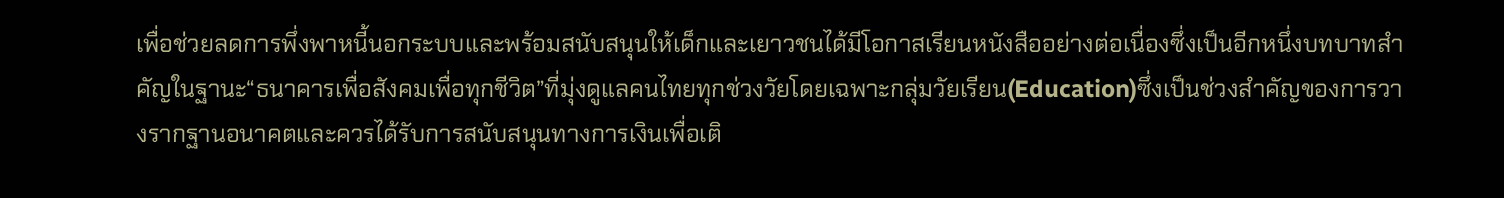เพื่อช่วยลดการพึ่งพาหนี้นอกระบบและพร้อมสนับสนุนให้เด็กและเยาวชนได้มีโอกาสเรียนหนังสืออย่างต่อเนื่องซึ่งเป็นอีกหนึ่งบทบาทสำคัญในฐานะ“ธนาคารเพื่อสังคมเพื่อทุกชีวิต”ที่มุ่งดูแลคนไทยทุกช่วงวัยโดยเฉพาะกลุ่มวัยเรียน(Education)ซึ่งเป็นช่วงสำคัญของการวางรากฐานอนาคตและควรได้รับการสนับสนุนทางการเงินเพื่อเติ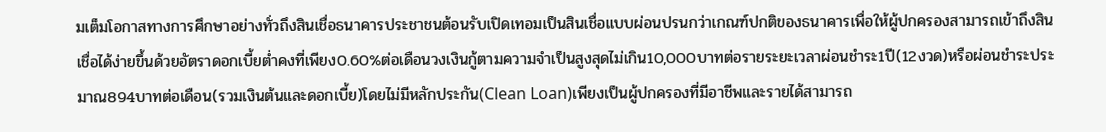มเต็มโอกาสทางการศึกษาอย่างทั่วถึงสินเชื่อธนาคารประชาชนต้อนรับเปิดเทอมเป็นสินเชื่อแบบผ่อนปรนกว่าเกณฑ์ปกติของธนาคารเพื่อให้ผู้ปกครองสามารถเข้าถึงสินเชื่อได้ง่ายขึ้นด้วยอัตราดอกเบี้ยต่ำคงที่เพียง0.60%ต่อเดือนวงเงินกู้ตามความจำเป็นสูงสุดไม่เกิน10,000บาทต่อรายระยะเวลาผ่อนชำระ1ปี(12งวด)หรือผ่อนชำระประมาณ894บาทต่อเดือน(รวมเงินต้นและดอกเบี้ย)โดยไม่มีหลักประกัน(Clean Loan)เพียงเป็นผู้ปกครองที่มีอาชีพและรายได้สามารถ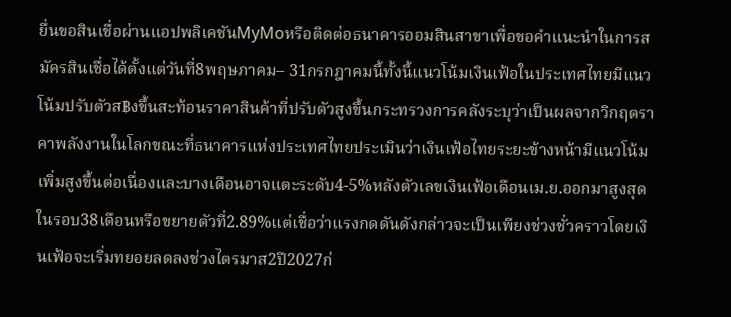ยื่นขอสินเชื่อผ่านแอปพลิเคชันMyMoหรือติดต่อธนาคารออมสินสาขาเพื่อขอคำแนะนำในการสมัครสินเชื่อได้ตั้งแต่วันที่8พฤษภาคม– 31กรกฎาคมนี้ทั้งนี้แนวโน้มเงินเฟ้อในประเทศไทยมีแนวโน้มปรับตัวส฿งขึ้นสะท้อนราคาสินค้าที่ปรับตัวสูงขึ้นกระทรวงการคลังระบุว่าเป็นผลจากวิกฤตราคาพลังงานในโลกขณะที่ธนาคารแห่งประเทศไทยประเมินว่าเงินเฟ้อไทยระยะข้างหน้ามีแนวโน้มเพิ่มสูงขึ้นต่อเนื่องและบางเดือนอาจแตะระดับ4-5%หลังตัวเลขเงินเฟ้อเดือนเม.ย.ออกมาสูงสุดในรอบ38เดือนหรือขยายตัวที่2.89%แต่เชื่อว่าแรงกดดันดังกล่าวจะเป็นเพียงช่วงชั่วคราวโดยเงินเฟ้อจะเริ่มทยอยลดลงช่วงไตรมาส2ปี2027ก่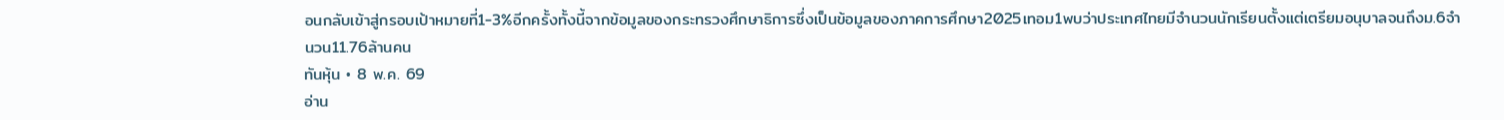อนกลับเข้าสู่กรอบเป้าหมายที่1-3%อีกครั้งทั้งนี้จากข้อมูลของกระทรวงศึกษาธิการซึ่งเป็นข้อมูลของภาคการศึกษา2025เทอม1พบว่าประเทศไทยมีจำนวนนักเรียนตั้งแต่เตรียมอนุบาลจนถึงม.6จำนวน11.76ล้านคน
ทันหุ้น • 8 พ.ค. 69
อ่าน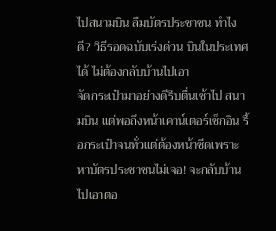ไปสนามบิน ลืมบัตรประชาชน ทำไงดี? วิธีรอดฉบับเร่งด่วน บินในประเทศได้ ไม่ต้องกลับบ้านไปเอา
จัดกระเป๋ามาอย่างดีรีบตื่นเช้าไป สนามบิน แต่พอถึงหน้าเคาน์เตอร์เช็กอิน รื้อกระเป๋าจนทั่วแต่ต้องหน้าซีดเพราะ หาบัตรประชาชนไม่เจอ! จะกลับบ้านไปเอาตอ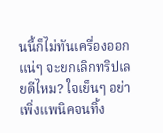นนี้ก็ไม่ทันเครื่องออกแน่ๆ จะยกเลิกทริปเลยดีไหม? ใจเย็นๆ อย่าเพิ่งแพนิคจนทิ้ง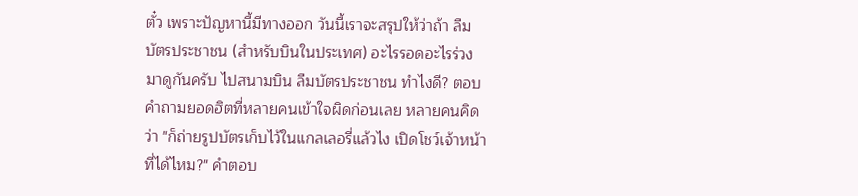ตั๋ว เพราะปัญหานี้มีทางออก วันนี้เราจะสรุปให้ว่าถ้า ลืมบัตรประชาชน (สำหรับบินในประเทศ) อะไรรอดอะไรร่วง มาดูกันครับ ไปสนามบิน ลืมบัตรประชาชน ทำไงดี? ตอบคำถามยอดฮิตที่หลายคนเข้าใจผิดก่อนเลย หลายคนคิดว่า "ก็ถ่ายรูปบัตรเก็บไว้ในแกลเลอรี่แล้วไง เปิดโชว์เจ้าหน้าที่ได้ไหม?" คำตอบ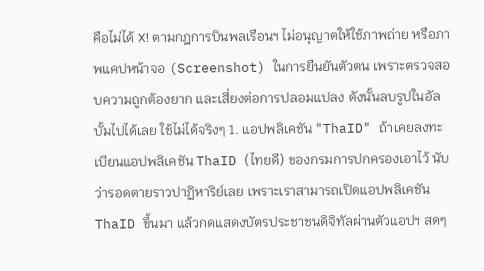คือไม่ได้ ❌! ตามกฎการบินพลเรือนฯ ไม่อนุญาตให้ใช้ภาพถ่าย หรือภาพแคปหน้าจอ (Screenshot) ในการยืนยันตัวตน เพราะตรวจสอบความถูกต้องยาก และเสี่ยงต่อการปลอมแปลง ดังนั้นลบรูปในอัลบั้มไปได้เลย ใช้ไม่ได้จริงๆ 1. แอปพลิเคชัน "ThaID" ถ้าเคยลงทะเบียนแอปพลิเคชัน ThaID (ไทยดี) ของกรมการปกครองเอาไว้ นับว่ารอดตายราวปาฏิหาริย์เลย เพราะเราสามารถเปิดแอปพลิเคชัน ThaID ขึ้นมา แล้วกดแสดงบัตรประชาชนดิจิทัลผ่านตัวแอปฯ สดๆ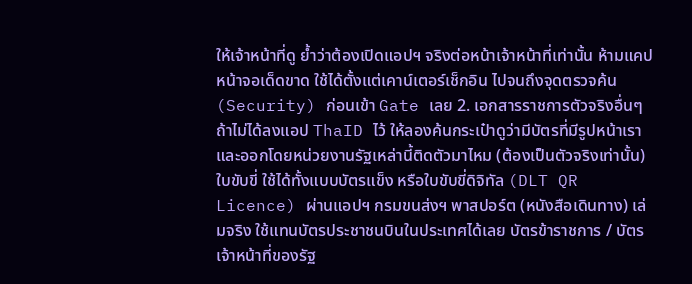ให้เจ้าหน้าที่ดู ย้ำว่าต้องเปิดแอปฯ จริงต่อหน้าเจ้าหน้าที่เท่านั้น ห้ามแคปหน้าจอเด็ดขาด ใช้ได้ตั้งแต่เคาน์เตอร์เช็กอิน ไปจนถึงจุดตรวจค้น (Security) ก่อนเข้า Gate เลย 2. เอกสารราชการตัวจริงอื่นๆ ถ้าไม่ได้ลงแอป ThaID ไว้ ให้ลองค้นกระเป๋าดูว่ามีบัตรที่มีรูปหน้าเรา และออกโดยหน่วยงานรัฐเหล่านี้ติดตัวมาไหม (ต้องเป็นตัวจริงเท่านั้น) ใบขับขี่ ใช้ได้ทั้งแบบบัตรแข็ง หรือใบขับขี่ดิจิทัล (DLT QR Licence) ผ่านแอปฯ กรมขนส่งฯ พาสปอร์ต (หนังสือเดินทาง) เล่มจริง ใช้แทนบัตรประชาชนบินในประเทศได้เลย บัตรข้าราชการ / บัตรเจ้าหน้าที่ของรัฐ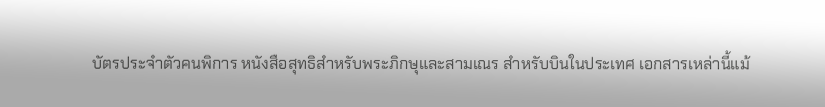บัตรประจำตัวคนพิการ หนังสือสุทธิสำหรับพระภิกษุและสามเณร สำหรับบินในประเทศ เอกสารเหล่านี้แม้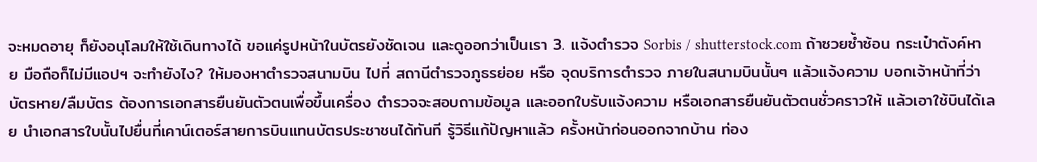จะหมดอายุ ก็ยังอนุโลมให้ใช้เดินทางได้ ขอแค่รูปหน้าในบัตรยังชัดเจน และดูออกว่าเป็นเรา 3. แจ้งตำรวจ Sorbis / shutterstock.com ถ้าซวยซ้ำซ้อน กระเป๋าตังค์หาย มือถือก็ไม่มีแอปฯ จะทำยังไง? ให้มองหาตำรวจสนามบิน ไปที่ สถานีตำรวจภูธรย่อย หรือ จุดบริการตำรวจ ภายในสนามบินนั้นๆ แล้วแจ้งความ บอกเจ้าหน้าที่ว่าบัตรหาย/ลืมบัตร ต้องการเอกสารยืนยันตัวตนเพื่อขึ้นเครื่อง ตำรวจจะสอบถามข้อมูล และออกใบรับแจ้งความ หรือเอกสารยืนยันตัวตนชั่วคราวให้ แล้วเอาใช้บินได้เลย นำเอกสารใบนั้นไปยื่นที่เคาน์เตอร์สายการบินแทนบัตรประชาชนได้ทันที รู้วิธีแก้ปัญหาแล้ว ครั้งหน้าก่อนออกจากบ้าน ท่อง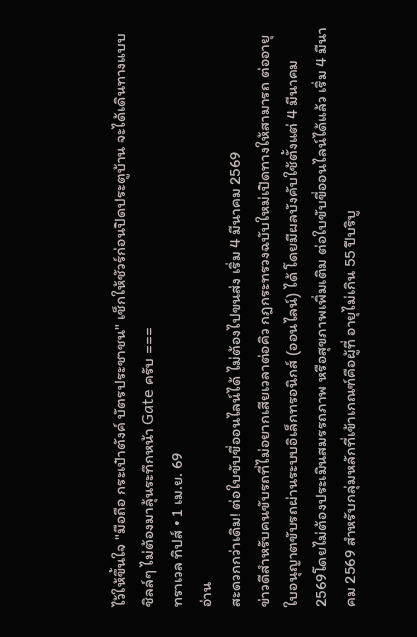ไว้ให้ขึ้นใจ "มือถือ กระเป๋าตังค์ บัตรประชาชน" เช็กให้ชัวร์ก่อนปิดประตูบ้าน จะได้เดินทางแบบชิลล์ๆ ไม่ต้องมาลุ้นระทึกหน้า Gate ครับ ===
ทราเวล ทิปส์ • 1 เม.ย. 69
อ่าน
สะดวกกว่าเดิม! ต่อใบขับขี่ออนไลน์ได้ ไม่ต้องไปขนส่ง เริ่ม 4 มีนาคม 2569
ข่าวดีสำหรับคนขับรถที่ไม่อยากเสียเวลาต่อคิว กฎกระทรวงฉบับใหม่เปิดทางให้สามารถ ต่ออายุใบอนุญาตขับรถผ่านระบบอิเล็กทรอนิกส์ (ออนไลน์) ได้ โดยมีผลบังคับใช้ตั้งแต่ 4 มีนาคม 2569โดยไม่ต้องประเมินสมรรถภาพ หรือสุขภาพเพิ่มเติม ต่อใบขับขี่ออนไลน์ได้แล้ว เริ่ม 4 มีนาคม 2569 สำหรับกลุ่มหลักที่เข้าเกณฑ์คือผู้ที่ อายุไม่เกิน 55 ปีบริบู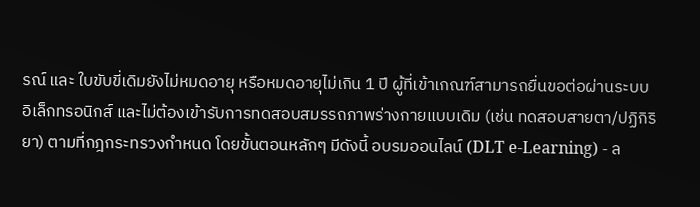รณ์ และ ใบขับขี่เดิมยังไม่หมดอายุ หรือหมดอายุไม่เกิน 1 ปี ผู้ที่เข้าเกณฑ์สามารถยื่นขอต่อผ่านระบบอิเล็กทรอนิกส์ และไม่ต้องเข้ารับการทดสอบสมรรถภาพร่างกายแบบเดิม (เช่น ทดสอบสายตา/ปฏิกิริยา) ตามที่กฎกระทรวงกำหนด โดยขั้นตอนหลักๆ มีดังนี้ อบรมออนไลน์ (DLT e-Learning) - ล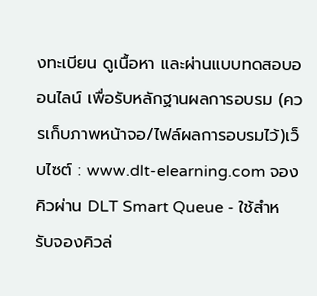งทะเบียน ดูเนื้อหา และผ่านแบบทดสอบออนไลน์ เพื่อรับหลักฐานผลการอบรม (ควรเก็บภาพหน้าจอ/ไฟล์ผลการอบรมไว้)เว็บไซต์ : www.dlt-elearning.com จองคิวผ่าน DLT Smart Queue - ใช้สำหรับจองคิวล่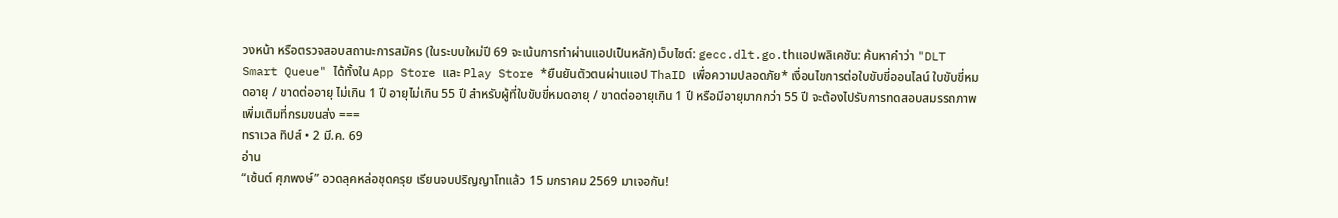วงหน้า หรือตรวจสอบสถานะการสมัคร (ในระบบใหม่ปี 69 จะเน้นการทำผ่านแอปเป็นหลัก)เว็บไซต์: gecc.dlt.go.thแอปพลิเคชัน: ค้นหาคำว่า "DLT Smart Queue" ได้ทั้งใน App Store และ Play Store *ยืนยันตัวตนผ่านแอป ThaID เพื่อความปลอดภัย* เงื่อนไขการต่อใบขับขี่ออนไลน์ ใบขับขี่หมดอายุ / ขาดต่ออายุ ไม่เกิน 1 ปี อายุไม่เกิน 55 ปี สำหรับผู้ที่ใบขับขี่หมดอายุ / ขาดต่ออายุเกิน 1 ปี หรือมีอายุมากกว่า 55 ปี จะต้องไปรับการทดสอบสมรรถภาพเพิ่มเติมที่กรมขนส่ง ===
ทราเวล ทิปส์ • 2 มี.ค. 69
อ่าน
“เซ้นต์ ศุภพงษ์” อวดลุคหล่อชุดครุย เรียนจบปริญญาโทแล้ว 15 มกราคม 2569 มาเจอกัน!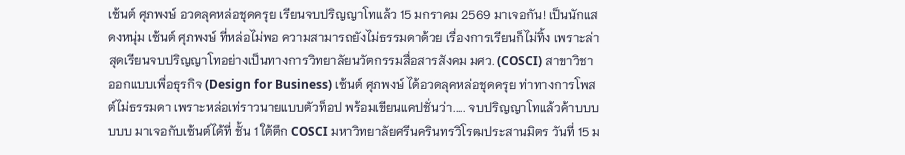เซ้นต์ ศุภพงษ์ อวดลุคหล่อชุดครุย เรียนจบปริญญาโทแล้ว 15 มกราคม 2569 มาเจอกัน! เป็นนักแสดงหนุ่ม เซ้นต์ ศุภพงษ์ ที่หล่อไม่พอ ความสามารถยังไม่ธรรมดาด้วย เรื่องการเรียนก็ไม่ทิ้ง เพราะล่าสุดเรียนจบปริญญาโทอย่างเป็นทางการวิทยาลัยนวัตกรรมสื่อสารสังคม มศว. (COSCI) สาขาวิชา ออกแบบเพื่อธุรกิจ (Design for Business) เซ้นต์ ศุภพงษ์ ได้อวดลุคหล่อชุดครุย ท่าทางการโพสต์ไม่ธรรมดา เพราะหล่อเท่ราวนายแบบตัวท็อป พร้อมเขียนแคปชั่นว่า..... จบปริญญาโทแล้วค้าบบบบบบ มาเจอกับเซ้นต์ได้ที่ ชั้น 1 ใต้ตึก COSCI มหาวิทยาลัยศรีนครินทรวิโรฒประสานมิตร วันที่ 15 ม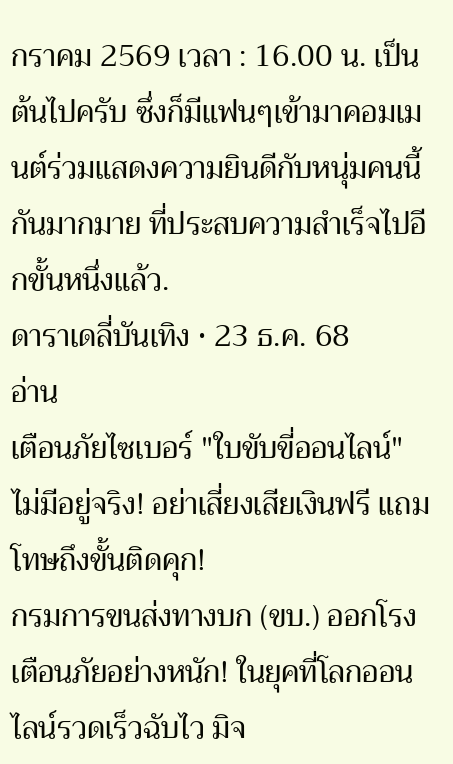กราคม 2569 เวลา : 16.00 น. เป็นต้นไปครับ ซึ่งก็มีแฟนๆเข้ามาคอมเมนต์ร่วมแสดงความยินดีกับหนุ่มคนนี้กันมากมาย ที่ประสบความสำเร็จไปอีกขั้นหนึ่งแล้ว.
ดาราเดลี่บันเทิง • 23 ธ.ค. 68
อ่าน
เตือนภัยไซเบอร์ "ใบขับขี่ออนไลน์" ไม่มีอยู่จริง! อย่าเสี่ยงเสียเงินฟรี แถมโทษถึงขั้นติดคุก!
กรมการขนส่งทางบก (ขบ.) ออกโรงเตือนภัยอย่างหนัก! ในยุคที่โลกออนไลน์รวดเร็วฉับไว มิจ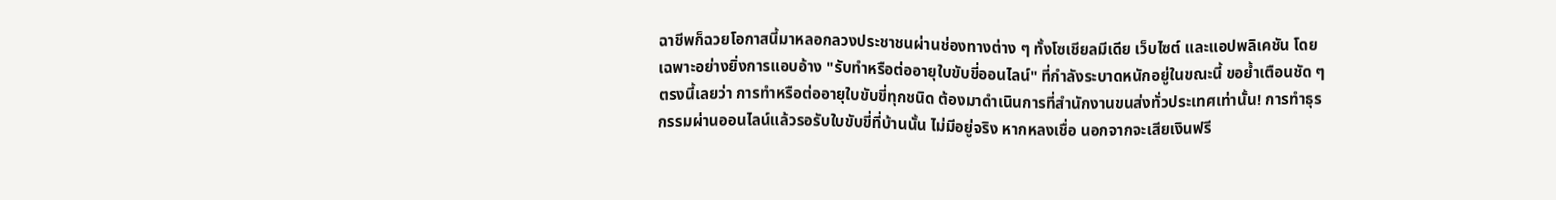ฉาชีพก็ฉวยโอกาสนี้มาหลอกลวงประชาชนผ่านช่องทางต่าง ๆ ทั้งโซเชียลมีเดีย เว็บไซต์ และแอปพลิเคชัน โดยเฉพาะอย่างยิ่งการแอบอ้าง "รับทำหรือต่ออายุใบขับขี่ออนไลน์" ที่กำลังระบาดหนักอยู่ในขณะนี้ ขอย้ำเตือนชัด ๆ ตรงนี้เลยว่า การทำหรือต่ออายุใบขับขี่ทุกชนิด ต้องมาดำเนินการที่สำนักงานขนส่งทั่วประเทศเท่านั้น! การทำธุรกรรมผ่านออนไลน์แล้วรอรับใบขับขี่ที่บ้านนั้น ไม่มีอยู่จริง หากหลงเชื่อ นอกจากจะเสียเงินฟรี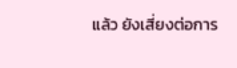แล้ว ยังเสี่ยงต่อการ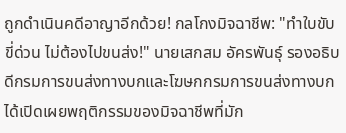ถูกดำเนินคดีอาญาอีกด้วย! กลโกงมิจฉาชีพ: "ทำใบขับขี่ด่วน ไม่ต้องไปขนส่ง!" นายเสกสม อัครพันธุ์ รองอธิบดีกรมการขนส่งทางบกและโฆษกกรมการขนส่งทางบก ได้เปิดเผยพฤติกรรมของมิจฉาชีพที่มัก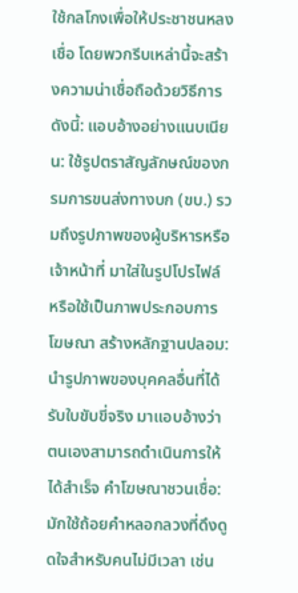ใช้กลโกงเพื่อให้ประชาชนหลงเชื่อ โดยพวกรีบเหล่านี้จะสร้างความน่าเชื่อถือด้วยวิธีการดังนี้: แอบอ้างอย่างแนบเนียน: ใช้รูปตราสัญลักษณ์ของกรมการขนส่งทางบก (ขบ.) รวมถึงรูปภาพของผู้บริหารหรือเจ้าหน้าที่ มาใส่ในรูปโปรไฟล์ หรือใช้เป็นภาพประกอบการโฆษณา สร้างหลักฐานปลอม: นำรูปภาพของบุคคลอื่นที่ได้รับใบขับขี่จริง มาแอบอ้างว่าตนเองสามารถดำเนินการให้ได้สำเร็จ คำโฆษณาชวนเชื่อ: มักใช้ถ้อยคำหลอกลวงที่ดึงดูดใจสำหรับคนไม่มีเวลา เช่น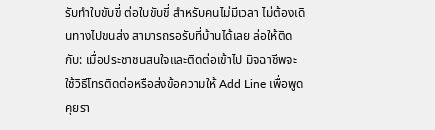รับทำใบขับขี่ ต่อใบขับขี่ สำหรับคนไม่มีเวลา ไม่ต้องเดินทางไปขนส่ง สามารถรอรับที่บ้านได้เลย ล่อให้ติดกับ: เมื่อประชาชนสนใจและติดต่อเข้าไป มิจฉาชีพจะใช้วิธีโทรติดต่อหรือส่งข้อความให้ Add Line เพื่อพูดคุยรา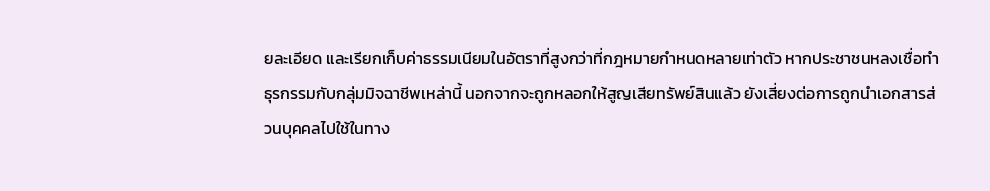ยละเอียด และเรียกเก็บค่าธรรมเนียมในอัตราที่สูงกว่าที่กฎหมายกำหนดหลายเท่าตัว หากประชาชนหลงเชื่อทำธุรกรรมกับกลุ่มมิจฉาชีพเหล่านี้ นอกจากจะถูกหลอกให้สูญเสียทรัพย์สินแล้ว ยังเสี่ยงต่อการถูกนำเอกสารส่วนบุคคลไปใช้ในทาง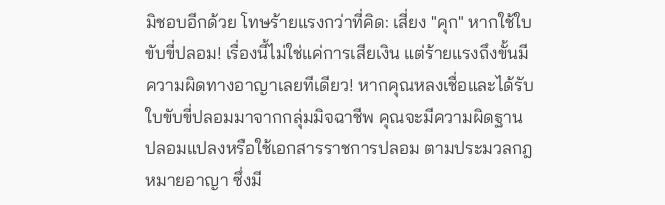มิชอบอีกด้วย โทษร้ายแรงกว่าที่คิด: เสี่ยง "คุก" หากใช้ใบขับขี่ปลอม! เรื่องนี้ไม่ใช่แค่การเสียเงิน แต่ร้ายแรงถึงขั้นมีความผิดทางอาญาเลยทีเดียว! หากคุณหลงเชื่อและได้รับใบขับขี่ปลอมมาจากกลุ่มมิจฉาชีพ คุณจะมีความผิดฐาน ปลอมแปลงหรือใช้เอกสารราชการปลอม ตามประมวลกฎหมายอาญา ซึ่งมี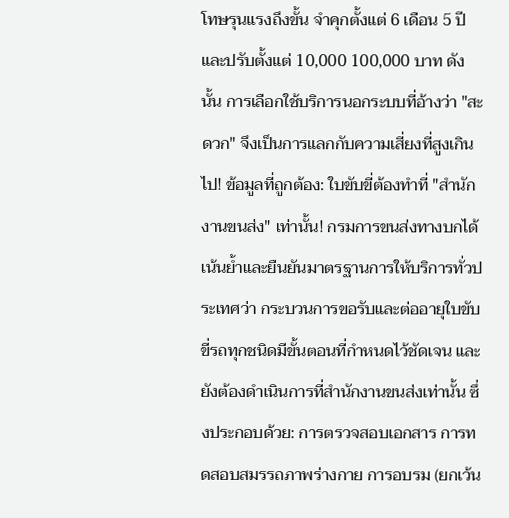โทษรุนแรงถึงขั้น จำคุกตั้งแต่ 6 เดือน 5 ปี และปรับตั้งแต่ 10,000 100,000 บาท ดังนั้น การเลือกใช้บริการนอกระบบที่อ้างว่า "สะดวก" จึงเป็นการแลกกับความเสี่ยงที่สูงเกินไป! ข้อมูลที่ถูกต้อง: ใบขับขี่ต้องทำที่ "สำนักงานขนส่ง" เท่านั้น! กรมการขนส่งทางบกได้เน้นย้ำและยืนยันมาตรฐานการให้บริการทั่วประเทศว่า กระบวนการขอรับและต่ออายุใบขับขี่รถทุกชนิดมีขั้นตอนที่กำหนดไว้ชัดเจน และยังต้องดำเนินการที่สำนักงานขนส่งเท่านั้น ซึ่งประกอบด้วย: การตรวจสอบเอกสาร การทดสอบสมรรถภาพร่างกาย การอบรม (ยกเว้น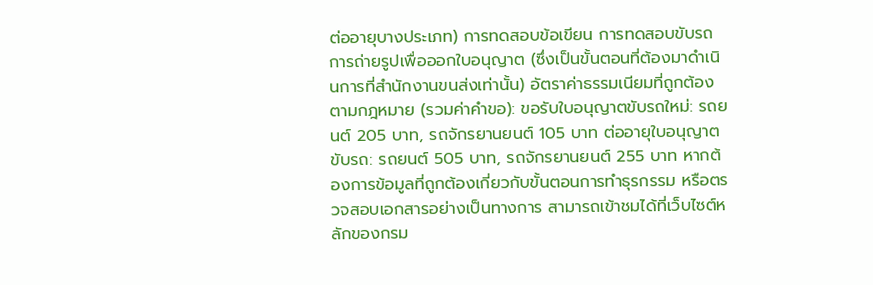ต่ออายุบางประเภท) การทดสอบข้อเขียน การทดสอบขับรถ การถ่ายรูปเพื่อออกใบอนุญาต (ซึ่งเป็นขั้นตอนที่ต้องมาดำเนินการที่สำนักงานขนส่งเท่านั้น) อัตราค่าธรรมเนียมที่ถูกต้องตามกฎหมาย (รวมค่าคำขอ): ขอรับใบอนุญาตขับรถใหม่: รถยนต์ 205 บาท, รถจักรยานยนต์ 105 บาท ต่ออายุใบอนุญาตขับรถ: รถยนต์ 505 บาท, รถจักรยานยนต์ 255 บาท หากต้องการข้อมูลที่ถูกต้องเกี่ยวกับขั้นตอนการทำธุรกรรม หรือตรวจสอบเอกสารอย่างเป็นทางการ สามารถเข้าชมได้ที่เว็บไซต์หลักของกรม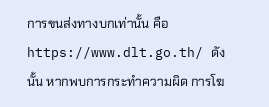การขนส่งทางบกเท่านั้น คือ https://www.dlt.go.th/ ดังนั้น หากพบการกระทำความผิด การโฆ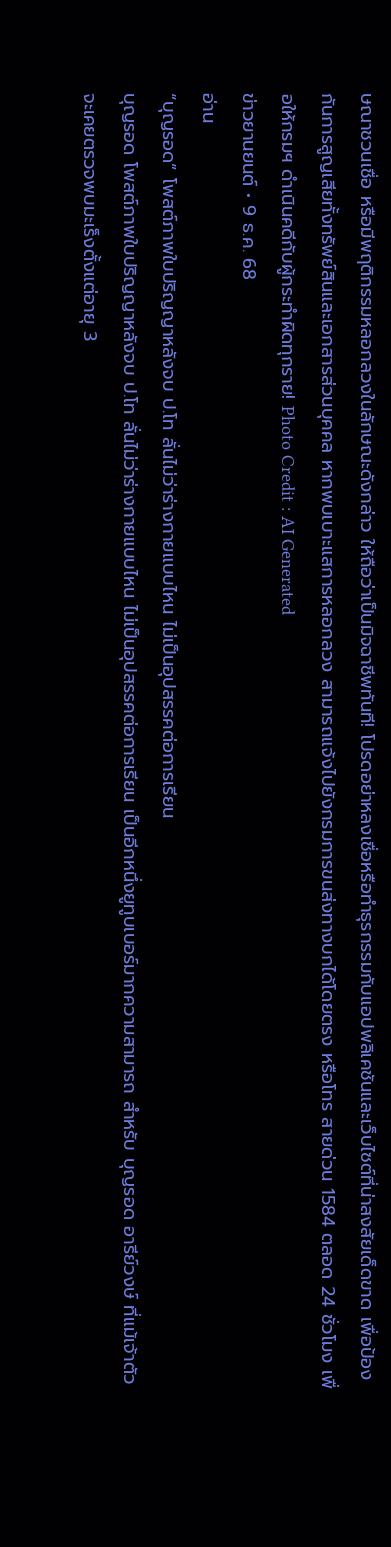ษณาชวนเชื่อ หรือมีพฤติกรรมหลอกลวงในลักษณะดังกล่าว ให้ถือว่าเป็นมิจฉาชีพทันที! โปรดอย่าหลงเชื่อหรือทำธุรกรรมกับแอปพลิเคชันและเว็บไซต์ที่น่าสงสัยเด็ดขาด เพื่อป้องกันการสูญเสียทั้งทรัพย์สินและเอกสารส่วนบุคคล หากพบเบาะแสการหลอกลวง สามารถแจ้งไปยังกรมการขนส่งทางบกได้โดยตรง หรือโทร สายด่วน 1584 ตลอด 24 ชั่วโมง เพื่อให้กรมฯ ดำเนินคดีกับผู้กระทำผิดทุกราย! Photo Credit : AI Generated
ข่าวยานยนต์ • 9 ธ.ค. 68
อ่าน
“บุญรอด” โพสต์ภาพใบปริญญาหลังจบ ป.โท ลั่นไม่ว่าร่างกายแบบไหน ไม่เป็นอุปสรรคต่อการเรียน
บุญรอด โพสต์ภาพใบปริญญาหลังจบ ป.โท ลั่นไม่ว่าร่างกายแบบไหน ไม่เป็นอุปสรรคต่อการเรียน เป็นอีกหนึ่งยูทูบเบอร์มากความสามารถ สำหรับ บุญรอด อารีย์วงษ์ ที่แม้เจ้าตัวจะเคยตรวจพบมะเร็งตั้งแต่อายุ 3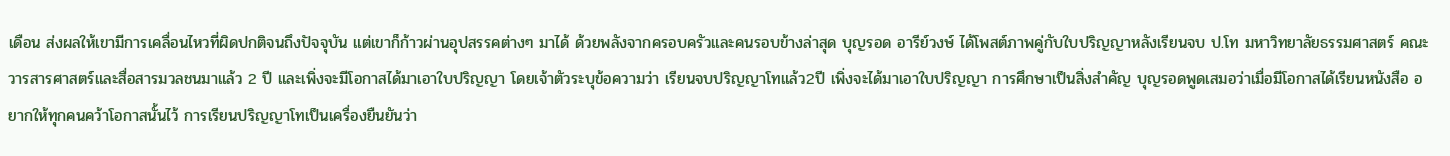เดือน ส่งผลให้เขามีการเคลื่อนไหวที่ผิดปกติจนถึงปัจจุบัน แต่เขาก็ก้าวผ่านอุปสรรคต่างๆ มาได้ ด้วยพลังจากครอบครัวและคนรอบข้างล่าสุด บุญรอด อารีย์วงษ์ ได้โพสต์ภาพคู่กับใบปริญญาหลังเรียนจบ ป.โท มหาวิทยาลัยธรรมศาสตร์ คณะวารสารศาสตร์และสื่อสารมวลชนมาแล้ว 2 ปี และเพิ่งจะมีโอกาสได้มาเอาใบปริญญา โดยเจ้าตัวระบุข้อความว่า เรียนจบปริญญาโทแล้ว2ปี เพิ่งจะได้มาเอาใบปริญญา การศึกษาเป็นสิ่งสำคัญ บุญรอดพูดเสมอว่าเมื่อมีโอกาสได้เรียนหนังสือ อยากให้ทุกคนคว้าโอกาสนั้นไว้ การเรียนปริญญาโทเป็นเครื่องยืนยันว่า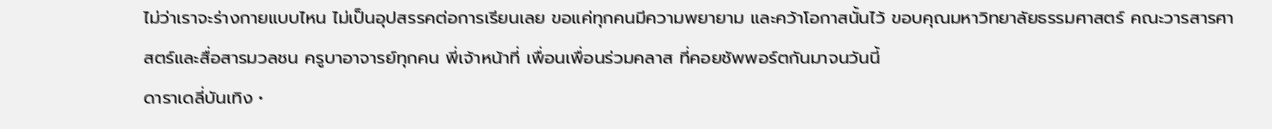ไม่ว่าเราจะร่างกายแบบไหน ไม่เป็นอุปสรรคต่อการเรียนเลย ขอแค่ทุกคนมีความพยายาม และคว้าโอกาสนั้นไว้ ขอบคุณมหาวิทยาลัยธรรมศาสตร์ คณะวารสารศาสตร์และสื่อสารมวลชน ครูบาอาจารย์ทุกคน พี่เจ้าหน้าที่ เพื่อนเพื่อนร่วมคลาส ที่คอยชัพพอร์ตกันมาจนวันนี้
ดาราเดลี่บันเทิง •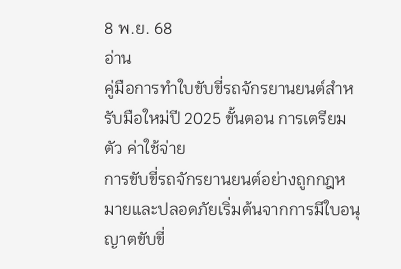8 พ.ย. 68
อ่าน
คู่มือการทำใบขับขี่รถจักรยานยนต์สำหรับมือใหม่ปี 2025 ขั้นตอน การเตรียมตัว ค่าใช้จ่าย
การขับขี่รถจักรยานยนต์อย่างถูกกฎหมายและปลอดภัยเริ่มต้นจากการมีใบอนุญาตขับขี่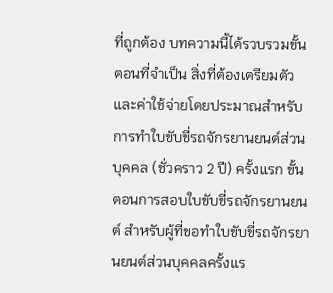ที่ถูกต้อง บทความนี้ได้รวบรวมขั้นตอนที่จำเป็น สิ่งที่ต้องเตรียมตัว และค่าใช้จ่ายโดยประมาณสำหรับการทำใบขับขี่รถจักรยานยนต์ส่วนบุคคล (ชั่วคราว 2 ปี) ครั้งแรก ขั้นตอนการสอบใบขับขี่รถจักรยานยนต์ สำหรับผู้ที่ขอทำใบขับขี่รถจักรยานยนต์ส่วนบุคคลครั้งแร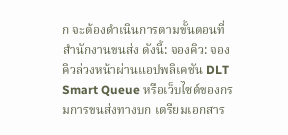ก จะต้องดำเนินการตามขั้นตอนที่สำนักงานขนส่ง ดังนี้: จองคิว: จองคิวล่วงหน้าผ่านแอปพลิเคชัน DLT Smart Queue หรือเว็บไซต์ของกรมการขนส่งทางบก เตรียมเอกสาร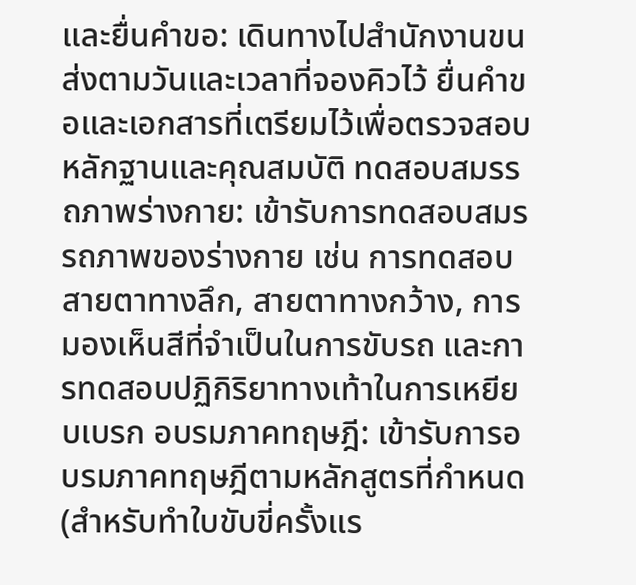และยื่นคำขอ: เดินทางไปสำนักงานขนส่งตามวันและเวลาที่จองคิวไว้ ยื่นคำขอและเอกสารที่เตรียมไว้เพื่อตรวจสอบหลักฐานและคุณสมบัติ ทดสอบสมรรถภาพร่างกาย: เข้ารับการทดสอบสมรรถภาพของร่างกาย เช่น การทดสอบสายตาทางลึก, สายตาทางกว้าง, การมองเห็นสีที่จำเป็นในการขับรถ และการทดสอบปฏิกิริยาทางเท้าในการเหยียบเบรก อบรมภาคทฤษฎี: เข้ารับการอบรมภาคทฤษฎีตามหลักสูตรที่กำหนด (สำหรับทำใบขับขี่ครั้งแร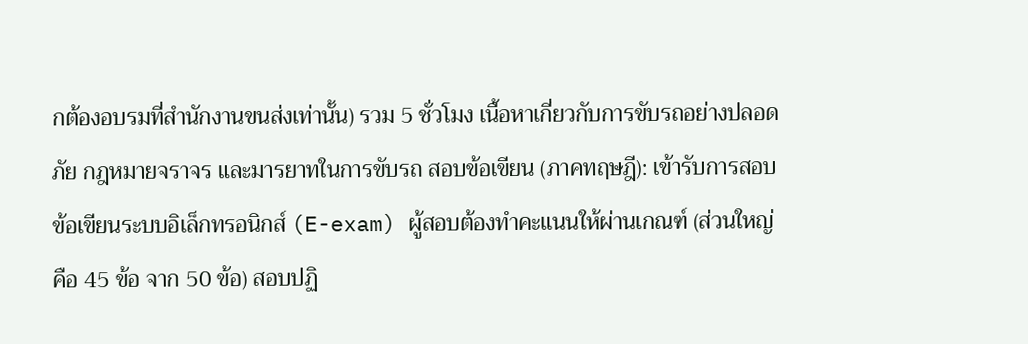กต้องอบรมที่สำนักงานขนส่งเท่านั้น) รวม 5 ชั่วโมง เนื้อหาเกี่ยวกับการขับรถอย่างปลอดภัย กฎหมายจราจร และมารยาทในการขับรถ สอบข้อเขียน (ภาคทฤษฎี): เข้ารับการสอบข้อเขียนระบบอิเล็กทรอนิกส์ (E-exam) ผู้สอบต้องทำคะแนนให้ผ่านเกณฑ์ (ส่วนใหญ่คือ 45 ข้อ จาก 50 ข้อ) สอบปฏิ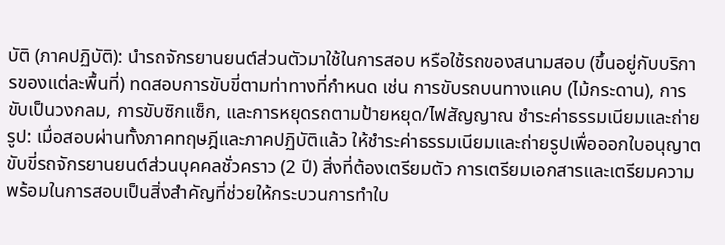บัติ (ภาคปฏิบัติ): นำรถจักรยานยนต์ส่วนตัวมาใช้ในการสอบ หรือใช้รถของสนามสอบ (ขึ้นอยู่กับบริการของแต่ละพื้นที่) ทดสอบการขับขี่ตามท่าทางที่กำหนด เช่น การขับรถบนทางแคบ (ไม้กระดาน), การขับเป็นวงกลม, การขับซิกแซ็ก, และการหยุดรถตามป้ายหยุด/ไฟสัญญาณ ชำระค่าธรรมเนียมและถ่ายรูป: เมื่อสอบผ่านทั้งภาคทฤษฎีและภาคปฏิบัติแล้ว ให้ชำระค่าธรรมเนียมและถ่ายรูปเพื่อออกใบอนุญาตขับขี่รถจักรยานยนต์ส่วนบุคคลชั่วคราว (2 ปี) สิ่งที่ต้องเตรียมตัว การเตรียมเอกสารและเตรียมความพร้อมในการสอบเป็นสิ่งสำคัญที่ช่วยให้กระบวนการทำใบ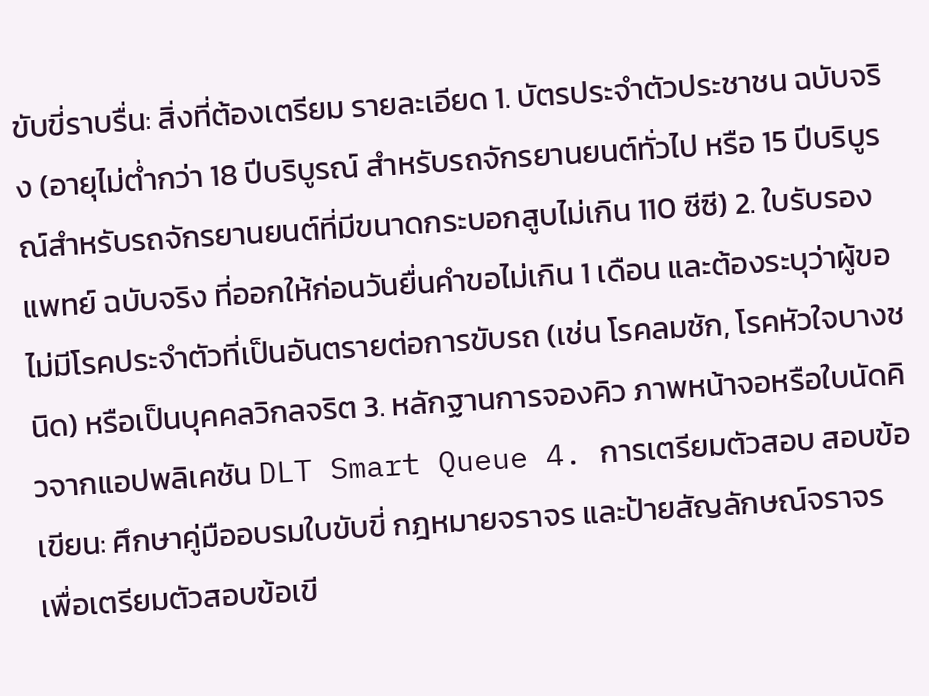ขับขี่ราบรื่น: สิ่งที่ต้องเตรียม รายละเอียด 1. บัตรประจำตัวประชาชน ฉบับจริง (อายุไม่ต่ำกว่า 18 ปีบริบูรณ์ สำหรับรถจักรยานยนต์ทั่วไป หรือ 15 ปีบริบูรณ์สำหรับรถจักรยานยนต์ที่มีขนาดกระบอกสูบไม่เกิน 110 ซีซี) 2. ใบรับรองแพทย์ ฉบับจริง ที่ออกให้ก่อนวันยื่นคำขอไม่เกิน 1 เดือน และต้องระบุว่าผู้ขอไม่มีโรคประจำตัวที่เป็นอันตรายต่อการขับรถ (เช่น โรคลมชัก, โรคหัวใจบางชนิด) หรือเป็นบุคคลวิกลจริต 3. หลักฐานการจองคิว ภาพหน้าจอหรือใบนัดคิวจากแอปพลิเคชัน DLT Smart Queue 4. การเตรียมตัวสอบ สอบข้อเขียน: ศึกษาคู่มืออบรมใบขับขี่ กฎหมายจราจร และป้ายสัญลักษณ์จราจร เพื่อเตรียมตัวสอบข้อเขี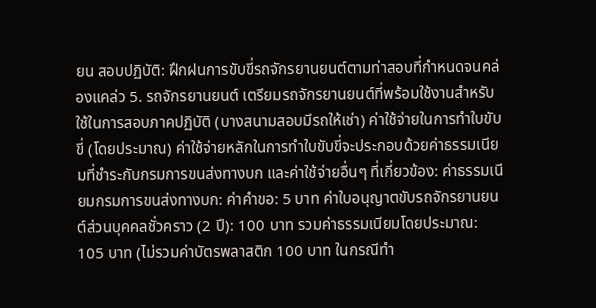ยน สอบปฏิบัติ: ฝึกฝนการขับขี่รถจักรยานยนต์ตามท่าสอบที่กำหนดจนคล่องแคล่ว 5. รถจักรยานยนต์ เตรียมรถจักรยานยนต์ที่พร้อมใช้งานสำหรับใช้ในการสอบภาคปฏิบัติ (บางสนามสอบมีรถให้เช่า) ค่าใช้จ่ายในการทำใบขับขี่ (โดยประมาณ) ค่าใช้จ่ายหลักในการทำใบขับขี่จะประกอบด้วยค่าธรรมเนียมที่ชำระกับกรมการขนส่งทางบก และค่าใช้จ่ายอื่นๆ ที่เกี่ยวข้อง: ค่าธรรมเนียมกรมการขนส่งทางบก: ค่าคำขอ: 5 บาท ค่าใบอนุญาตขับรถจักรยานยนต์ส่วนบุคคลชั่วคราว (2 ปี): 100 บาท รวมค่าธรรมเนียมโดยประมาณ: 105 บาท (ไม่รวมค่าบัตรพลาสติก 100 บาท ในกรณีทำ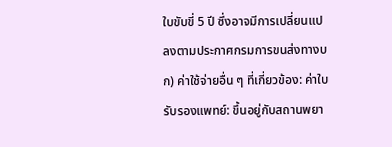ใบขับขี่ 5 ปี ซึ่งอาจมีการเปลี่ยนแปลงตามประกาศกรมการขนส่งทางบก) ค่าใช้จ่ายอื่น ๆ ที่เกี่ยวข้อง: ค่าใบรับรองแพทย์: ขึ้นอยู่กับสถานพยา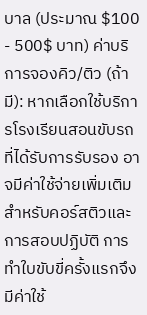บาล (ประมาณ $100 - 500$ บาท) ค่าบริการจองคิว/ติว (ถ้ามี): หากเลือกใช้บริการโรงเรียนสอนขับรถที่ได้รับการรับรอง อาจมีค่าใช้จ่ายเพิ่มเติมสำหรับคอร์สติวและการสอบปฏิบัติ การทำใบขับขี่ครั้งแรกจึงมีค่าใช้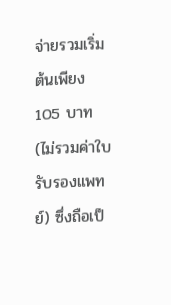จ่ายรวมเริ่มต้นเพียง 105 บาท (ไม่รวมค่าใบรับรองแพทย์) ซึ่งถือเป็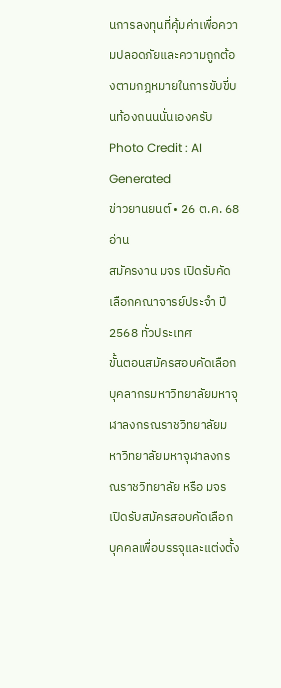นการลงทุนที่คุ้มค่าเพื่อความปลอดภัยและความถูกต้องตามกฎหมายในการขับขี่บนท้องถนนนั่นเองครับ Photo Credit : AI Generated
ข่าวยานยนต์ • 26 ต.ค. 68
อ่าน
สมัครงาน มจร เปิดรับคัดเลือกคณาจารย์ประจำ ปี 2568 ทั่วประเทศ
ขั้นตอนสมัครสอบคัดเลือกบุคลากรมหาวิทยาลัยมหาจุฬาลงกรณราชวิทยาลัยมหาวิทยาลัยมหาจุฬาลงกรณราชวิทยาลัย หรือ มจร เปิดรับสมัครสอบคัดเลือกบุคคลเพื่อบรรจุและแต่งตั้ง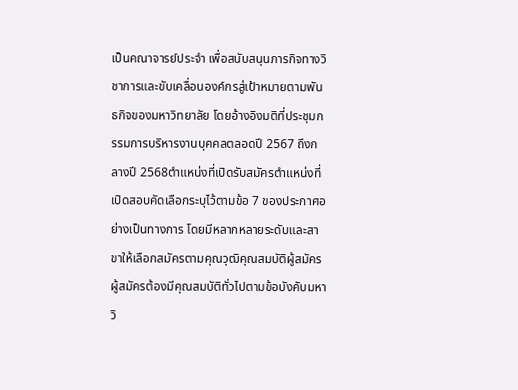เป็นคณาจารย์ประจำ เพื่อสนับสนุนภารกิจทางวิชาการและขับเคลื่อนองค์กรสู่เป้าหมายตามพันธกิจของมหาวิทยาลัย โดยอ้างอิงมติที่ประชุมกรรมการบริหารงานบุคคลตลอดปี 2567 ถึงกลางปี 2568ตำแหน่งที่เปิดรับสมัครตำแหน่งที่เปิดสอบคัดเลือกระบุไว้ตามข้อ 7 ของประกาศอย่างเป็นทางการ โดยมีหลากหลายระดับและสาขาให้เลือกสมัครตามคุณวุฒิคุณสมบัติผู้สมัครผู้สมัครต้องมีคุณสมบัติทั่วไปตามข้อบังคับมหาวิ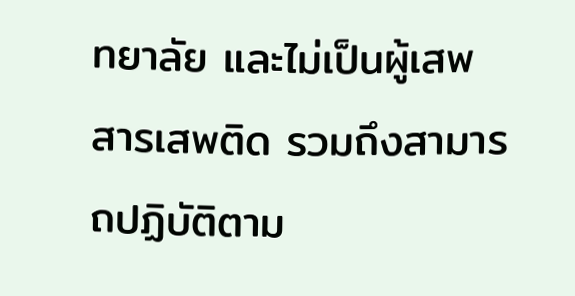ทยาลัย และไม่เป็นผู้เสพสารเสพติด รวมถึงสามารถปฏิบัติตาม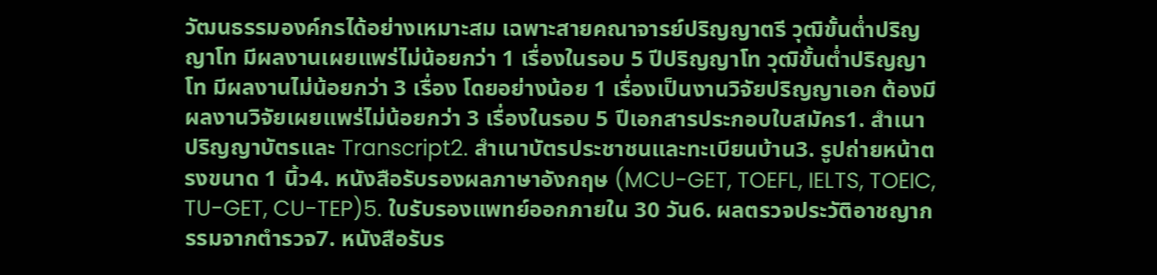วัฒนธรรมองค์กรได้อย่างเหมาะสม เฉพาะสายคณาจารย์ปริญญาตรี วุฒิขั้นต่ำปริญญาโท มีผลงานเผยแพร่ไม่น้อยกว่า 1 เรื่องในรอบ 5 ปีปริญญาโท วุฒิขั้นต่ำปริญญาโท มีผลงานไม่น้อยกว่า 3 เรื่อง โดยอย่างน้อย 1 เรื่องเป็นงานวิจัยปริญญาเอก ต้องมีผลงานวิจัยเผยแพร่ไม่น้อยกว่า 3 เรื่องในรอบ 5 ปีเอกสารประกอบใบสมัคร1. สำเนาปริญญาบัตรและ Transcript2. สำเนาบัตรประชาชนและทะเบียนบ้าน3. รูปถ่ายหน้าตรงขนาด 1 นิ้ว4. หนังสือรับรองผลภาษาอังกฤษ (MCU-GET, TOEFL, IELTS, TOEIC, TU-GET, CU-TEP)5. ใบรับรองแพทย์ออกภายใน 30 วัน6. ผลตรวจประวัติอาชญากรรมจากตำรวจ7. หนังสือรับร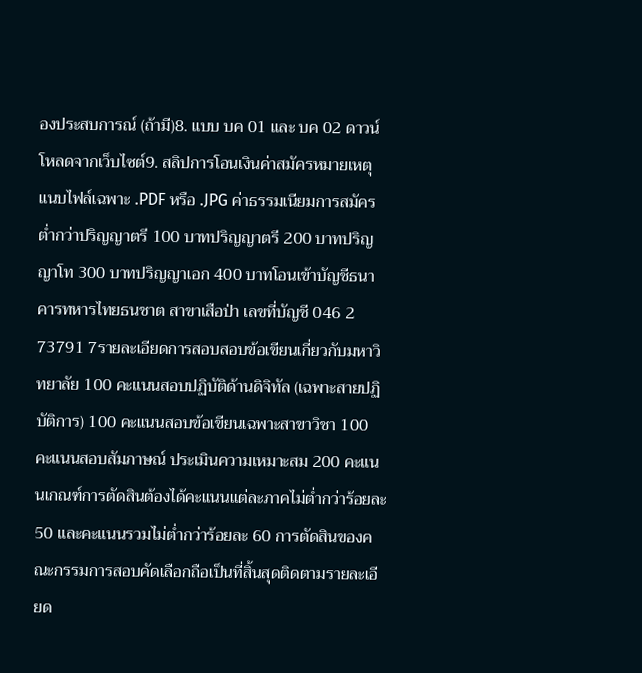องประสบการณ์ (ถ้ามี)8. แบบ บค 01 และ บค 02 ดาวน์โหลดจากเว็บไซต์9. สลิปการโอนเงินค่าสมัครหมายเหตุ แนบไฟล์เฉพาะ .PDF หรือ .JPG ค่าธรรมเนียมการสมัครต่ำกว่าปริญญาตรี 100 บาทปริญญาตรี 200 บาทปริญญาโท 300 บาทปริญญาเอก 400 บาทโอนเข้าบัญชีธนาคารทหารไทยธนชาต สาขาเสือป่า เลขที่บัญชี 046 2 73791 7รายละเอียดการสอบสอบข้อเขียนเกี่ยวกับมหาวิทยาลัย 100 คะแนนสอบปฏิบัติด้านดิจิทัล (เฉพาะสายปฏิบัติการ) 100 คะแนนสอบข้อเขียนเฉพาะสาขาวิชา 100 คะแนนสอบสัมภาษณ์ ประเมินความเหมาะสม 200 คะแนนเกณฑ์การตัดสินต้องได้คะแนนแต่ละภาคไม่ต่ำกว่าร้อยละ 50 และคะแนนรวมไม่ต่ำกว่าร้อยละ 60 การตัดสินของคณะกรรมการสอบคัดเลือกถือเป็นที่สิ้นสุดติดตามรายละเอียด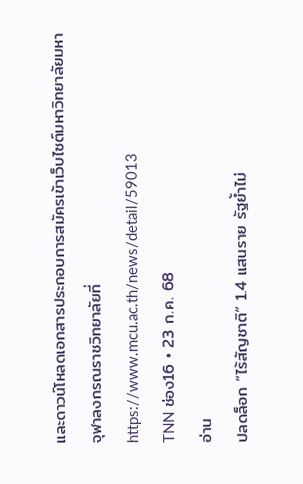และดาวน์โหลดเอกสารประกอบการสมัครเข้าเว็บไซต์มหาวิทยาลัยมหาจุฬาลงกรณราชวิทยาลัยที่ https://www.mcu.ac.th/news/detail/59013
TNN ช่อง16 • 23 ก.ค. 68
อ่าน
ปลดล็อก “ไร้สัญชาติ” 1.4 แสนราย รัฐย้ำไม่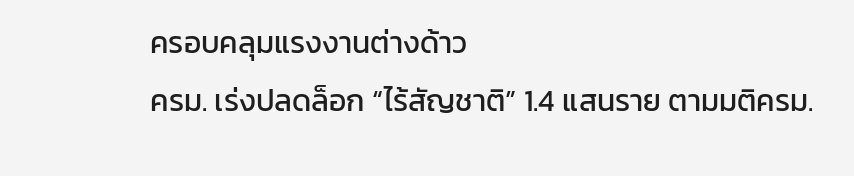ครอบคลุมแรงงานต่างด้าว
ครม. เร่งปลดล็อก “ไร้สัญชาติ” 1.4 แสนราย ตามมติครม.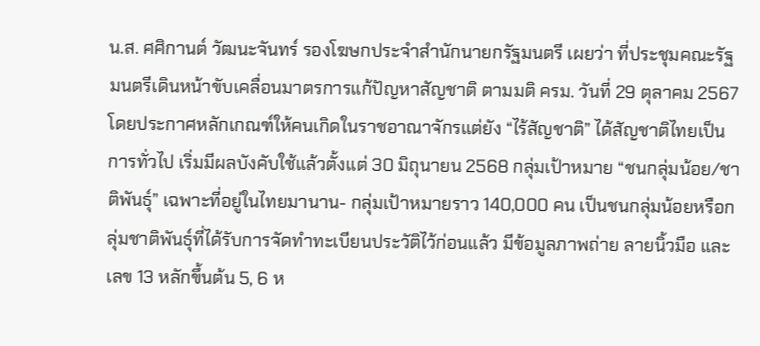น.ส. ศศิกานต์ วัฒนะจันทร์ รองโฆษกประจำสำนักนายกรัฐมนตรี เผยว่า ที่ประชุมคณะรัฐมนตรีเดินหน้าขับเคลื่อนมาตรการแก้ปัญหาสัญชาติ ตามมติ ครม. วันที่ 29 ตุลาคม 2567 โดยประกาศหลักเกณฑ์ให้คนเกิดในราชอาณาจักรแต่ยัง “ไร้สัญชาติ” ได้สัญชาติไทยเป็นการทั่วไป เริ่มมีผลบังคับใช้แล้วตั้งแต่ 30 มิถุนายน 2568 กลุ่มเป้าหมาย “ชนกลุ่มน้อย/ชาติพันธุ์” เฉพาะที่อยู่ในไทยมานาน- กลุ่มเป้าหมายราว 140,000 คน เป็นชนกลุ่มน้อยหรือกลุ่มชาติพันธุ์ที่ได้รับการจัดทำทะเบียนประวัติไว้ก่อนแล้ว มีข้อมูลภาพถ่าย ลายนิ้วมือ และเลข 13 หลักขึ้นต้น 5, 6 ห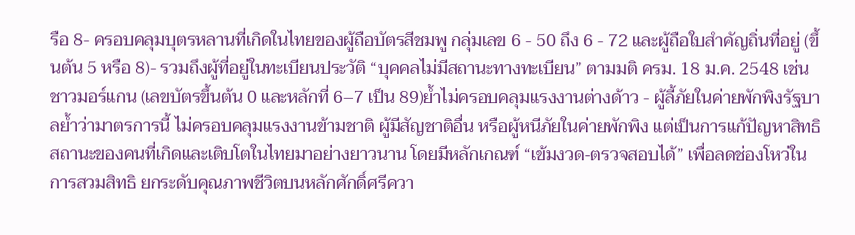รือ 8- ครอบคลุมบุตรหลานที่เกิดในไทยของผู้ถือบัตรสีชมพู กลุ่มเลข 6 - 50 ถึง 6 - 72 และผู้ถือใบสำคัญถิ่นที่อยู่ (ขึ้นต้น 5 หรือ 8)- รวมถึงผู้ที่อยู่ในทะเบียนประวัติ “บุคคลไม่มีสถานะทางทะเบียน” ตามมติ ครม. 18 ม.ค. 2548 เช่น ชาวมอร์แกน (เลขบัตรขึ้นต้น 0 และหลักที่ 6–7 เป็น 89)ย้ำไม่ครอบคลุมแรงงานต่างด้าว - ผู้ลี้ภัยในค่ายพักพิงรัฐบาลย้ำว่ามาตรการนี้ ไม่ครอบคลุมแรงงานข้ามชาติ ผู้มีสัญชาติอื่น หรือผู้หนีภัยในค่ายพักพิง แต่เป็นการแก้ปัญหาสิทธิสถานะของคนที่เกิดและเติบโตในไทยมาอย่างยาวนาน โดยมีหลักเกณฑ์ “เข้มงวด‑ตรวจสอบได้” เพื่อลดช่องโหว่ในการสวมสิทธิ ยกระดับคุณภาพชีวิตบนหลักศักดิ์ศรีควา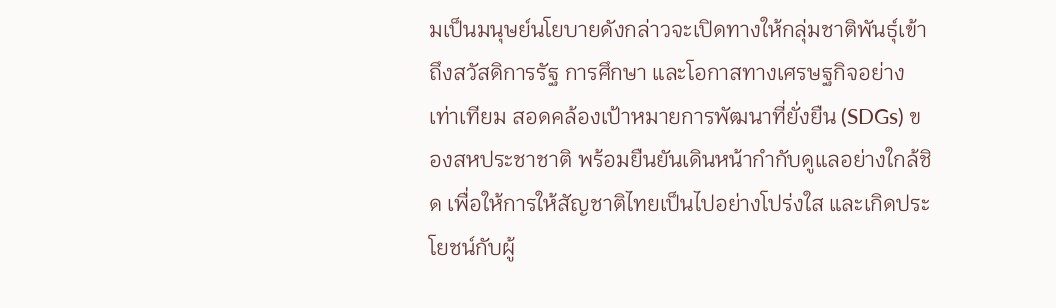มเป็นมนุษย์นโยบายดังกล่าวจะเปิดทางให้กลุ่มชาติพันธุ์เข้าถึงสวัสดิการรัฐ การศึกษา และโอกาสทางเศรษฐกิจอย่างเท่าเทียม สอดคล้องเป้าหมายการพัฒนาที่ยั่งยืน (SDGs) ของสหประชาชาติ พร้อมยืนยันเดินหน้ากำกับดูแลอย่างใกล้ชิด เพื่อให้การให้สัญชาติไทยเป็นไปอย่างโปร่งใส และเกิดประโยชน์กับผู้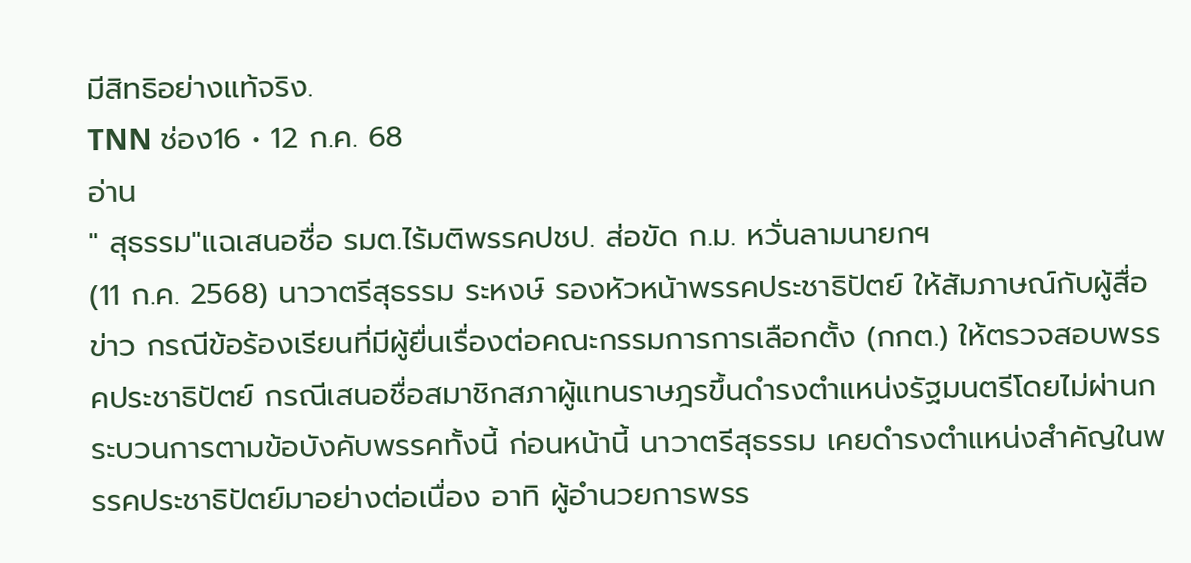มีสิทธิอย่างแท้จริง.
TNN ช่อง16 • 12 ก.ค. 68
อ่าน
" สุธรรม"แฉเสนอชื่อ รมต.ไร้มติพรรคปชป. ส่อขัด ก.ม. หวั่นลามนายกฯ
(11 ก.ค. 2568) นาวาตรีสุธรรม ระหงษ์ รองหัวหน้าพรรคประชาธิปัตย์ ให้สัมภาษณ์กับผู้สื่อข่าว กรณีข้อร้องเรียนที่มีผู้ยื่นเรื่องต่อคณะกรรมการการเลือกตั้ง (กกต.) ให้ตรวจสอบพรรคประชาธิปัตย์ กรณีเสนอชื่อสมาชิกสภาผู้แทนราษฎรขึ้นดำรงตำแหน่งรัฐมนตรีโดยไม่ผ่านกระบวนการตามข้อบังคับพรรคทั้งนี้ ก่อนหน้านี้ นาวาตรีสุธรรม เคยดำรงตำแหน่งสำคัญในพรรคประชาธิปัตย์มาอย่างต่อเนื่อง อาทิ ผู้อำนวยการพรร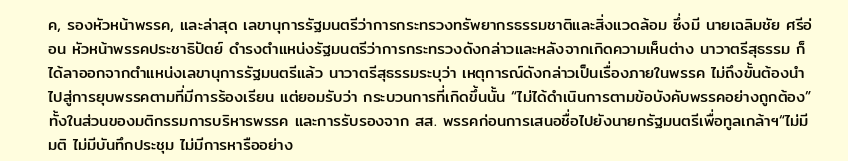ค, รองหัวหน้าพรรค, และล่าสุด เลขานุการรัฐมนตรีว่าการกระทรวงทรัพยากรธรรมชาติและสิ่งแวดล้อม ซึ่งมี นายเฉลิมชัย ศรีอ่อน หัวหน้าพรรคประชาธิปัตย์ ดำรงตำแหน่งรัฐมนตรีว่าการกระทรวงดังกล่าวและหลังจากเกิดความเห็นต่าง นาวาตรีสุธรรม ก็ได้ลาออกจากตำแหน่งเลขานุการรัฐมนตรีแล้ว นาวาตรีสุธรรมระบุว่า เหตุการณ์ดังกล่าวเป็นเรื่องภายในพรรค ไม่ถึงขั้นต้องนำไปสู่การยุบพรรคตามที่มีการร้องเรียน แต่ยอมรับว่า กระบวนการที่เกิดขึ้นนั้น “ไม่ได้ดำเนินการตามข้อบังคับพรรคอย่างถูกต้อง” ทั้งในส่วนของมติกรรมการบริหารพรรค และการรับรองจาก สส. พรรคก่อนการเสนอชื่อไปยังนายกรัฐมนตรีเพื่อทูลเกล้าฯ“ไม่มีมติ ไม่มีบันทึกประชุม ไม่มีการหารืออย่าง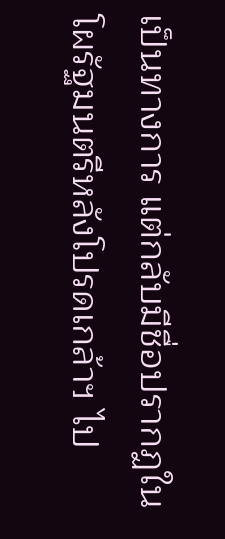เป็นทางการ แต่กลับมีชื่อปรากฏในโผรัฐมนตรีหลังโปรดเกล้าฯ ไป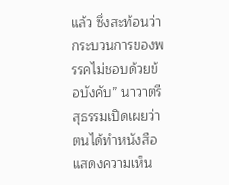แล้ว ซึ่งสะท้อนว่า กระบวนการของพรรคไม่ชอบด้วยข้อบังคับ” นาวาตรีสุธรรมเปิดเผยว่า ตนได้ทำหนังสือแสดงความเห็น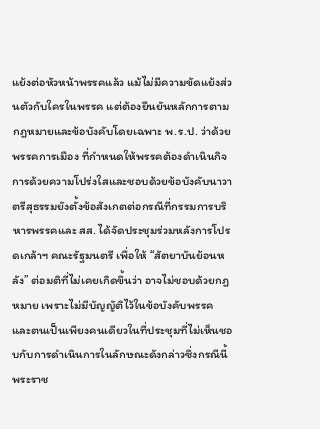แย้งต่อหัวหน้าพรรคแล้ว แม้ไม่มีความขัดแย้งส่วนตัวกับใครในพรรค แต่ต้องยืนยันหลักการตามกฎหมายและข้อบังคับโดยเฉพาะ พ.ร.ป. ว่าด้วยพรรคการเมือง ที่กำหนดให้พรรคต้องดำเนินกิจการด้วยความโปร่งใสและชอบด้วยข้อบังคับนาวาตรีสุธรรมยังตั้งข้อสังเกตต่อกรณีที่กรรมการบริหารพรรคและ สส. ได้จัดประชุมร่วมหลังการโปรดเกล้าฯ คณะรัฐมนตรี เพื่อให้ “สัตยาบันย้อนหลัง” ต่อมติที่ไม่เคยเกิดขึ้นว่า อาจไม่ชอบด้วยกฎหมาย เพราะไม่มีบัญญัติไว้ในข้อบังคับพรรค และตนเป็นเพียงคนเดียวในที่ประชุมที่ไม่เห็นชอบกับการดำเนินการในลักษณะดังกล่าวซึ่งกรณีนี้ พระราช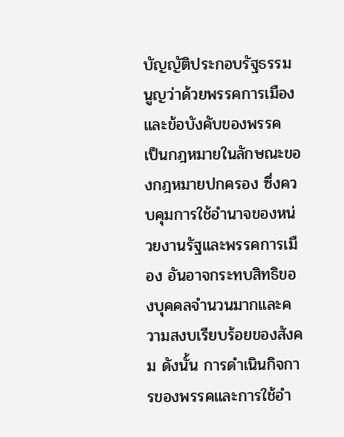บัญญัติประกอบรัฐธรรมนูญว่าด้วยพรรคการเมือง และข้อบังคับของพรรค เป็นกฎหมายในลักษณะของกฎหมายปกครอง ซึ่งควบคุมการใช้อำนาจของหน่วยงานรัฐและพรรคการเมือง อันอาจกระทบสิทธิของบุคคลจำนวนมากและความสงบเรียบร้อยของสังคม ดังนั้น การดำเนินกิจการของพรรคและการใช้อำ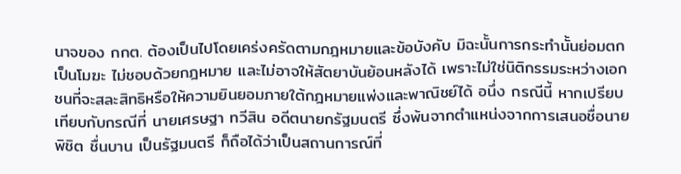นาจของ กกต. ต้องเป็นไปโดยเคร่งครัดตามกฎหมายและข้อบังคับ มิฉะนั้นการกระทำนั้นย่อมตกเป็นโมฆะ ไม่ชอบด้วยกฎหมาย และไม่อาจให้สัตยาบันย้อนหลังได้ เพราะไม่ใช่นิติกรรมระหว่างเอกชนที่จะสละสิทธิหรือให้ความยินยอมภายใต้กฎหมายแพ่งและพาณิชย์ได้ อนึ่ง กรณีนี้ หากเปรียบเทียบกับกรณีที่ นายเศรษฐา ทวีสิน อดีตนายกรัฐมนตรี ซึ่งพ้นจากตำแหน่งจากการเสนอชื่อนาย พิชิต ชื่นบาน เป็นรัฐมนตรี ก็ถือได้ว่าเป็นสถานการณ์ที่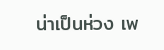น่าเป็นห่วง เพ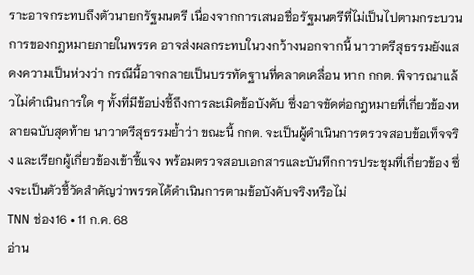ราะอาจกระทบถึงตัวนายกรัฐมนตรี เนื่องจากการเสนอชื่อรัฐมนตรีที่ไม่เป็นไปตามกระบวนการของกฎหมายภายในพรรค อาจส่งผลกระทบในวงกว้างนอกจากนี้ นาวาตรีสุธรรมยังแสดงความเป็นห่วงว่า กรณีนี้อาจกลายเป็นบรรทัดฐานที่คลาดเคลื่อน หาก กกต. พิจารณาแล้วไม่ดำเนินการใด ๆ ทั้งที่มีข้อบ่งชี้ถึงการละเมิดข้อบังคับ ซึ่งอาจขัดต่อกฎหมายที่เกี่ยวข้องหลายฉบับสุดท้าย นาวาตรีสุธรรมย้ำว่า ขณะนี้ กกต. จะเป็นผู้ดำเนินการตรวจสอบข้อเท็จจริง และเรียกผู้เกี่ยวข้องเข้าชี้แจง พร้อมตรวจสอบเอกสารและบันทึกการประชุมที่เกี่ยวข้อง ซึ่งจะเป็นตัวชี้วัดสำคัญว่าพรรคได้ดำเนินการตามข้อบังคับจริงหรือไม่
TNN ช่อง16 • 11 ก.ค. 68
อ่าน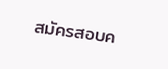สมัครสอบค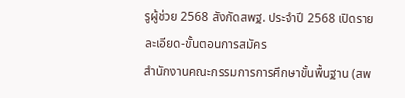รูผู้ช่วย 2568 สังกัดสพฐ. ประจำปี 2568 เปิดรายละเอียด-ขั้นตอนการสมัคร
สำนักงานคณะกรรมการการศึกษาขั้นพื้นฐาน (สพ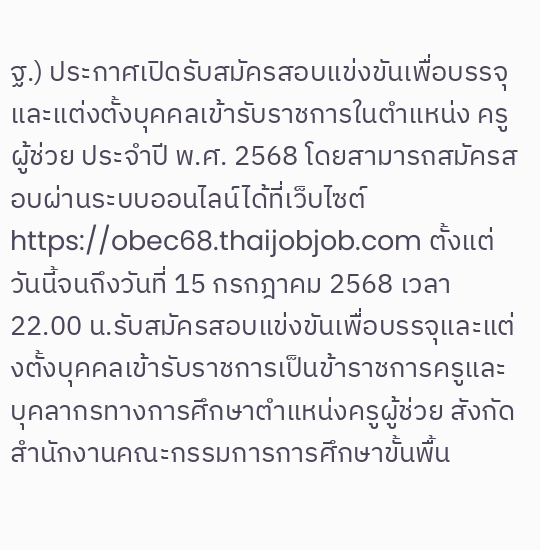ฐ.) ประกาศเปิดรับสมัครสอบแข่งขันเพื่อบรรจุและแต่งตั้งบุคคลเข้ารับราชการในตำแหน่ง ครูผู้ช่วย ประจำปี พ.ศ. 2568 โดยสามารถสมัครสอบผ่านระบบออนไลน์ได้ที่เว็บไซต์ https://obec68.thaijobjob.com ตั้งแต่วันนี้จนถึงวันที่ 15 กรกฎาคม 2568 เวลา 22.00 น.รับสมัครสอบแข่งขันเพื่อบรรจุและแต่งตั้งบุคคลเข้ารับราชการเป็นข้าราชการครูและบุคลากรทางการศึกษาตำแหน่งครูผู้ช่วย สังกัดสำนักงานคณะกรรมการการศึกษาขั้นพื้น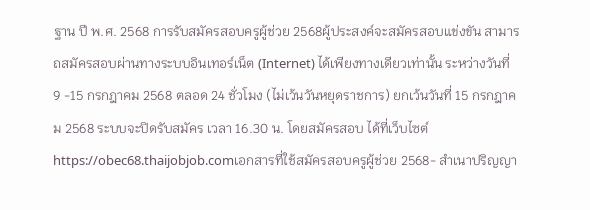ฐาน ปี พ.ศ. 2568 การรับสมัครสอบครูผู้ช่วย 2568ผู้ประสงค์จะสมัครสอบแข่งขัน สามารถสมัครสอบผ่านทางระบบอินเทอร์เน็ต (Internet) ได้เพียงทางเดียวเท่านั้น ระหว่างวันที่ 9 -15 กรกฎาคม 2568 ตลอด 24 ชั่วโมง (ไม่เว้นวันหยุดราชการ) ยกเว้นวันที่ 15 กรกฎาคม 2568 ระบบจะปิดรับสมัคร เวลา 16.30 น. โดยสมัครสอบ ได้ที่เว็บไซต์ https://obec68.thaijobjob.comเอกสารที่ใช้สมัครสอบครูผู้ช่วย 2568- สำเนาปริญญา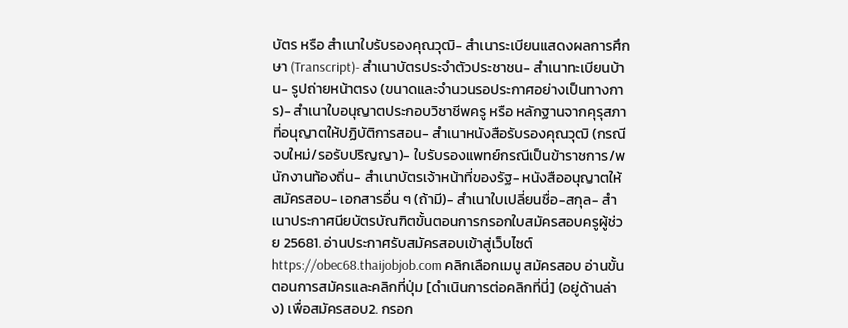บัตร หรือ สำเนาใบรับรองคุณวุฒิ- สำเนาระเบียนแสดงผลการศึกษา (Transcript)- สำเนาบัตรประจำตัวประชาชน- สำเนาทะเบียนบ้าน- รูปถ่ายหน้าตรง (ขนาดและจำนวนรอประกาศอย่างเป็นทางการ)- สำเนาใบอนุญาตประกอบวิชาชีพครู หรือ หลักฐานจากคุรุสภา ที่อนุญาตให้ปฏิบัติการสอน- สำเนาหนังสือรับรองคุณวุฒิ (กรณีจบใหม่/รอรับปริญญา)- ใบรับรองแพทย์กรณีเป็นข้าราชการ/พนักงานท้องถิ่น- สำเนาบัตรเจ้าหน้าที่ของรัฐ- หนังสืออนุญาตให้สมัครสอบ- เอกสารอื่น ๆ (ถ้ามี)- สำเนาใบเปลี่ยนชื่อ-สกุล- สำเนาประกาศนียบัตรบัณฑิตขั้นตอนการกรอกใบสมัครสอบครูผู้ช่วย 25681. อ่านประกาศรับสมัครสอบเข้าสู่เว็บไซต์ https://obec68.thaijobjob.com คลิกเลือกเมนู สมัครสอบ อ่านขั้นตอนการสมัครและคลิกที่ปุ่ม [ดำเนินการต่อคลิกที่นี่] (อยู่ด้านล่าง) เพื่อสมัครสอบ2. กรอก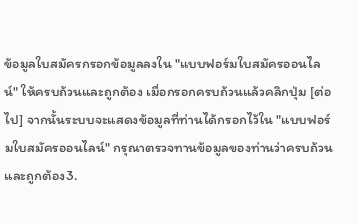ข้อมูลใบสมัครกรอกข้อมูลลงใน "แบบฟอร์มใบสมัครออนไลน์" ให้ครบถ้วนและถูกต้อง เมื่อกรอกครบถ้วนแล้วคลิกปุ่ม [ต่อไป] จากนั้นระบบจะแสดงข้อมูลที่ท่านได้กรอกไว้ใน "แบบฟอร์มใบสมัครออนไลน์" กรุณาตรวจทานข้อมูลของท่านว่าครบถ้วน และถูกต้อง3.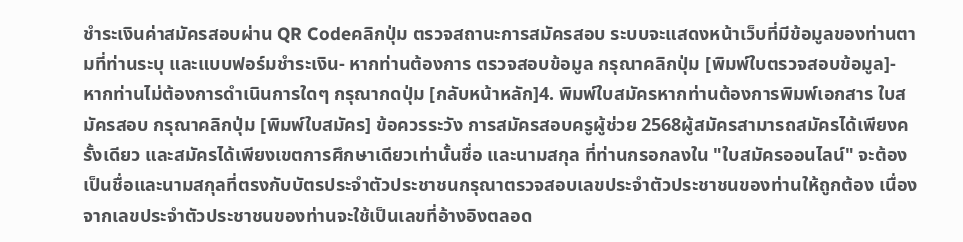ชำระเงินค่าสมัครสอบผ่าน QR Codeคลิกปุ่ม ตรวจสถานะการสมัครสอบ ระบบจะแสดงหน้าเว็บที่มีข้อมูลของท่านตามที่ท่านระบุ และแบบฟอร์มชำระเงิน- หากท่านต้องการ ตรวจสอบข้อมูล กรุณาคลิกปุ่ม [พิมพ์ใบตรวจสอบข้อมูล]- หากท่านไม่ต้องการดำเนินการใดๆ กรุณากดปุ่ม [กลับหน้าหลัก]4. พิมพ์ใบสมัครหากท่านต้องการพิมพ์เอกสาร ใบสมัครสอบ กรุณาคลิกปุ่ม [พิมพ์ใบสมัคร] ข้อควรระวัง การสมัครสอบครูผู้ช่วย 2568ผู้สมัครสามารถสมัครได้เพียงครั้งเดียว และสมัครได้เพียงเขตการศึกษาเดียวเท่านั้นชื่อ และนามสกุล ที่ท่านกรอกลงใน "ใบสมัครออนไลน์" จะต้องเป็นชื่อและนามสกุลที่ตรงกับบัตรประจำตัวประชาชนกรุณาตรวจสอบเลขประจำตัวประชาชนของท่านให้ถูกต้อง เนื่องจากเลขประจำตัวประชาชนของท่านจะใช้เป็นเลขที่อ้างอิงตลอด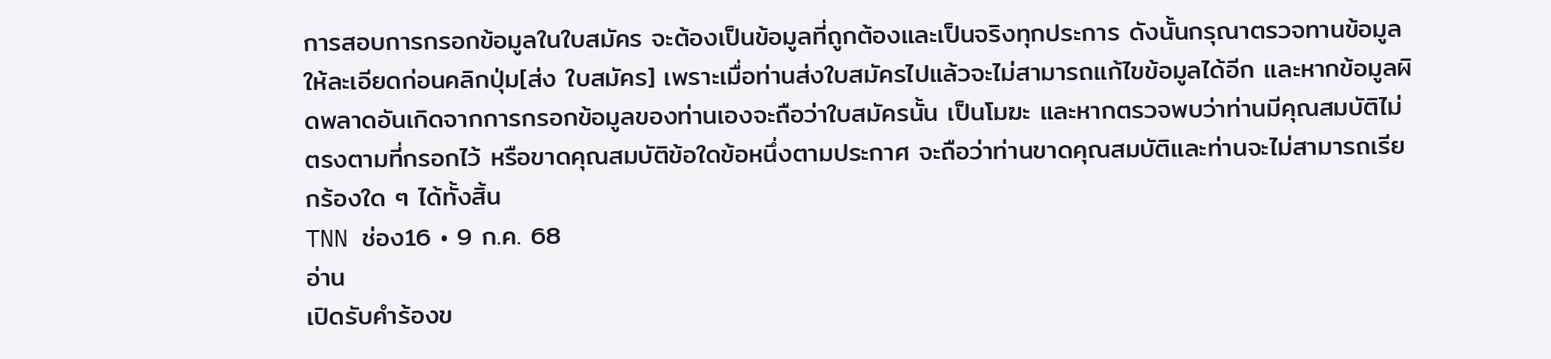การสอบการกรอกข้อมูลในใบสมัคร จะต้องเป็นข้อมูลที่ถูกต้องและเป็นจริงทุกประการ ดังนั้นกรุณาตรวจทานข้อมูลให้ละเอียดก่อนคลิกปุ่ม[ส่ง ใบสมัคร] เพราะเมื่อท่านส่งใบสมัครไปแล้วจะไม่สามารถแก้ไขข้อมูลได้อีก และหากข้อมูลผิดพลาดอันเกิดจากการกรอกข้อมูลของท่านเองจะถือว่าใบสมัครนั้น เป็นโมฆะ และหากตรวจพบว่าท่านมีคุณสมบัติไม่ตรงตามที่กรอกไว้ หรือขาดคุณสมบัติข้อใดข้อหนึ่งตามประกาศ จะถือว่าท่านขาดคุณสมบัติและท่านจะไม่สามารถเรียกร้องใด ๆ ได้ทั้งสิ้น
TNN ช่อง16 • 9 ก.ค. 68
อ่าน
เปิดรับคำร้องข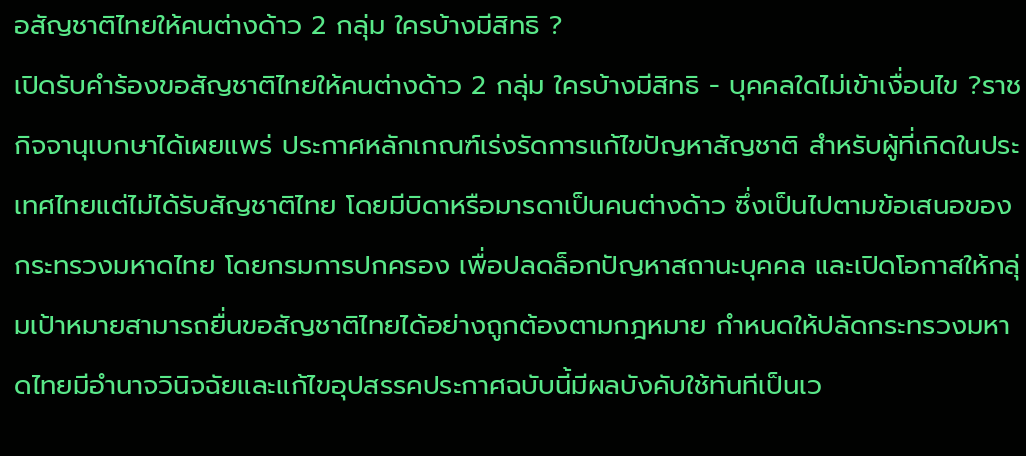อสัญชาติไทยให้คนต่างด้าว 2 กลุ่ม ใครบ้างมีสิทธิ ?
เปิดรับคำร้องขอสัญชาติไทยให้คนต่างด้าว 2 กลุ่ม ใครบ้างมีสิทธิ - บุคคลใดไม่เข้าเงื่อนไข ?ราชกิจจานุเบกษาได้เผยแพร่ ประกาศหลักเกณฑ์เร่งรัดการแก้ไขปัญหาสัญชาติ สำหรับผู้ที่เกิดในประเทศไทยแต่ไม่ได้รับสัญชาติไทย โดยมีบิดาหรือมารดาเป็นคนต่างด้าว ซึ่งเป็นไปตามข้อเสนอของกระทรวงมหาดไทย โดยกรมการปกครอง เพื่อปลดล็อกปัญหาสถานะบุคคล และเปิดโอกาสให้กลุ่มเป้าหมายสามารถยื่นขอสัญชาติไทยได้อย่างถูกต้องตามกฎหมาย กำหนดให้ปลัดกระทรวงมหาดไทยมีอำนาจวินิจฉัยและแก้ไขอุปสรรคประกาศฉบับนี้มีผลบังคับใช้ทันทีเป็นเว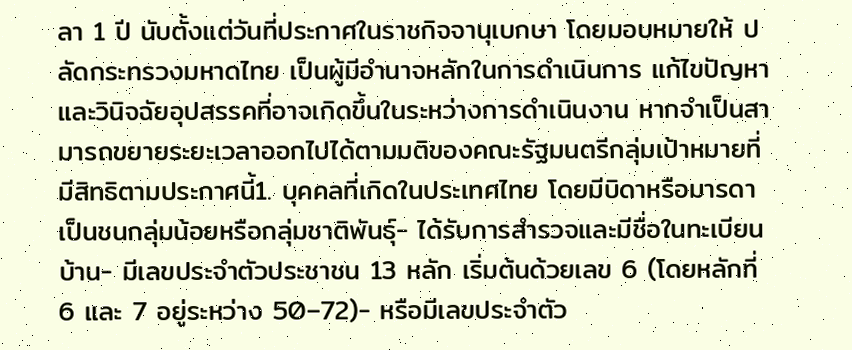ลา 1 ปี นับตั้งแต่วันที่ประกาศในราชกิจจานุเบกษา โดยมอบหมายให้ ปลัดกระทรวงมหาดไทย เป็นผู้มีอำนาจหลักในการดำเนินการ แก้ไขปัญหา และวินิจฉัยอุปสรรคที่อาจเกิดขึ้นในระหว่างการดำเนินงาน หากจำเป็นสามารถขยายระยะเวลาออกไปได้ตามมติของคณะรัฐมนตรีกลุ่มเป้าหมายที่มีสิทธิตามประกาศนี้1. บุคคลที่เกิดในประเทศไทย โดยมีบิดาหรือมารดาเป็นชนกลุ่มน้อยหรือกลุ่มชาติพันธุ์- ได้รับการสำรวจและมีชื่อในทะเบียนบ้าน- มีเลขประจำตัวประชาชน 13 หลัก เริ่มต้นด้วยเลข 6 (โดยหลักที่ 6 และ 7 อยู่ระหว่าง 50–72)- หรือมีเลขประจำตัว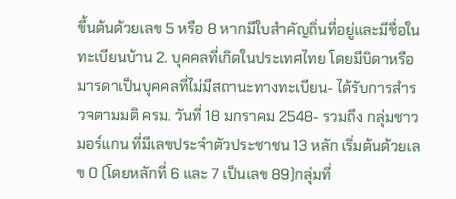ขึ้นต้นด้วยเลข 5 หรือ 8 หากมีใบสำคัญถิ่นที่อยู่และมีชื่อในทะเบียนบ้าน 2. บุคคลที่เกิดในประเทศไทย โดยมีบิดาหรือมารดาเป็นบุคคลที่ไม่มีสถานะทางทะเบียน- ได้รับการสำรวจตามมติ ครม. วันที่ 18 มกราคม 2548- รวมถึง กลุ่มชาวมอร์แกน ที่มีเลขประจำตัวประชาชน 13 หลัก เริ่มต้นด้วยเลข 0 (โดยหลักที่ 6 และ 7 เป็นเลข 89)กลุ่มที่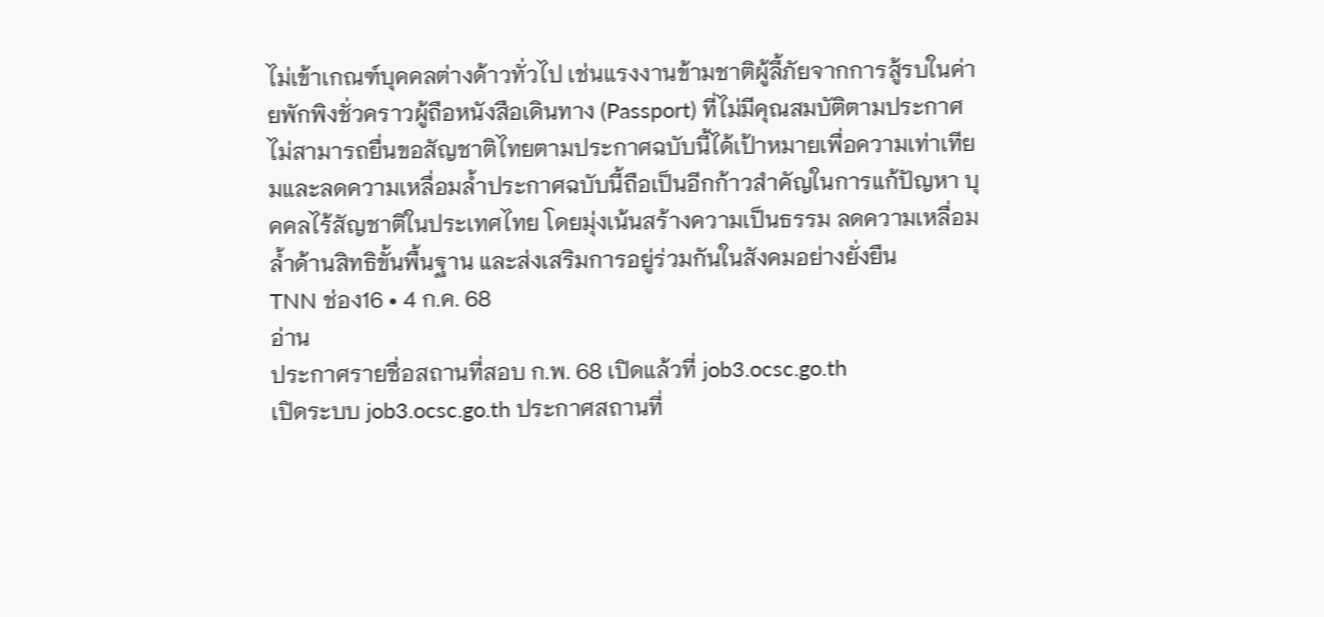ไม่เข้าเกณฑ์บุคคลต่างด้าวทั่วไป เช่นแรงงานข้ามชาติผู้ลี้ภัยจากการสู้รบในค่ายพักพิงชั่วคราวผู้ถือหนังสือเดินทาง (Passport) ที่ไม่มีคุณสมบัติตามประกาศไม่สามารถยื่นขอสัญชาติไทยตามประกาศฉบับนี้ได้เป้าหมายเพื่อความเท่าเทียมและลดความเหลื่อมล้ำประกาศฉบับนี้ถือเป็นอีกก้าวสำคัญในการแก้ปัญหา บุคคลไร้สัญชาติในประเทศไทย โดยมุ่งเน้นสร้างความเป็นธรรม ลดความเหลื่อมล้ำด้านสิทธิขั้นพื้นฐาน และส่งเสริมการอยู่ร่วมกันในสังคมอย่างยั่งยืน
TNN ช่อง16 • 4 ก.ค. 68
อ่าน
ประกาศรายชื่อสถานที่สอบ ก.พ. 68 เปิดแล้วที่ job3.ocsc.go.th
เปิดระบบ job3.ocsc.go.th ประกาศสถานที่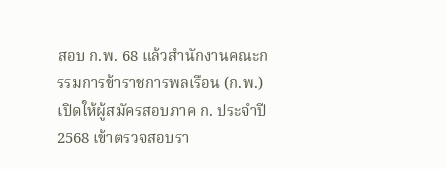สอบ ก.พ. 68 แล้วสำนักงานคณะกรรมการข้าราชการพลเรือน (ก.พ.) เปิดให้ผู้สมัครสอบภาค ก. ประจำปี 2568 เข้าตรวจสอบรา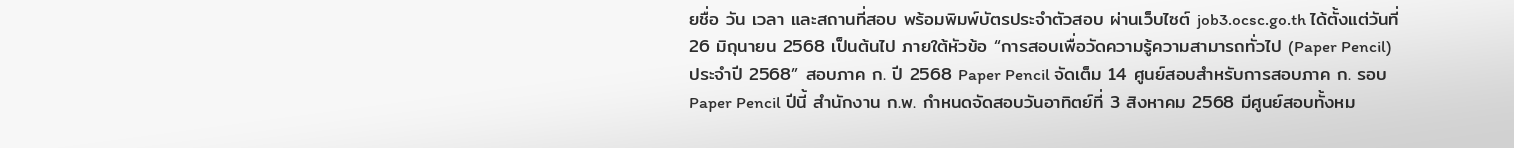ยชื่อ วัน เวลา และสถานที่สอบ พร้อมพิมพ์บัตรประจำตัวสอบ ผ่านเว็บไซต์ job3.ocsc.go.th ได้ตั้งแต่วันที่ 26 มิถุนายน 2568 เป็นต้นไป ภายใต้หัวข้อ “การสอบเพื่อวัดความรู้ความสามารถทั่วไป (Paper Pencil) ประจำปี 2568” สอบภาค ก. ปี 2568 Paper Pencil จัดเต็ม 14 ศูนย์สอบสำหรับการสอบภาค ก. รอบ Paper Pencil ปีนี้ สำนักงาน ก.พ. กำหนดจัดสอบวันอาทิตย์ที่ 3 สิงหาคม 2568 มีศูนย์สอบทั้งหม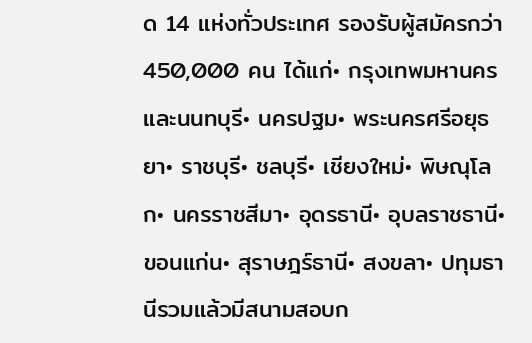ด 14 แห่งทั่วประเทศ รองรับผู้สมัครกว่า 450,000 คน ได้แก่• กรุงเทพมหานครและนนทบุรี• นครปฐม• พระนครศรีอยุธยา• ราชบุรี• ชลบุรี• เชียงใหม่• พิษณุโลก• นครราชสีมา• อุดรธานี• อุบลราชธานี• ขอนแก่น• สุราษฎร์ธานี• สงขลา• ปทุมธานีรวมแล้วมีสนามสอบก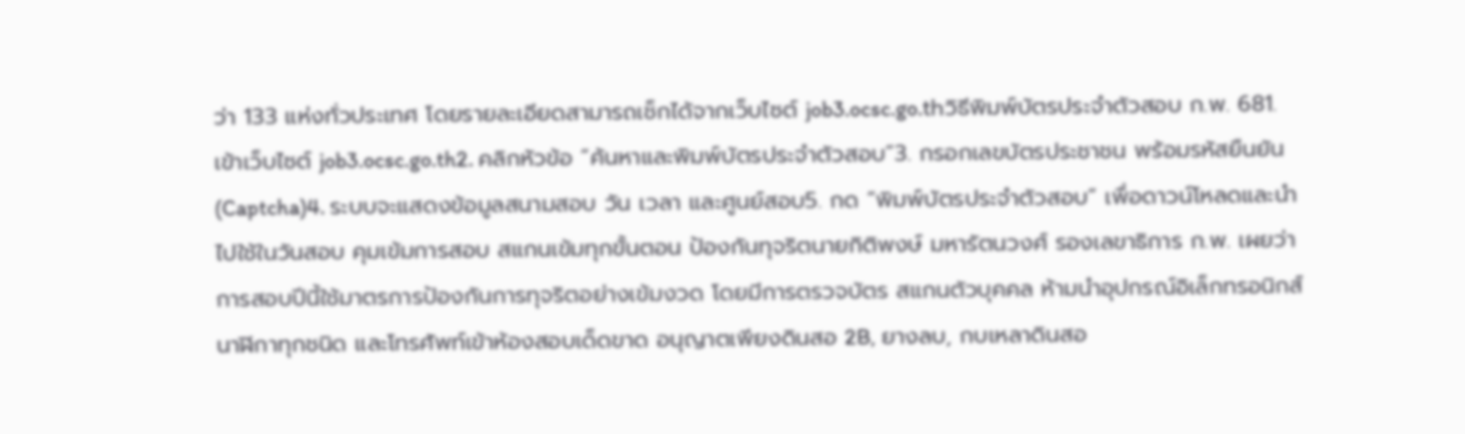ว่า 133 แห่งทั่วประเทศ โดยรายละเอียดสามารถเช็กได้จากเว็บไซต์ job3.ocsc.go.thวิธีพิมพ์บัตรประจำตัวสอบ ก.พ. 681. เข้าเว็บไซต์ job3.ocsc.go.th2. คลิกหัวข้อ “ค้นหาและพิมพ์บัตรประจำตัวสอบ”3. กรอกเลขบัตรประชาชน พร้อมรหัสยืนยัน (Captcha)4. ระบบจะแสดงข้อมูลสนามสอบ วัน เวลา และศูนย์สอบ5. กด “พิมพ์บัตรประจำตัวสอบ” เพื่อดาวน์โหลดและนำไปใช้ในวันสอบ คุมเข้มการสอบ สแกนเข้มทุกขั้นตอน ป้องกันทุจริตนายกิติพงษ์ มหารัตนวงศ์ รองเลขาธิการ ก.พ. เผยว่า การสอบปีนี้ใช้มาตรการป้องกันการทุจริตอย่างเข้มงวด โดยมีการตรวจบัตร สแกนตัวบุคคล ห้ามนำอุปกรณ์อิเล็กทรอนิกส์ นาฬิกาทุกชนิด และโทรศัพท์เข้าห้องสอบเด็ดขาด อนุญาตเพียงดินสอ 2B, ยางลบ, กบเหลาดินสอ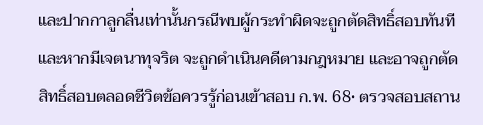และปากกาลูกลื่นเท่านั้นกรณีพบผู้กระทำผิดจะถูกตัดสิทธิ์สอบทันที และหากมีเจตนาทุจริต จะถูกดำเนินคดีตามกฎหมาย และอาจถูกตัดสิทธิ์สอบตลอดชีวิตข้อควรรู้ก่อนเข้าสอบ ก.พ. 68• ตรวจสอบสถาน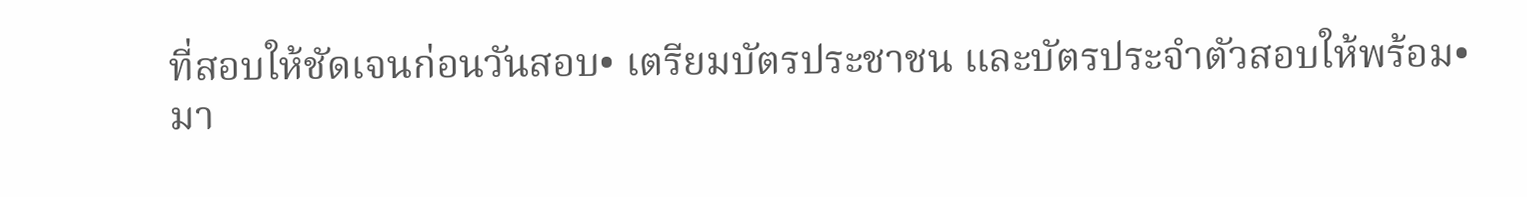ที่สอบให้ชัดเจนก่อนวันสอบ• เตรียมบัตรประชาชน และบัตรประจำตัวสอบให้พร้อม• มา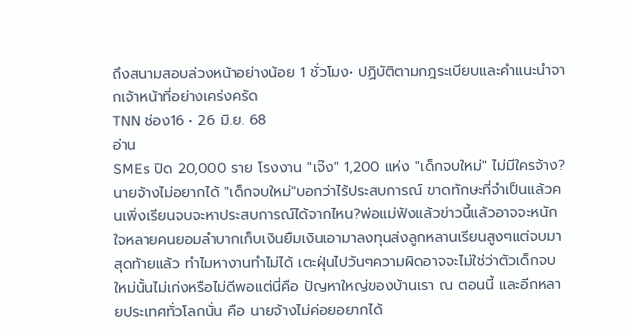ถึงสนามสอบล่วงหน้าอย่างน้อย 1 ชั่วโมง• ปฏิบัติตามกฎระเบียบและคำแนะนำจากเจ้าหน้าที่อย่างเคร่งครัด
TNN ช่อง16 • 26 มิ.ย. 68
อ่าน
SMEs ปิด 20,000 ราย โรงงาน "เจ๊ง" 1,200 แห่ง "เด็กจบใหม่" ไม่มีใครจ้าง?
นายจ้างไม่อยากได้ "เด็กจบใหม่"บอกว่าไร้ประสบการณ์ ขาดทักษะที่จำเป็นแล้วคนเพิ่งเรียนจบจะหาประสบการณ์ได้จากไหน?พ่อแม่ฟังแล้วข่าวนี้แล้วอาจจะหนักใจหลายคนยอมลำบากเก็บเงินยืมเงินเอามาลงทุนส่งลูกหลานเรียนสูงๆแต่จบมาสุดท้ายแล้ว ทำไมหางานทำไม่ได้ เตะฝุ่นไปวันๆความผิดอาจจะไม่ใช่ว่าตัวเด็กจบใหม่นั้นไม่เก่งหรือไม่ดีพอแต่นี่คือ ปัญหาใหญ่ของบ้านเรา ณ ตอนนี้ และอีกหลายประเทศทั่วโลกนั่น คือ นายจ้างไม่ค่อยอยากได้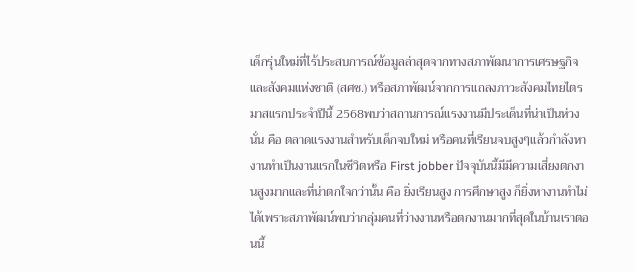เด็กรุ่นใหม่ที่ไร้ประสบการณ์ข้อมูลล่าสุดจากทางสภาพัฒนาการเศรษฐกิจและสังคมแห่งชาติ (สศช.) หรือสภาพัฒน์จากการแถลงภาวะสังคมไทยไตรมาสแรกประจำปีนี้ 2568พบว่าสถานการณ์แรงงานมีประเด็นที่น่าเป็นห่วงนั่น คือ ตลาดแรงงานสำหรับเด็กจบใหม่ หรือคนที่เรียนจบสูงๆแล้วกำลังหางานทำเป็นงานแรกในชีวิตหรือ First jobber ปัจจุบันนี้มีมีความเสี่ยงตกงานสูงมากและที่น่าตกใจกว่านั้น คือ ยิ่งเรียนสูง การศึกษาสูง ก็ยิ่งหางานทำไม่ได้เพราะสภาพัฒน์พบว่ากลุ่มคนที่ว่างงานหรือตกงานมากที่สุดในบ้านเราตอนนี้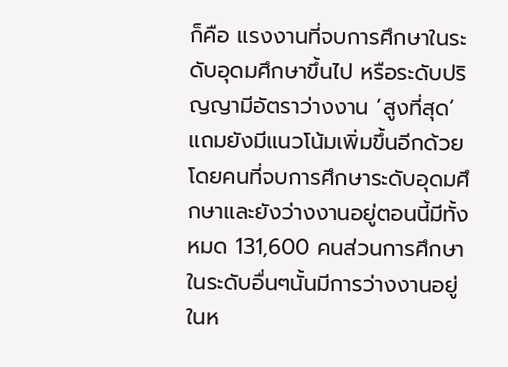ก็คือ แรงงานที่จบการศึกษาในระดับอุดมศึกษาขึ้นไป หรือระดับปริญญามีอัตราว่างงาน ‘สูงที่สุด’ แถมยังมีแนวโน้มเพิ่มขึ้นอีกด้วยโดยคนที่จบการศึกษาระดับอุดมศึกษาและยังว่างงานอยู่ตอนนี้มีทั้งหมด 131,600 คนส่วนการศึกษาในระดับอื่นๆนั้นมีการว่างงานอยู่ในห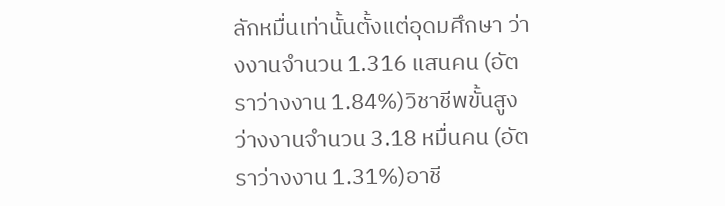ลักหมื่นเท่านั้นตั้งแต่อุดมศึกษา ว่างงานจำนวน 1.316 แสนคน (อัตราว่างงาน 1.84%)วิชาชีพขั้นสูง ว่างงานจำนวน 3.18 หมื่นคน (อัตราว่างงาน 1.31%)อาชี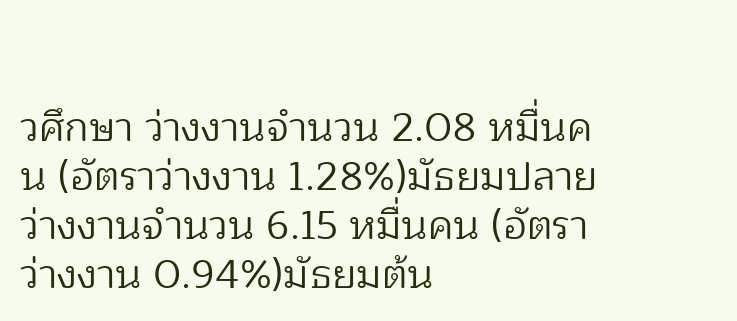วศึกษา ว่างงานจำนวน 2.08 หมื่นคน (อัตราว่างงาน 1.28%)มัธยมปลาย ว่างงานจำนวน 6.15 หมื่นคน (อัตราว่างงาน 0.94%)มัธยมต้น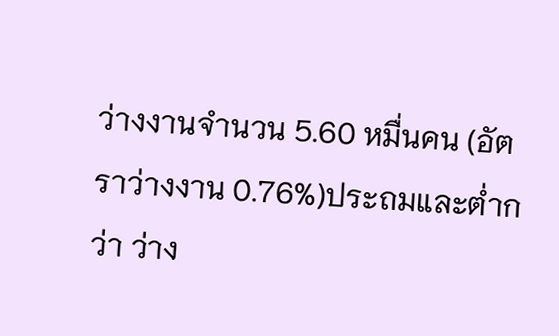ว่างงานจำนวน 5.60 หมื่นคน (อัตราว่างงาน 0.76%)ประถมและต่ำกว่า ว่าง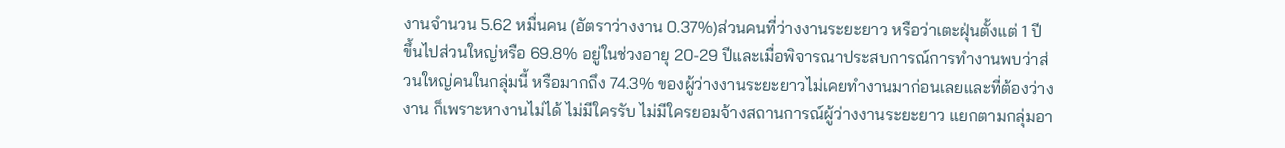งานจำนวน 5.62 หมื่นคน (อัตราว่างงาน 0.37%)ส่วนคนที่ว่างงานระยะยาว หรือว่าเตะฝุ่นตั้งแต่ 1 ปี ขึ้นไปส่วนใหญ่หรือ 69.8% อยู่ในช่วงอายุ 20-29 ปีและเมื่อพิจารณาประสบการณ์การทำงานพบว่าส่วนใหญ่คนในกลุ่มนี้ หรือมากถึง 74.3% ของผู้ว่างงานระยะยาวไม่เคยทำงานมาก่อนเลยและที่ต้องว่างงาน ก็เพราะหางานไม่ได้ ไม่มีใครรับ ไม่มีใครยอมจ้างสถานการณ์ผู้ว่างงานระยะยาว แยกตามกลุ่มอา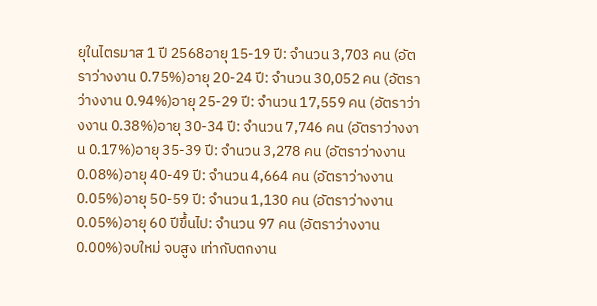ยุในไตรมาส 1 ปี 2568อายุ 15-19 ปี: จำนวน 3,703 คน (อัตราว่างงาน 0.75%)อายุ 20-24 ปี: จำนวน 30,052 คน (อัตราว่างงาน 0.94%)อายุ 25-29 ปี: จำนวน 17,559 คน (อัตราว่างงาน 0.38%)อายุ 30-34 ปี: จำนวน 7,746 คน (อัตราว่างงาน 0.17%)อายุ 35-39 ปี: จำนวน 3,278 คน (อัตราว่างงาน 0.08%)อายุ 40-49 ปี: จำนวน 4,664 คน (อัตราว่างงาน 0.05%)อายุ 50-59 ปี: จำนวน 1,130 คน (อัตราว่างงาน 0.05%)อายุ 60 ปีขึ้นไป: จำนวน 97 คน (อัตราว่างงาน 0.00%)จบใหม่ จบสูง เท่ากับตกงาน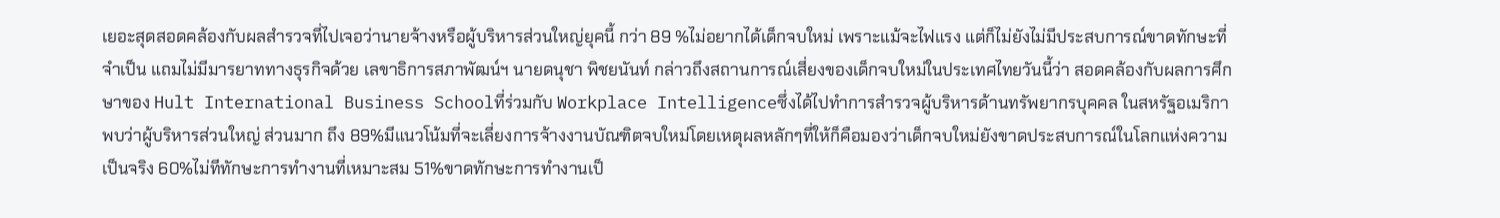เยอะสุดสอดคล้องกับผลสำรวจที่ไปเจอว่านายจ้างหรือผู้บริหารส่วนใหญ่ยุคนี้ กว่า 89 %ไม่อยากได้เด็กจบใหม่ เพราะแม้จะไฟแรง แต่ก็ไม่ยังไม่มีประสบการณ์ขาดทักษะที่จำเป็น แถมไม่มีมารยาททางธุรกิจด้วย เลขาธิการสภาพัฒน์ฯ นายดนุชา พิชยนันท์ กล่าวถึงสถานการณ์เสี่ยงของเด็กจบใหม่ในประเทศไทยวันนี้ว่า สอดคล้องกับผลการศึกษาของ Hult International Business Schoolที่ร่วมกับ Workplace Intelligenceซึ่งได้ไปทำการสำรวจผู้บริหารด้านทรัพยากรบุคคล ในสหรัฐอเมริกาพบว่าผู้บริหารส่วนใหญ่ ส่วนมาก ถึง 89%มีแนวโน้มที่จะเลี่ยงการจ้างงานบัณฑิตจบใหม่โดยเหตุผลหลักๆที่ให้ก็คือมองว่าเด็กจบใหม่ยังขาดประสบการณ์ในโลกแห่งความเป็นจริง 60%ไม่ทีทักษะการทำงานที่เหมาะสม 51%ขาดทักษะการทำงานเป็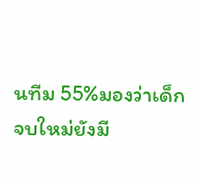นทีม 55%มองว่าเด็กจบใหม่ยังมี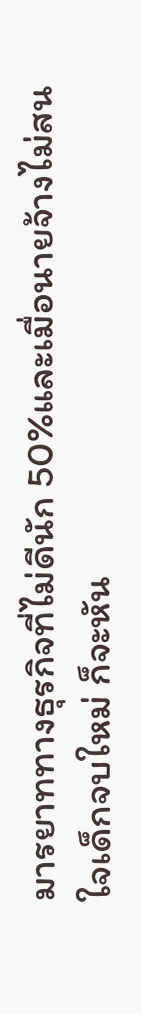มารยาททางธุรกิจที่ไม่ดีนัก 50%และเมื่อนายจ้างไม่สนใจเด็กจบใหม่ ก็จะหัน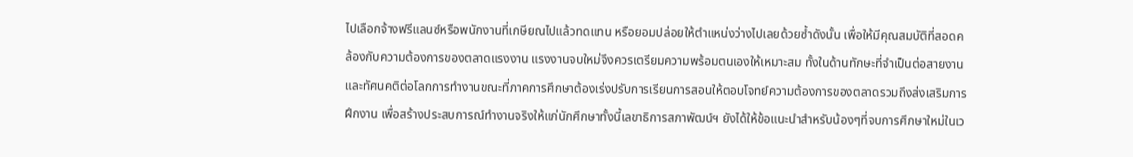ไปเลือกจ้างฟรีแลนซ์หรือพนักงานที่เกษียณไปแล้วทดแทน หรือยอมปล่อยให้ตำแหน่งว่างไปเลยด้วยซ้ำดังนั้น เพื่อให้มีคุณสมบัติที่สอดคล้องกับความต้องการของตลาดแรงงาน แรงงานจบใหม่จึงควรเตรียมความพร้อมตนเองให้เหมาะสม ทั้งในด้านทักษะที่จำเป็นต่อสายงานและทัศนคติต่อโลกการทำงานขณะที่ภาคการศึกษาต้องเร่งปรับการเรียนการสอนให้ตอบโจทย์ความต้องการของตลาดรวมถึงส่งเสริมการฝึกงาน เพื่อสร้างประสบการณ์ทำงานจริงให้แก่นักศึกษาทั้งนี้เลขาธิการสภาพัฒน์ฯ ยังได้ให้ข้อแนะนำสำหรับน้องๆที่จบการศึกษาใหม่ในเว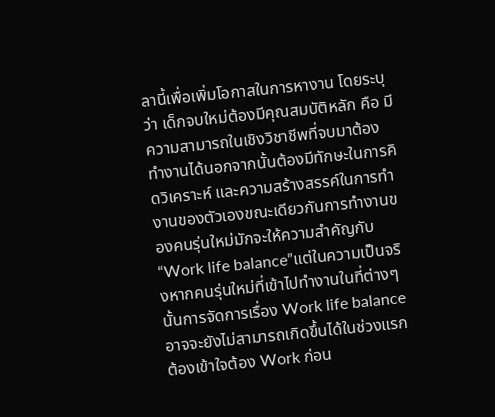ลานี้เพื่อเพิ่มโอกาสในการหางาน โดยระบุว่า เด็กจบใหม่ต้องมีคุณสมบัติหลัก คือ มีความสามารถในเชิงวิชาชีพที่จบมาต้องทำงานได้นอกจากนั้นต้องมีทักษะในการคิดวิเคราะห์ และความสร้างสรรค์ในการทำงานของตัวเองขณะเดียวกันการทำงานของคนรุ่นใหม่มักจะให้ความสำคัญกับ “Work life balance”แต่ในความเป็นจริงหากคนรุ่นใหม่ที่เข้าไปทำงานในที่ต่างๆ นั้นการจัดการเรื่อง Work life balance อาจจะยังไม่สามารถเกิดขึ้นได้ในช่วงแรกต้องเข้าใจต้อง Work ก่อน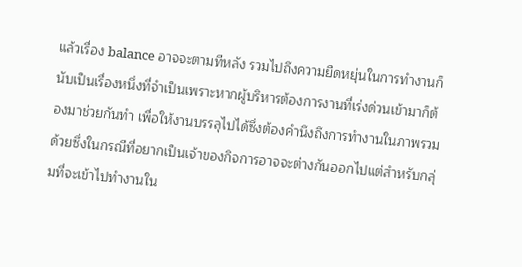แล้วเรื่อง balance อาจจะตามทีหลัง รวมไปถึงความยืดหยุ่นในการทำงานก็นับเป็นเรื่องหนึ่งที่จำเป็นเพราะหากผู้บริหารต้องการงานที่เร่งด่วนเข้ามาก็ต้องมาช่วยกันทำ เพื่อให้งานบรรลุไปได้ซึ่งต้องคำนึงถึงการทำงานในภาพรวมด้วยซึ่งในกรณีที่อยากเป็นเจ้าของกิจการอาจจะต่างกันออกไปแต่สำหรับกลุ่มที่จะเข้าไปทำงานใน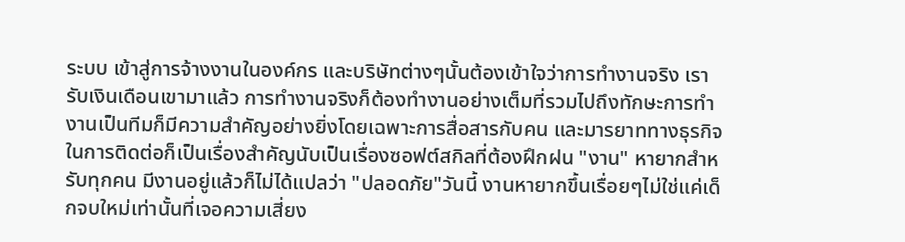ระบบ เข้าสู่การจ้างงานในองค์กร และบริษัทต่างๆนั้นต้องเข้าใจว่าการทำงานจริง เรารับเงินเดือนเขามาแล้ว การทำงานจริงก็ต้องทำงานอย่างเต็มที่รวมไปถึงทักษะการทำงานเป็นทีมก็มีความสำคัญอย่างยิ่งโดยเฉพาะการสื่อสารกับคน และมารยาททางธุรกิจในการติดต่อก็เป็นเรื่องสำคัญนับเป็นเรื่องซอฟต์สกิลที่ต้องฝึกฝน "งาน" หายากสำหรับทุกคน มีงานอยู่แล้วก็ไม่ได้แปลว่า "ปลอดภัย"วันนี้ งานหายากขึ้นเรื่อยๆไม่ใช่แค่เด็กจบใหม่เท่านั้นที่เจอความเสี่ยง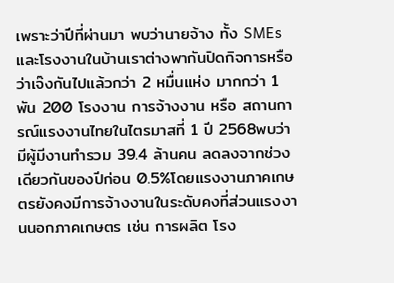เพราะว่าปีที่ผ่านมา พบว่านายจ้าง ทั้ง SMEs และโรงงานในบ้านเราต่างพากันปิดกิจการหรือว่าเจ๊งกันไปแล้วกว่า 2 หมื่นแห่ง มากกว่า 1 พัน 200 โรงงาน การจ้างงาน หรือ สถานการณ์แรงงานไทยในไตรมาสที่ 1 ปี 2568พบว่ามีผู้มีงานทำรวม 39.4 ล้านคน ลดลงจากช่วงเดียวกันของปีก่อน 0.5%โดยแรงงานภาคเกษตรยังคงมีการจ้างงานในระดับคงที่ส่วนแรงงานนอกภาคเกษตร เช่น การผลิต โรง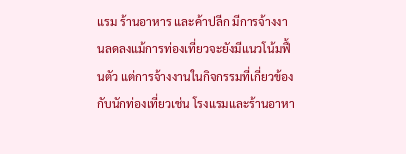แรม ร้านอาหาร และค้าปลีก มีการจ้างงานลดลงแม้การท่องเที่ยวจะยังมีแนวโน้มฟื้นตัว แต่การจ้างงานในกิจกรรมที่เกี่ยวข้องกับนักท่องเที่ยวเช่น โรงแรมและร้านอาหา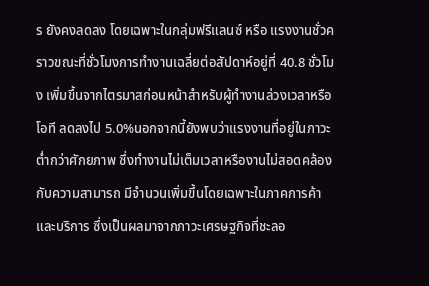ร ยังคงลดลง โดยเฉพาะในกลุ่มฟรีแลนซ์ หรือ แรงงานชั่วคราวขณะที่ชั่วโมงการทำงานเฉลี่ยต่อสัปดาห์อยู่ที่ 40.8 ชั่วโมง เพิ่มขึ้นจากไตรมาสก่อนหน้าสำหรับผู้ทำงานล่วงเวลาหรือโอที ลดลงไป 5.0%นอกจากนี้ยังพบว่าแรงงานที่อยู่ในภาวะต่ำกว่าศักยภาพ ซึ่งทำงานไม่เต็มเวลาหรืองานไม่สอดคล้องกับความสามารถ มีจำนวนเพิ่มขึ้นโดยเฉพาะในภาคการค้าและบริการ ซึ่งเป็นผลมาจากภาวะเศรษฐกิจที่ชะลอ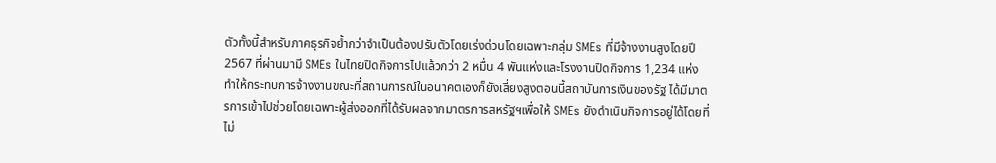ตัวทั้งนี้สำหรับภาคธุรกิจย้ำกว่าจำเป็นต้องปรับตัวโดยเร่งด่วนโดยเฉพาะกลุ่ม SMEs ที่มีจ้างงานสูงโดยปี 2567 ที่ผ่านมามี SMEs ในไทยปิดกิจการไปแล้วกว่า 2 หมื่น 4 พันแห่งและโรงงานปิดกิจการ 1,234 แห่ง ทำให้กระทบการจ้างงานขณะที่สถานการณ์ในอนาคตเองก็ยังเสี่ยงสูงตอนนี้สถาบันการเงินของรัฐ ได้มีมาตรการเข้าไปช่วยโดยเฉพาะผู้ส่งออกที่ได้รับผลจากมาตรการสหรัฐฯเพื่อให้ SMEs ยังดำเนินกิจการอยู่ได้โดยที่ไม่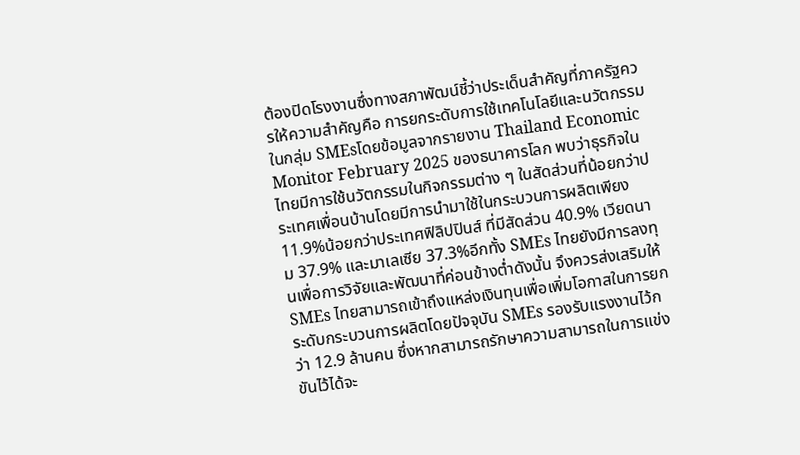ต้องปิดโรงงานซึ่งทางสภาพัฒน์ชี้ว่าประเด็นสำคัญที่ภาครัฐควรให้ความสำคัญคือ การยกระดับการใช้เทคโนโลยีและนวัตกรรม ในกลุ่ม SMEsโดยข้อมูลจากรายงาน Thailand Economic Monitor February 2025 ของธนาคารโลก พบว่าธุรกิจในไทยมีการใช้นวัตกรรมในกิจกรรมต่าง ๆ ในสัดส่วนที่น้อยกว่าประเทศเพื่อนบ้านโดยมีการนำมาใช้ในกระบวนการผลิตเพียง 11.9%น้อยกว่าประเทศฟิลิปปินส์ ที่มีสัดส่วน 40.9% เวียดนาม 37.9% และมาเลเซีย 37.3%อีกทั้ง SMEs ไทยยังมีการลงทุนเพื่อการวิจัยและพัฒนาที่ค่อนข้างต่ำดังนั้น จึงควรส่งเสริมให้ SMEs ไทยสามารถเข้าถึงแหล่งเงินทุนเพื่อเพิ่มโอกาสในการยกระดับกระบวนการผลิตโดยปัจจุบัน SMEs รองรับแรงงานไว้กว่า 12.9 ล้านคน ซึ่งหากสามารถรักษาความสามารถในการแข่งขันไว้ได้จะ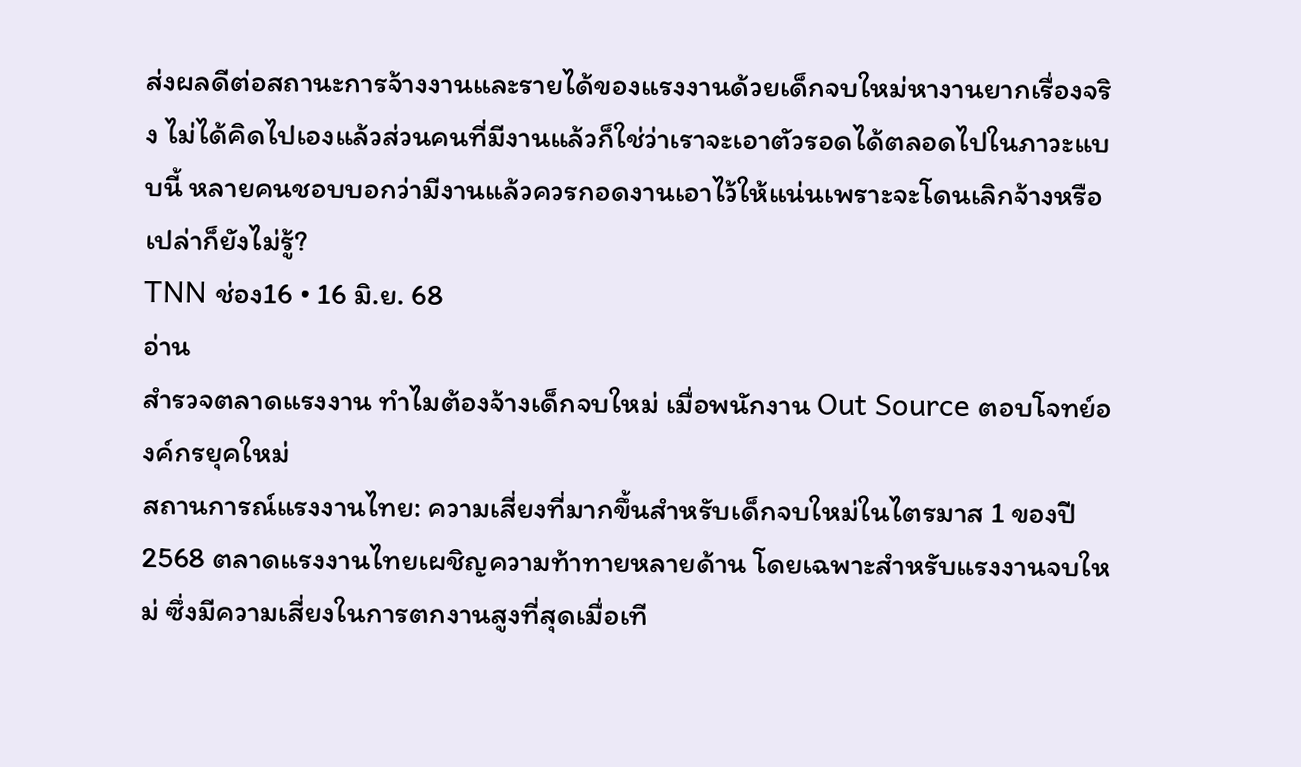ส่งผลดีต่อสถานะการจ้างงานและรายได้ของแรงงานด้วยเด็กจบใหม่หางานยากเรื่องจริง ไม่ได้คิดไปเองแล้วส่วนคนที่มีงานแล้วก็ใช่ว่าเราจะเอาตัวรอดได้ตลอดไปในภาวะแบบนี้ หลายคนชอบบอกว่ามีงานแล้วควรกอดงานเอาไว้ให้แน่นเพราะจะโดนเลิกจ้างหรือเปล่าก็ยังไม่รู้?
TNN ช่อง16 • 16 มิ.ย. 68
อ่าน
สำรวจตลาดแรงงาน ทำไมต้องจ้างเด็กจบใหม่ เมื่อพนักงาน Out Source ตอบโจทย์องค์กรยุคใหม่
สถานการณ์แรงงานไทย: ความเสี่ยงที่มากขึ้นสำหรับเด็กจบใหม่ในไตรมาส 1 ของปี 2568 ตลาดแรงงานไทยเผชิญความท้าทายหลายด้าน โดยเฉพาะสำหรับแรงงานจบใหม่ ซึ่งมีความเสี่ยงในการตกงานสูงที่สุดเมื่อเที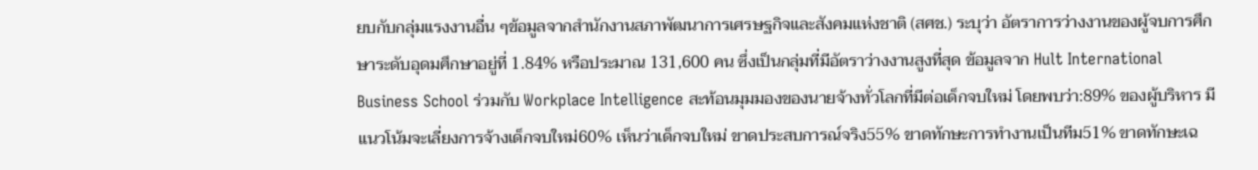ยบกับกลุ่มแรงงานอื่น ๆข้อมูลจากสำนักงานสภาพัฒนาการเศรษฐกิจและสังคมแห่งชาติ (สศช.) ระบุว่า อัตราการว่างงานของผู้จบการศึกษาระดับอุดมศึกษาอยู่ที่ 1.84% หรือประมาณ 131,600 คน ซึ่งเป็นกลุ่มที่มีอัตราว่างงานสูงที่สุด ข้อมูลจาก Hult International Business School ร่วมกับ Workplace Intelligence สะท้อนมุมมองของนายจ้างทั่วโลกที่มีต่อเด็กจบใหม่ โดยพบว่า:89% ของผู้บริหาร มีแนวโน้มจะเลี่ยงการจ้างเด็กจบใหม่60% เห็นว่าเด็กจบใหม่ ขาดประสบการณ์จริง55% ขาดทักษะการทำงานเป็นทีม51% ขาดทักษะเฉ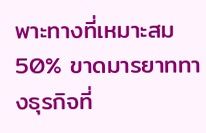พาะทางที่เหมาะสม50% ขาดมารยาททางธุรกิจที่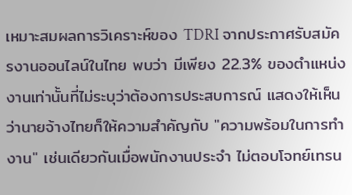เหมาะสมผลการวิเคราะห์ของ TDRI จากประกาศรับสมัครงานออนไลน์ในไทย พบว่า มีเพียง 22.3% ของตำแหน่งงานเท่านั้นที่ไม่ระบุว่าต้องการประสบการณ์ แสดงให้เห็นว่านายจ้างไทยก็ให้ความสำคัญกับ "ความพร้อมในการทำงาน" เช่นเดียวกันเมื่อพนักงานประจำ ไม่ตอบโจทย์เทรน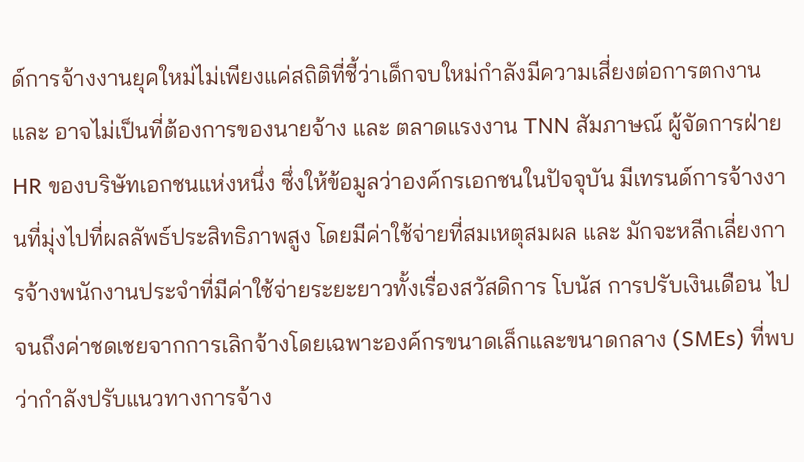ด์การจ้างงานยุคใหม่ไม่เพียงแค่สถิติที่ชี้ว่าเด็กจบใหม่กำลังมีความเสี่ยงต่อการตกงาน และ อาจไม่เป็นที่ต้องการของนายจ้าง และ ตลาดแรงงาน TNN สัมภาษณ์ ผู้จัดการฝ่าย HR ของบริษัทเอกชนแห่งหนึ่ง ซึ่งให้ข้อมูลว่าองค์กรเอกชนในปัจจุบัน มีเทรนด์การจ้างงานที่มุ่งไปที่ผลลัพธ์ประสิทธิภาพสูง โดยมีค่าใช้จ่ายที่สมเหตุสมผล และ มักจะหลีกเลี่ยงการจ้างพนักงานประจำที่มีค่าใช้จ่ายระยะยาวทั้งเรื่องสวัสดิการ โบนัส การปรับเงินเดือน ไปจนถึงค่าชดเชยจากการเลิกจ้างโดยเฉพาะองค์กรขนาดเล็กและขนาดกลาง (SMEs) ที่พบว่ากำลังปรับแนวทางการจ้าง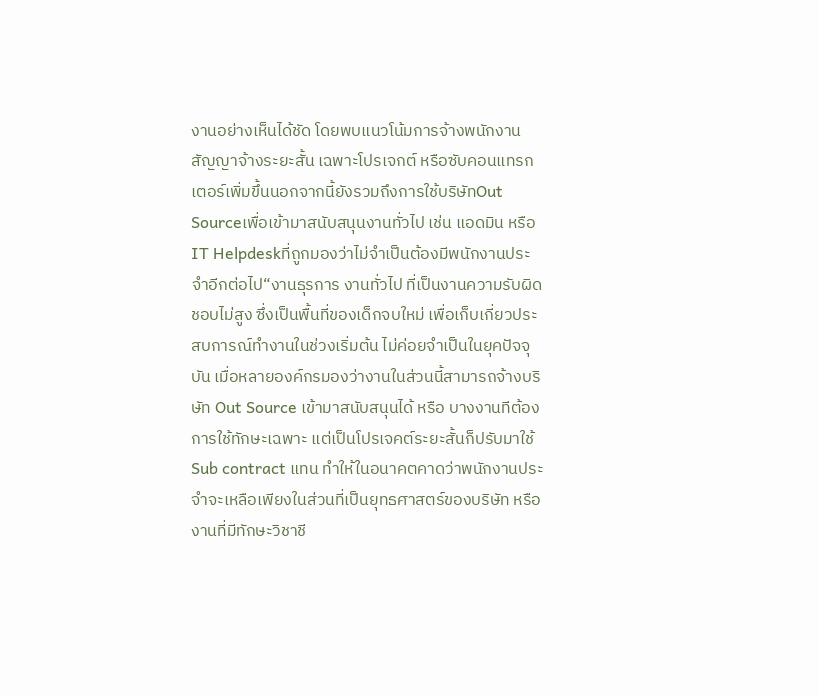งานอย่างเห็นได้ชัด โดยพบแนวโน้มการจ้างพนักงานสัญญาจ้างระยะสั้น เฉพาะโปรเจกต์ หรือซับคอนแทรกเตอร์เพิ่มขึ้นนอกจากนี้ยังรวมถึงการใช้บริษัทOut Sourceเพื่อเข้ามาสนับสนุนงานทั่วไป เช่น แอดมิน หรือIT Helpdeskที่ถูกมองว่าไม่จำเป็นต้องมีพนักงานประจำอีกต่อไป“งานธุรการ งานทั่วไป ที่เป็นงานความรับผิดชอบไม่สูง ซึ่งเป็นพื้นที่ของเด็กจบใหม่ เพื่อเก็บเกี่ยวประสบการณ์ทำงานในช่วงเริ่มต้น ไม่ค่อยจำเป็นในยุคปัจจุบัน เมื่อหลายองค์กรมองว่างานในส่วนนี้สามารถจ้างบริษัท Out Source เข้ามาสนับสนุนได้ หรือ บางงานทีต้องการใช้ทักษะเฉพาะ แต่เป็นโปรเจคต์ระยะสั้นก็ปรับมาใช้ Sub contract แทน ทำให้ในอนาคตคาดว่าพนักงานประจำจะเหลือเพียงในส่วนที่เป็นยุทธศาสตร์ของบริษัท หรือ งานที่มีทักษะวิชาชี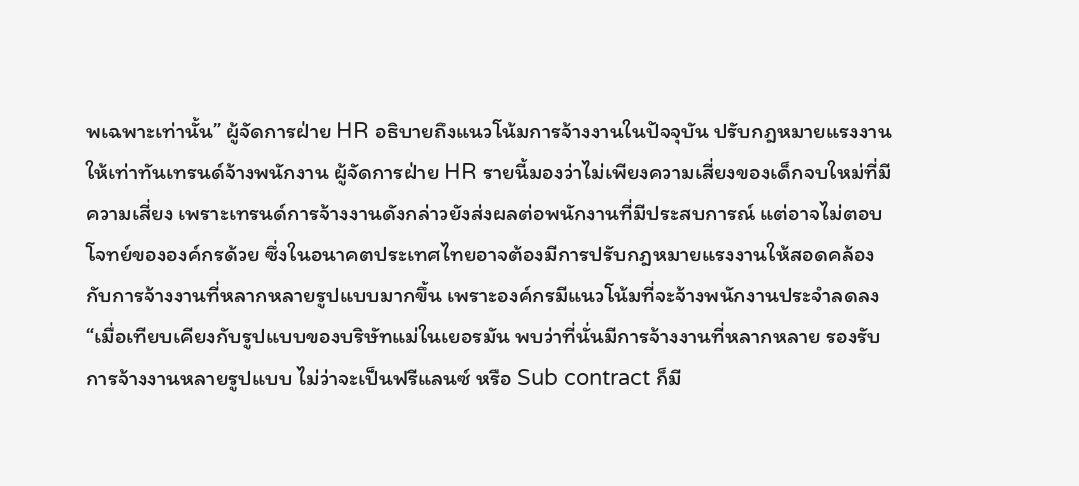พเฉพาะเท่านั้น” ผู้จัดการฝ่าย HR อธิบายถึงแนวโน้มการจ้างงานในปัจจุบัน ปรับกฎหมายแรงงาน ให้เท่าทันเทรนด์จ้างพนักงาน ผู้จัดการฝ่าย HR รายนี้มองว่าไม่เพียงความเสี่ยงของเด็กจบใหม่ที่มีความเสี่ยง เพราะเทรนด์การจ้างงานดังกล่าวยังส่งผลต่อพนักงานที่มีประสบการณ์ แต่อาจไม่ตอบโจทย์ขององค์กรด้วย ซึ่งในอนาคตประเทศไทยอาจต้องมีการปรับกฎหมายแรงงานให้สอดคล้องกับการจ้างงานที่หลากหลายรูปแบบมากขึ้น เพราะองค์กรมีแนวโน้มที่จะจ้างพนักงานประจำลดลง“เมื่อเทียบเคียงกับรูปแบบของบริษัทแม่ในเยอรมัน พบว่าที่นั่นมีการจ้างงานที่หลากหลาย รองรับการจ้างงานหลายรูปแบบ ไม่ว่าจะเป็นฟรีแลนซ์ หรือ Sub contract ก็มี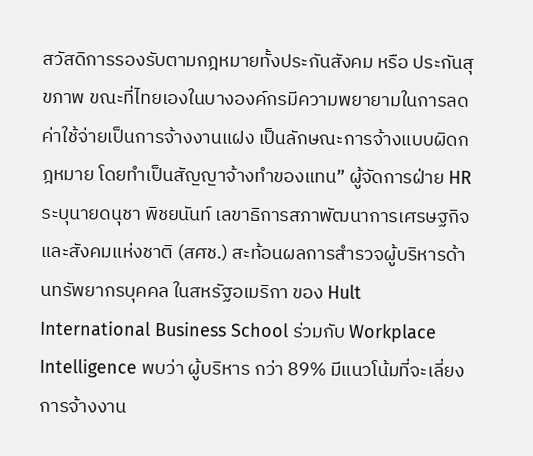สวัสดิการรองรับตามกฎหมายทั้งประกันสังคม หรือ ประกันสุขภาพ ขณะที่ไทยเองในบางองค์กรมีความพยายามในการลดค่าใช้จ่ายเป็นการจ้างงานแฝง เป็นลักษณะการจ้างแบบผิดกฎหมาย โดยทำเป็นสัญญาจ้างทำของแทน” ผู้จัดการฝ่าย HR ระบุนายดนุชา พิชยนันท์ เลขาธิการสภาพัฒนาการเศรษฐกิจและสังคมแห่งชาติ (สศช.) สะท้อนผลการสำรวจผู้บริหารด้านทรัพยากรบุคคล ในสหรัฐอเมริกา ของ Hult International Business School ร่วมกับ Workplace Intelligence พบว่า ผู้บริหาร กว่า 89% มีแนวโน้มที่จะเลี่ยงการจ้างงาน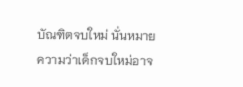บัณฑิตจบใหม่ นั่นหมายความว่าเด็กจบใหม่อาจ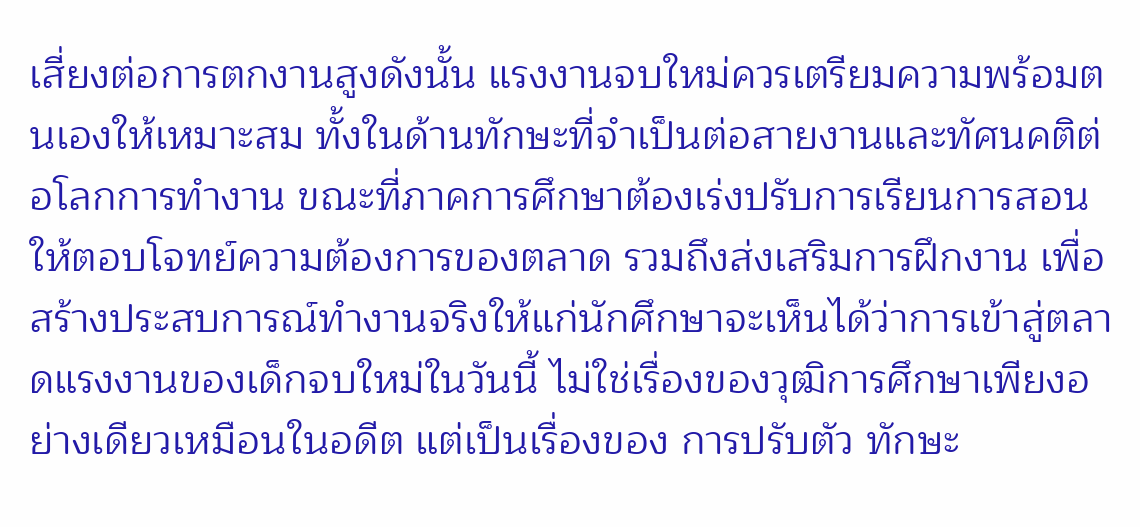เสี่ยงต่อการตกงานสูงดังนั้น แรงงานจบใหม่ควรเตรียมความพร้อมตนเองให้เหมาะสม ทั้งในด้านทักษะที่จำเป็นต่อสายงานและทัศนคติต่อโลกการทำงาน ขณะที่ภาคการศึกษาต้องเร่งปรับการเรียนการสอนให้ตอบโจทย์ความต้องการของตลาด รวมถึงส่งเสริมการฝึกงาน เพื่อสร้างประสบการณ์ทำงานจริงให้แก่นักศึกษาจะเห็นได้ว่าการเข้าสู่ตลาดแรงงานของเด็กจบใหม่ในวันนี้ ไม่ใช่เรื่องของวุฒิการศึกษาเพียงอย่างเดียวเหมือนในอดีต แต่เป็นเรื่องของ การปรับตัว ทักษะ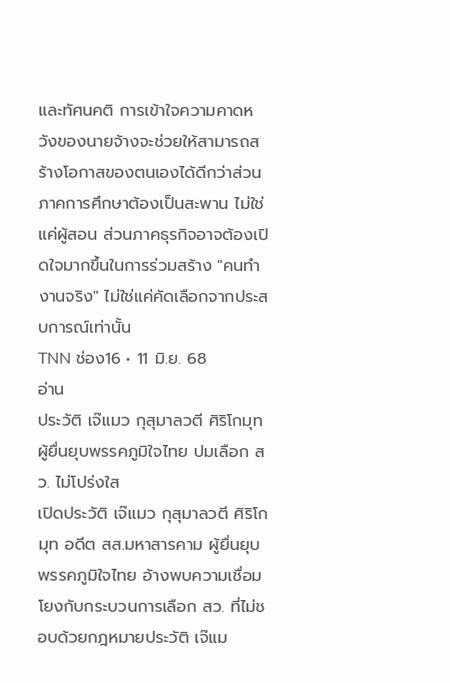และทัศนคติ การเข้าใจความคาดหวังของนายจ้างจะช่วยให้สามารถสร้างโอกาสของตนเองได้ดีกว่าส่วนภาคการศึกษาต้องเป็นสะพาน ไม่ใช่แค่ผู้สอน ส่วนภาคธุรกิจอาจต้องเปิดใจมากขึ้นในการร่วมสร้าง "คนทำงานจริง" ไม่ใช่แค่คัดเลือกจากประสบการณ์เท่านั้น
TNN ช่อง16 • 11 มิ.ย. 68
อ่าน
ประวัติ เจ๊แมว กุสุมาลวตี ศิริโกมุท ผู้ยื่นยุบพรรคภูมิใจไทย ปมเลือก สว. ไม่โปร่งใส
เปิดประวัติ เจ๊แมว กุสุมาลวตี ศิริโกมุท อดีต สส.มหาสารคาม ผู้ยื่นยุบพรรคภูมิใจไทย อ้างพบความเชื่อมโยงกับกระบวนการเลือก สว. ที่ไม่ชอบด้วยกฎหมายประวัติ เจ๊แม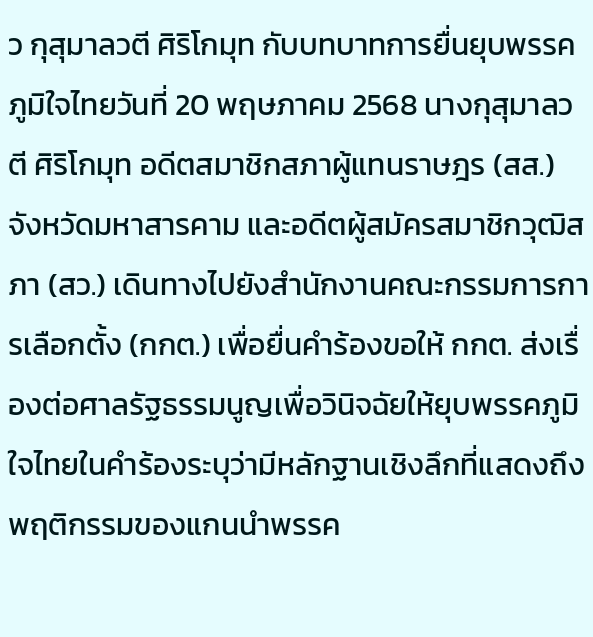ว กุสุมาลวตี ศิริโกมุท กับบทบาทการยื่นยุบพรรคภูมิใจไทยวันที่ 20 พฤษภาคม 2568 นางกุสุมาลวตี ศิริโกมุท อดีตสมาชิกสภาผู้แทนราษฎร (สส.) จังหวัดมหาสารคาม และอดีตผู้สมัครสมาชิกวุฒิสภา (สว.) เดินทางไปยังสำนักงานคณะกรรมการการเลือกตั้ง (กกต.) เพื่อยื่นคำร้องขอให้ กกต. ส่งเรื่องต่อศาลรัฐธรรมนูญเพื่อวินิจฉัยให้ยุบพรรคภูมิใจไทยในคำร้องระบุว่ามีหลักฐานเชิงลึกที่แสดงถึงพฤติกรรมของแกนนำพรรค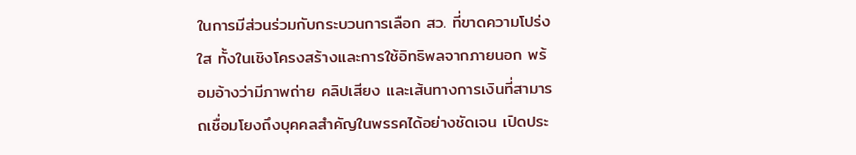ในการมีส่วนร่วมกับกระบวนการเลือก สว. ที่ขาดความโปร่งใส ทั้งในเชิงโครงสร้างและการใช้อิทธิพลจากภายนอก พร้อมอ้างว่ามีภาพถ่าย คลิปเสียง และเส้นทางการเงินที่สามารถเชื่อมโยงถึงบุคคลสำคัญในพรรคได้อย่างชัดเจน เปิดประ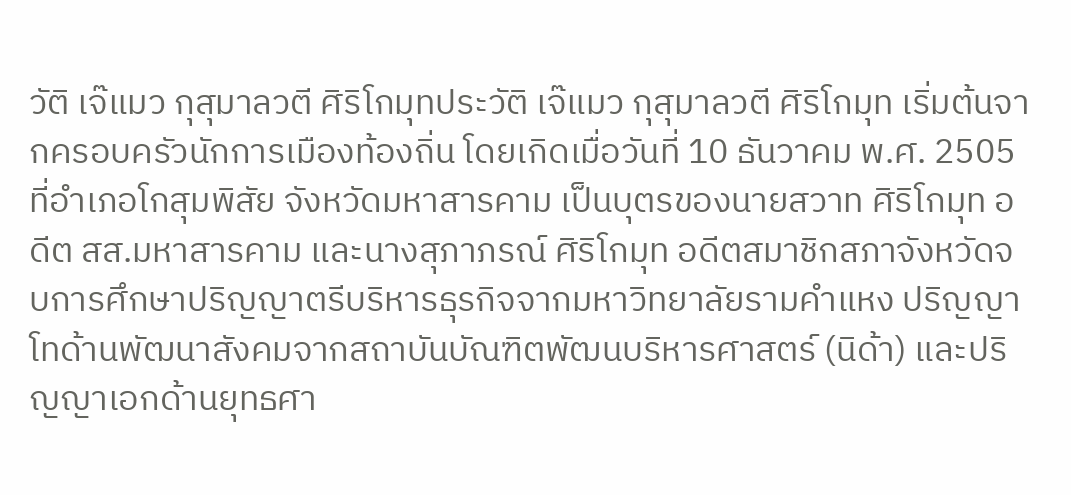วัติ เจ๊แมว กุสุมาลวตี ศิริโกมุทประวัติ เจ๊แมว กุสุมาลวตี ศิริโกมุท เริ่มต้นจากครอบครัวนักการเมืองท้องถิ่น โดยเกิดเมื่อวันที่ 10 ธันวาคม พ.ศ. 2505 ที่อำเภอโกสุมพิสัย จังหวัดมหาสารคาม เป็นบุตรของนายสวาท ศิริโกมุท อดีต สส.มหาสารคาม และนางสุภาภรณ์ ศิริโกมุท อดีตสมาชิกสภาจังหวัดจบการศึกษาปริญญาตรีบริหารธุรกิจจากมหาวิทยาลัยรามคำแหง ปริญญาโทด้านพัฒนาสังคมจากสถาบันบัณฑิตพัฒนบริหารศาสตร์ (นิด้า) และปริญญาเอกด้านยุทธศา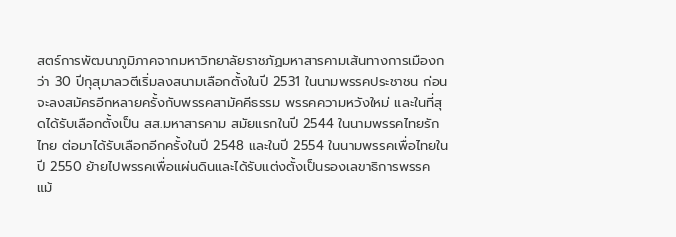สตร์การพัฒนาภูมิภาคจากมหาวิทยาลัยราชภัฏมหาสารคามเส้นทางการเมืองกว่า 30 ปีกุสุมาลวตีเริ่มลงสนามเลือกตั้งในปี 2531 ในนามพรรคประชาชน ก่อนจะลงสมัครอีกหลายครั้งกับพรรคสามัคคีธรรม พรรคความหวังใหม่ และในที่สุดได้รับเลือกตั้งเป็น สส.มหาสารคาม สมัยแรกในปี 2544 ในนามพรรคไทยรักไทย ต่อมาได้รับเลือกอีกครั้งในปี 2548 และในปี 2554 ในนามพรรคเพื่อไทยในปี 2550 ย้ายไปพรรคเพื่อแผ่นดินและได้รับแต่งตั้งเป็นรองเลขาธิการพรรค แม้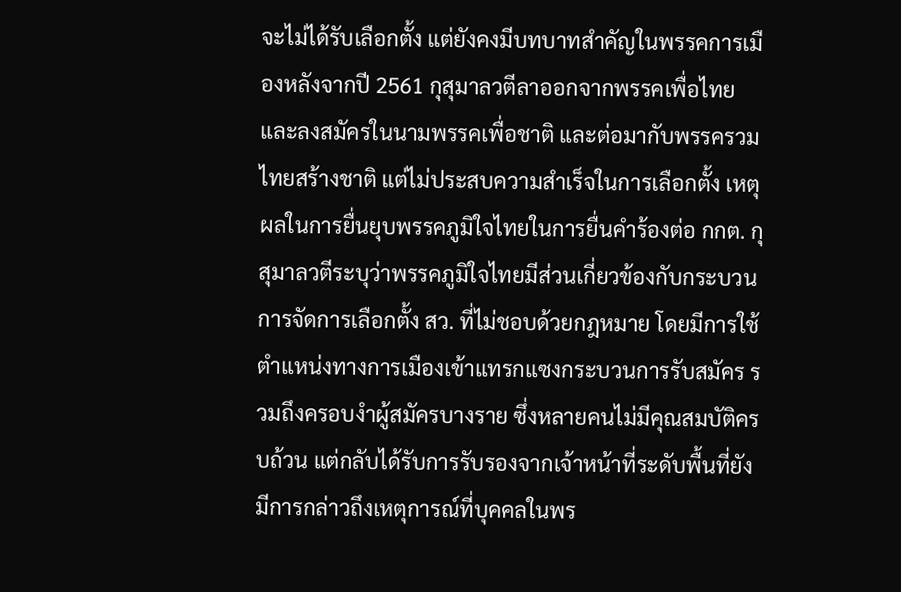จะไม่ได้รับเลือกตั้ง แต่ยังคงมีบทบาทสำคัญในพรรคการเมืองหลังจากปี 2561 กุสุมาลวตีลาออกจากพรรคเพื่อไทย และลงสมัครในนามพรรคเพื่อชาติ และต่อมากับพรรครวมไทยสร้างชาติ แต่ไม่ประสบความสำเร็จในการเลือกตั้ง เหตุผลในการยื่นยุบพรรคภูมิใจไทยในการยื่นคำร้องต่อ กกต. กุสุมาลวตีระบุว่าพรรคภูมิใจไทยมีส่วนเกี่ยวข้องกับกระบวนการจัดการเลือกตั้ง สว. ที่ไม่ชอบด้วยกฎหมาย โดยมีการใช้ตำแหน่งทางการเมืองเข้าแทรกแซงกระบวนการรับสมัคร รวมถึงครอบงำผู้สมัครบางราย ซึ่งหลายคนไม่มีคุณสมบัติครบถ้วน แต่กลับได้รับการรับรองจากเจ้าหน้าที่ระดับพื้นที่ยังมีการกล่าวถึงเหตุการณ์ที่บุคคลในพร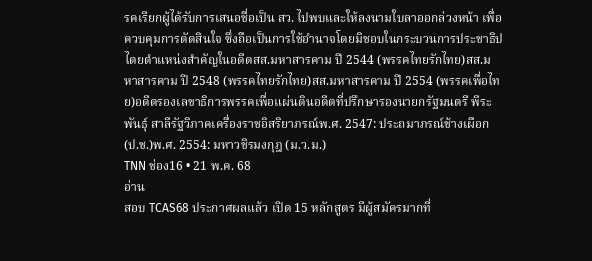รคเรียกผู้ได้รับการเสนอชื่อเป็น สว. ไปพบและให้ลงนามใบลาออกล่วงหน้า เพื่อควบคุมการตัดสินใจ ซึ่งถือเป็นการใช้อำนาจโดยมิชอบในกระบวนการประชาธิปไตยตำแหน่งสำคัญในอดีตสส.มหาสารคาม ปี 2544 (พรรคไทยรักไทย)สส.มหาสารคาม ปี 2548 (พรรคไทยรักไทย)สส.มหาสารคาม ปี 2554 (พรรคเพื่อไทย)อดีตรองเลขาธิการพรรคเพื่อแผ่นดินอดีตที่ปรึกษารองนายกรัฐมนตรี พีระพันธุ์ สาลีรัฐวิภาคเครื่องราชอิสริยาภรณ์พ.ศ. 2547: ประถมาภรณ์ช้างเผือก (ป.ช.)พ.ศ. 2554: มหาวชิรมงกุฎ (ม.ว.ม.)
TNN ช่อง16 • 21 พ.ค. 68
อ่าน
สอบ TCAS68 ประกาศผลแล้ว เปิด 15 หลักสูตร มีผู้สมัครมากที่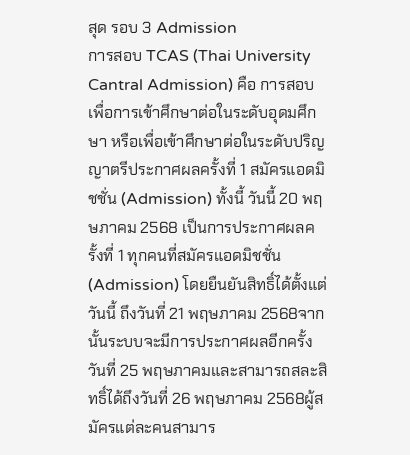สุด รอบ 3 Admission
การสอบ TCAS (Thai University Cantral Admission) คือ การสอบเพื่อการเข้าศึกษาต่อในระดับอุดมศึกษา หรือเพื่อเข้าศึกษาต่อในระดับปริญญาตรีประกาศผลครั้งที่ 1 สมัครแอดมิชชั่น (Admission) ทั้งนี้ วันนี้ 20 พฤษภาคม 2568 เป็นการประกาศผลครั้งที่ 1 ทุกคนที่สมัครแอดมิชชั่น (Admission) โดยยืนยันสิทธิ์ได้ตั้งแต่วันนี้ ถึงวันที่ 21 พฤษภาคม 2568จากนั้นระบบจะมีการประกาศผลอีกครั้งวันที่ 25 พฤษภาคมและสามารถสละสิทธิ์ได้ถึงวันที่ 26 พฤษภาคม 2568ผู้สมัครแต่ละคนสามาร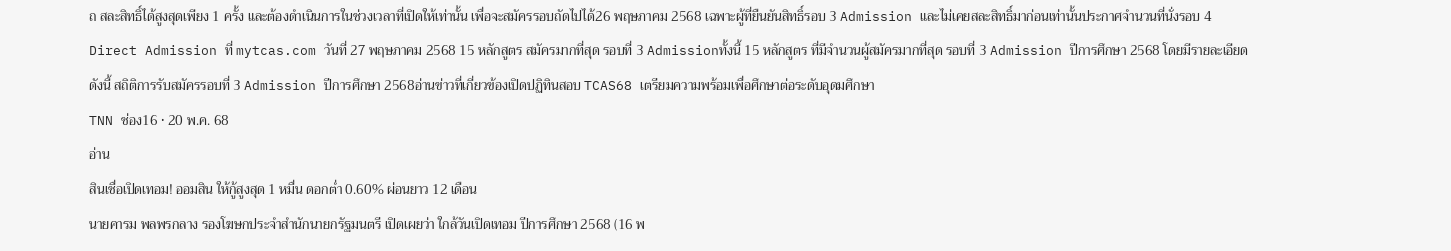ถ สละสิทธิ์ได้สูงสุดเพียง 1 ครั้ง และต้องดำเนินการในช่วงเวลาที่เปิดให้เท่านั้น เพื่อจะสมัครรอบถัดไปได้26 พฤษภาคม 2568 เฉพาะผู้ที่ยืนยันสิทธิ์รอบ 3 Admission และไม่เคยสละสิทธิ์มาก่อนเท่านั้นประกาศจำนวนที่นั่งรอบ 4 Direct Admission ที่ mytcas.com วันที่ 27 พฤษภาคม 2568 15 หลักสูตร สมัครมากที่สุด รอบที่ 3 Admissionทั้งนี้ 15 หลักสูตร ที่มีจำนวนผู้สมัครมากที่สุด รอบที่ 3 Admission ปีการศึกษา 2568 โดยมีรายละเอียดดังนี้ สถิติการรับสมัครรอบที่ 3 Admission ปีการศึกษา 2568อ่านข่าวที่เกี่ยวข้องเปิดปฏิทินสอบ TCAS68 เตรียมความพร้อมเพื่อศึกษาต่อระดับอุดมศึกษา
TNN ช่อง16 • 20 พ.ค. 68
อ่าน
สินเชื่อเปิดเทอม! ออมสิน ให้กู้สูงสุด 1 หมื่น ดอกต่ำ 0.60% ผ่อนยาว 12 เดือน
นายคารม พลพรกลาง รองโฆษกประจำสำนักนายกรัฐมนตรี เปิดเผยว่า ใกล้วันเปิดเทอม ปีการศึกษา 2568 (16 พ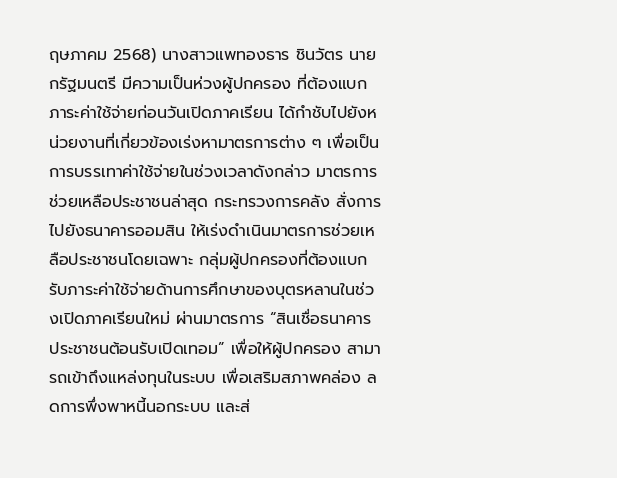ฤษภาคม 2568) นางสาวแพทองธาร ชินวัตร นายกรัฐมนตรี มีความเป็นห่วงผู้ปกครอง ที่ต้องแบกภาระค่าใช้จ่ายก่อนวันเปิดภาคเรียน ได้กำชับไปยังหน่วยงานที่เกี่ยวข้องเร่งหามาตรการต่าง ๆ เพื่อเป็นการบรรเทาค่าใช้จ่ายในช่วงเวลาดังกล่าว มาตรการช่วยเหลือประชาชนล่าสุด กระทรวงการคลัง สั่งการไปยังธนาคารออมสิน ให้เร่งดำเนินมาตรการช่วยเหลือประชาชนโดยเฉพาะ กลุ่มผู้ปกครองที่ต้องแบกรับภาระค่าใช้จ่ายด้านการศึกษาของบุตรหลานในช่วงเปิดภาคเรียนใหม่ ผ่านมาตรการ “สินเชื่อธนาคารประชาชนต้อนรับเปิดเทอม” เพื่อให้ผู้ปกครอง สามารถเข้าถึงแหล่งทุนในระบบ เพื่อเสริมสภาพคล่อง ลดการพึ่งพาหนี้นอกระบบ และส่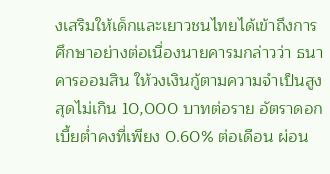งเสริมให้เด็กและเยาวชนไทยได้เข้าถึงการศึกษาอย่างต่อเนื่องนายคารมกล่าวว่า ธนาคารออมสิน ให้วงเงินกู้ตามความจำเป็นสูงสุดไม่เกิน 10,000 บาทต่อราย อัตราดอกเบี้ยต่ำคงที่เพียง 0.60% ต่อเดือน ผ่อน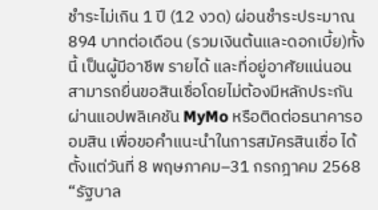ชำระไม่เกิน 1 ปี (12 งวด) ผ่อนชำระประมาณ 894 บาทต่อเดือน (รวมเงินต้นและดอกเบี้ย)ทั้งนี้ เป็นผู้มีอาชีพ รายได้ และที่อยู่อาศัยแน่นอน สามารถยื่นขอสินเชื่อโดยไม่ต้องมีหลักประกัน ผ่านแอปพลิเคชัน MyMo หรือติดต่อธนาคารออมสิน เพื่อขอคำแนะนำในการสมัครสินเชื่อ ได้ตั้งแต่วันที่ 8 พฤษภาคม–31 กรกฎาคม 2568 “รัฐบาล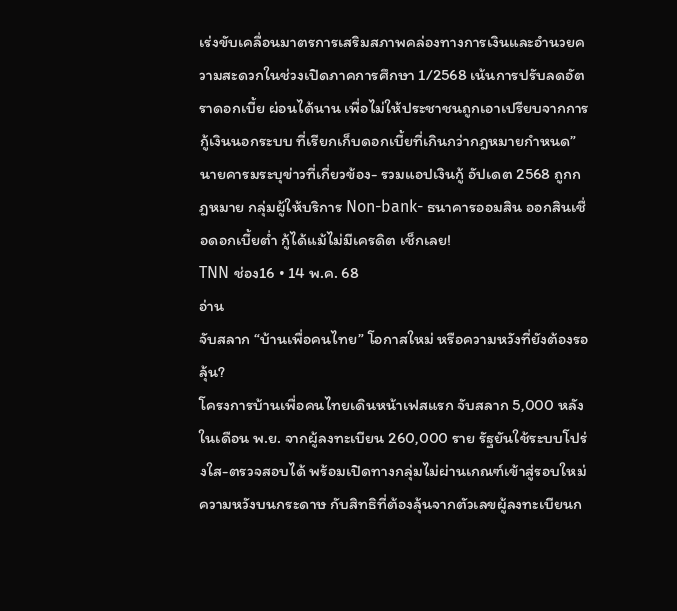เร่งขับเคลื่อนมาตรการเสริมสภาพคล่องทางการเงินและอำนวยความสะดวกในช่วงเปิดภาคการศึกษา 1/2568 เน้นการปรับลดอัตราดอกเบี้ย ผ่อนได้นาน เพื่อไม่ให้ประชาชนถูกเอาเปรียบจากการกู้เงินนอกระบบ ที่เรียกเก็บดอกเบี้ยที่เกินกว่ากฎหมายกำหนด” นายคารมระบุข่าวที่เกี่ยวข้อง- รวมแอปเงินกู้ อัปเดต 2568 ถูกกฎหมาย กลุ่มผู้ให้บริการ Non-bank- ธนาคารออมสิน ออกสินเชื่อดอกเบี้ยต่ำ กู้ได้แม้ไม่มีเครดิต เช็กเลย!
TNN ช่อง16 • 14 พ.ค. 68
อ่าน
จับสลาก “บ้านเพื่อคนไทย” โอกาสใหม่ หรือความหวังที่ยังต้องรอลุ้น?
โครงการบ้านเพื่อคนไทยเดินหน้าเฟสแรก จับสลาก 5,000 หลังในเดือน พ.ย. จากผู้ลงทะเบียน 260,000 ราย รัฐยันใช้ระบบโปร่งใส-ตรวจสอบได้ พร้อมเปิดทางกลุ่มไม่ผ่านเกณฑ์เข้าสู่รอบใหม่ความหวังบนกระดาษ กับสิทธิที่ต้องลุ้นจากตัวเลขผู้ลงทะเบียนก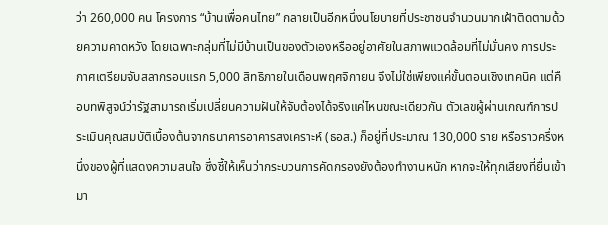ว่า 260,000 คน โครงการ “บ้านเพื่อคนไทย” กลายเป็นอีกหนึ่งนโยบายที่ประชาชนจำนวนมากเฝ้าติดตามด้วยความคาดหวัง โดยเฉพาะกลุ่มที่ไม่มีบ้านเป็นของตัวเองหรืออยู่อาศัยในสภาพแวดล้อมที่ไม่มั่นคง การประกาศเตรียมจับสลากรอบแรก 5,000 สิทธิภายในเดือนพฤศจิกายน จึงไม่ใช่เพียงแค่ขั้นตอนเชิงเทคนิค แต่คือบทพิสูจน์ว่ารัฐสามารถเริ่มเปลี่ยนความฝันให้จับต้องได้จริงแค่ไหนขณะเดียวกัน ตัวเลขผู้ผ่านเกณฑ์การประเมินคุณสมบัติเบื้องต้นจากธนาคารอาคารสงเคราะห์ (ธอส.) ก็อยู่ที่ประมาณ 130,000 ราย หรือราวครึ่งหนึ่งของผู้ที่แสดงความสนใจ ซึ่งชี้ให้เห็นว่ากระบวนการคัดกรองยังต้องทำงานหนัก หากจะให้ทุกเสียงที่ยื่นเข้ามา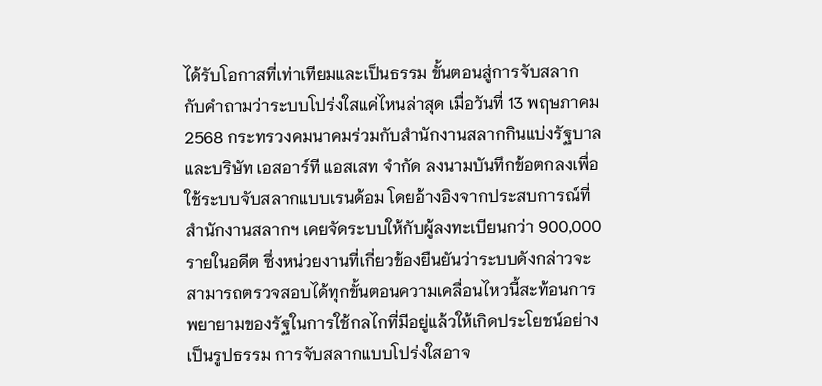ได้รับโอกาสที่เท่าเทียมและเป็นธรรม ขั้นตอนสู่การจับสลาก กับคำถามว่าระบบโปร่งใสแค่ไหนล่าสุด เมื่อวันที่ 13 พฤษภาคม 2568 กระทรวงคมนาคมร่วมกับสำนักงานสลากกินแบ่งรัฐบาล และบริษัท เอสอาร์ที แอสเสท จำกัด ลงนามบันทึกข้อตกลงเพื่อใช้ระบบจับสลากแบบเรนด้อม โดยอ้างอิงจากประสบการณ์ที่สำนักงานสลากฯ เคยจัดระบบให้กับผู้ลงทะเบียนกว่า 900,000 รายในอดีต ซึ่งหน่วยงานที่เกี่ยวข้องยืนยันว่าระบบดังกล่าวจะสามารถตรวจสอบได้ทุกขั้นตอนความเคลื่อนไหวนี้สะท้อนการพยายามของรัฐในการใช้กลไกที่มีอยู่แล้วให้เกิดประโยชน์อย่างเป็นรูปธรรม การจับสลากแบบโปร่งใสอาจ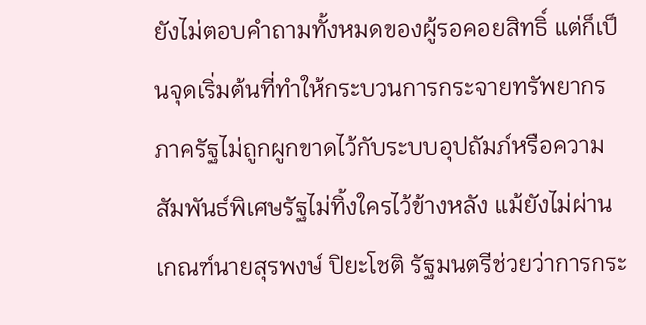ยังไม่ตอบคำถามทั้งหมดของผู้รอคอยสิทธิ์ แต่ก็เป็นจุดเริ่มต้นที่ทำให้กระบวนการกระจายทรัพยากรภาครัฐไม่ถูกผูกขาดไว้กับระบบอุปถัมภ์หรือความสัมพันธ์พิเศษรัฐไม่ทิ้งใครไว้ข้างหลัง แม้ยังไม่ผ่านเกณฑ์นายสุรพงษ์ ปิยะโชติ รัฐมนตรีช่วยว่าการกระ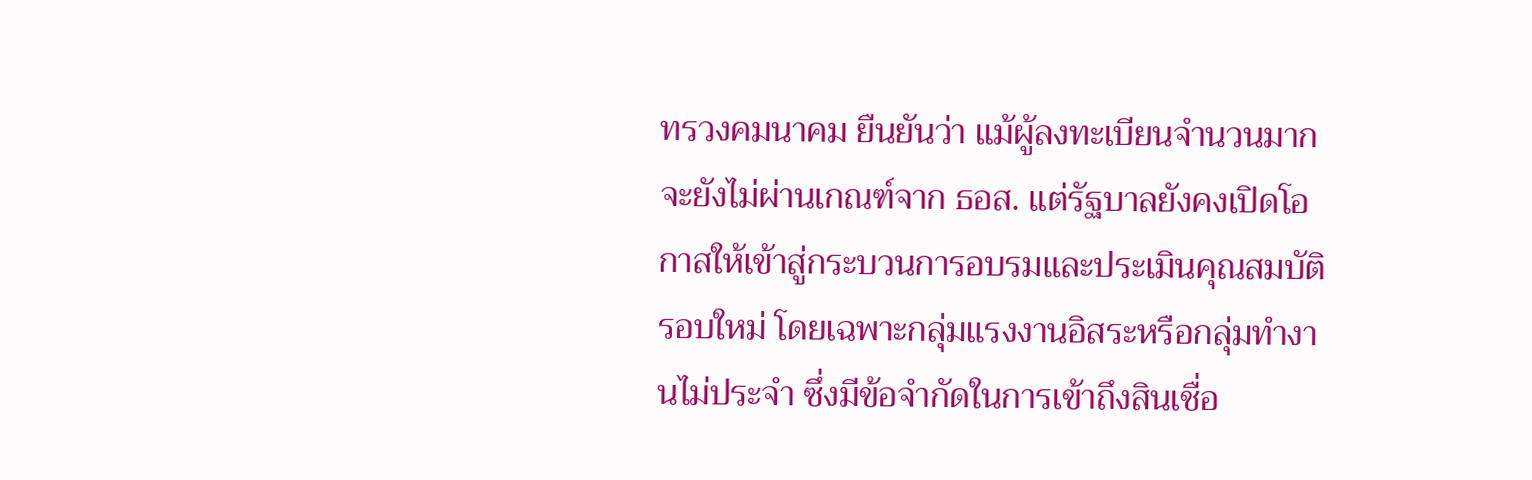ทรวงคมนาคม ยืนยันว่า แม้ผู้ลงทะเบียนจำนวนมากจะยังไม่ผ่านเกณฑ์จาก ธอส. แต่รัฐบาลยังคงเปิดโอกาสให้เข้าสู่กระบวนการอบรมและประเมินคุณสมบัติรอบใหม่ โดยเฉพาะกลุ่มแรงงานอิสระหรือกลุ่มทำงานไม่ประจำ ซึ่งมีข้อจำกัดในการเข้าถึงสินเชื่อ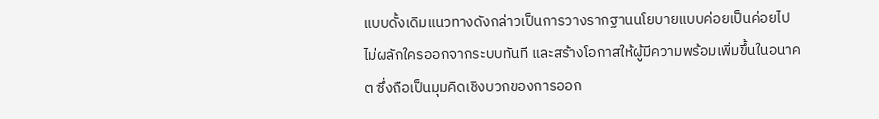แบบดั้งเดิมแนวทางดังกล่าวเป็นการวางรากฐานนโยบายแบบค่อยเป็นค่อยไป ไม่ผลักใครออกจากระบบทันที และสร้างโอกาสให้ผู้มีความพร้อมเพิ่มขึ้นในอนาคต ซึ่งถือเป็นมุมคิดเชิงบวกของการออก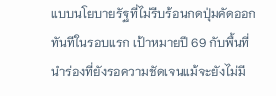แบบนโยบายรัฐที่ไม่รีบร้อนกดปุ่มคัดออกทันทีในรอบแรก เป้าหมายปี 69 กับพื้นที่นำร่องที่ยังรอความชัดเจนแม้จะยังไม่มี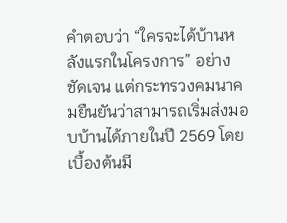คำตอบว่า “ใครจะได้บ้านหลังแรกในโครงการ” อย่างชัดเจน แต่กระทรวงคมนาคมยืนยันว่าสามารถเริ่มส่งมอบบ้านได้ภายในปี 2569 โดยเบื้องต้นมี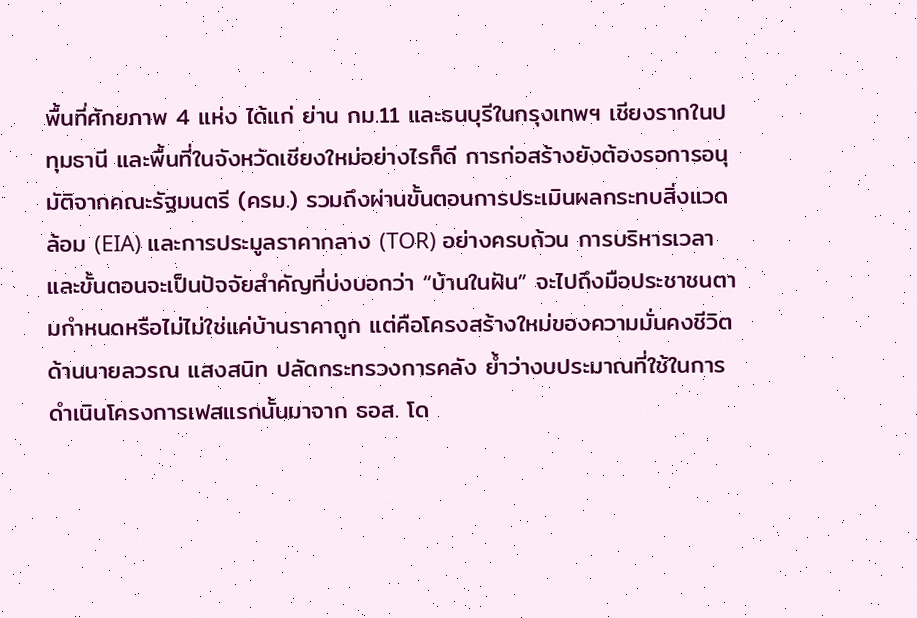พื้นที่ศักยภาพ 4 แห่ง ได้แก่ ย่าน กม.11 และธนบุรีในกรุงเทพฯ เชียงรากในปทุมธานี และพื้นที่ในจังหวัดเชียงใหม่อย่างไรก็ดี การก่อสร้างยังต้องรอการอนุมัติจากคณะรัฐมนตรี (ครม.) รวมถึงผ่านขั้นตอนการประเมินผลกระทบสิ่งแวดล้อม (EIA) และการประมูลราคากลาง (TOR) อย่างครบถ้วน การบริหารเวลาและขั้นตอนจะเป็นปัจจัยสำคัญที่บ่งบอกว่า “บ้านในฝัน” จะไปถึงมือประชาชนตามกำหนดหรือไม่ไม่ใช่แค่บ้านราคาถูก แต่คือโครงสร้างใหม่ของความมั่นคงชีวิตด้านนายลวรณ แสงสนิท ปลัดกระทรวงการคลัง ย้ำว่างบประมาณที่ใช้ในการดำเนินโครงการเฟสแรกนั้นมาจาก ธอส. โด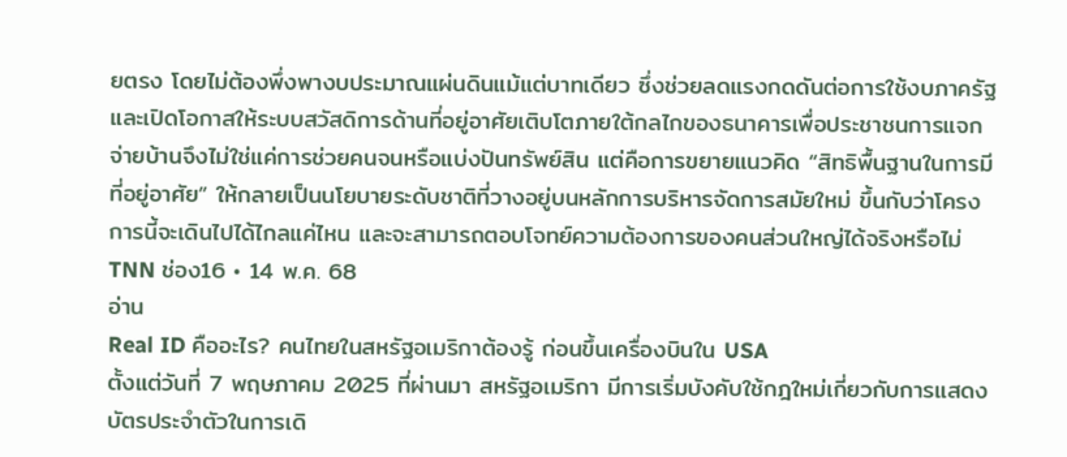ยตรง โดยไม่ต้องพึ่งพางบประมาณแผ่นดินแม้แต่บาทเดียว ซึ่งช่วยลดแรงกดดันต่อการใช้งบภาครัฐ และเปิดโอกาสให้ระบบสวัสดิการด้านที่อยู่อาศัยเติบโตภายใต้กลไกของธนาคารเพื่อประชาชนการแจกจ่ายบ้านจึงไม่ใช่แค่การช่วยคนจนหรือแบ่งปันทรัพย์สิน แต่คือการขยายแนวคิด “สิทธิพื้นฐานในการมีที่อยู่อาศัย” ให้กลายเป็นนโยบายระดับชาติที่วางอยู่บนหลักการบริหารจัดการสมัยใหม่ ขึ้นกับว่าโครงการนี้จะเดินไปได้ไกลแค่ไหน และจะสามารถตอบโจทย์ความต้องการของคนส่วนใหญ่ได้จริงหรือไม่
TNN ช่อง16 • 14 พ.ค. 68
อ่าน
Real ID คืออะไร? คนไทยในสหรัฐอเมริกาต้องรู้ ก่อนขึ้นเครื่องบินใน USA
ตั้งแต่วันที่ 7 พฤษภาคม 2025 ที่ผ่านมา สหรัฐอเมริกา มีการเริ่มบังคับใช้กฎใหม่เกี่ยวกับการแสดงบัตรประจำตัวในการเดิ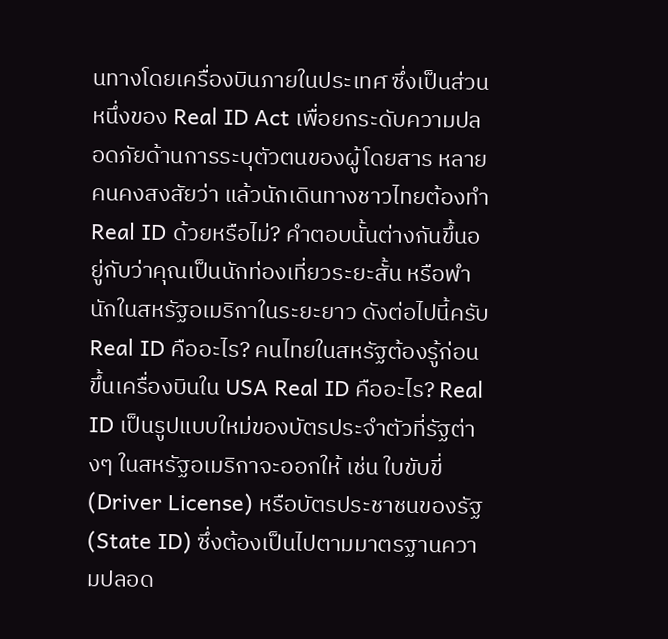นทางโดยเครื่องบินภายในประเทศ ซึ่งเป็นส่วนหนึ่งของ Real ID Act เพื่อยกระดับความปลอดภัยด้านการระบุตัวตนของผู้โดยสาร หลายคนคงสงสัยว่า แล้วนักเดินทางชาวไทยต้องทำ Real ID ด้วยหรือไม่? คำตอบนั้นต่างกันขึ้นอยู่กับว่าคุณเป็นนักท่องเที่ยวระยะสั้น หรือพำนักในสหรัฐอเมริกาในระยะยาว ดังต่อไปนี้ครับ Real ID คืออะไร? คนไทยในสหรัฐต้องรู้ก่อนขึ้นเครื่องบินใน USA Real ID คืออะไร? Real ID เป็นรูปแบบใหม่ของบัตรประจำตัวที่รัฐต่างๆ ในสหรัฐอเมริกาจะออกให้ เช่น ใบขับขี่ (Driver License) หรือบัตรประชาชนของรัฐ (State ID) ซึ่งต้องเป็นไปตามมาตรฐานความปลอด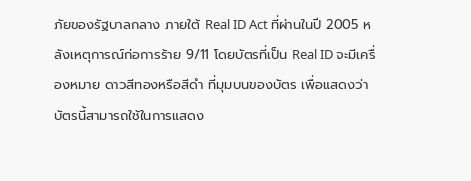ภัยของรัฐบาลกลาง ภายใต้ Real ID Act ที่ผ่านในปี 2005 หลังเหตุการณ์ก่อการร้าย 9/11 โดยบัตรที่เป็น Real ID จะมีเครื่องหมาย ดาวสีทองหรือสีดำ ที่มุมบนของบัตร เพื่อแสดงว่าบัตรนี้สามารถใช้ในการแสดง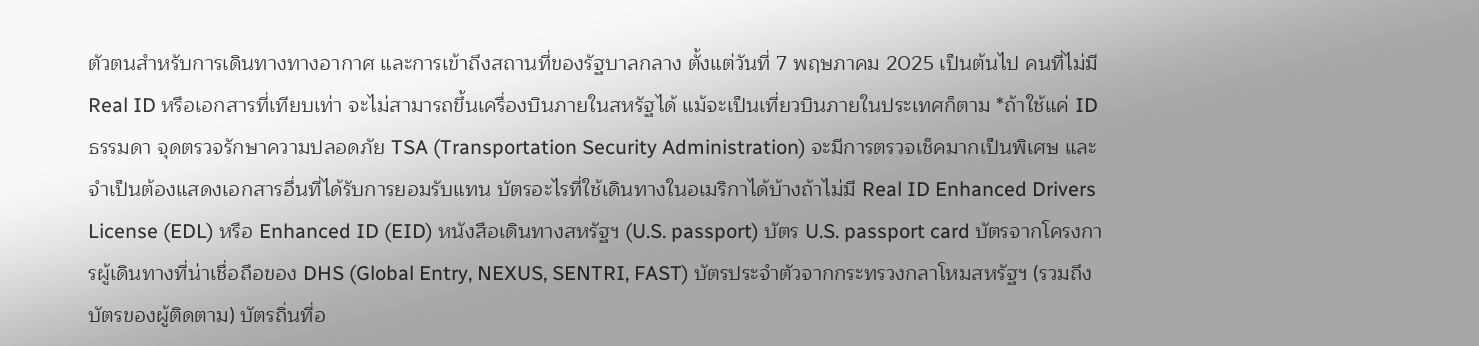ตัวตนสำหรับการเดินทางทางอากาศ และการเข้าถึงสถานที่ของรัฐบาลกลาง ตั้งแต่วันที่ 7 พฤษภาคม 2025 เป็นต้นไป คนที่ไม่มี Real ID หรือเอกสารที่เทียบเท่า จะไม่สามารถขึ้นเครื่องบินภายในสหรัฐได้ แม้จะเป็นเที่ยวบินภายในประเทศก็ตาม *ถ้าใช้แค่ ID ธรรมดา จุดตรวจรักษาความปลอดภัย TSA (Transportation Security Administration) จะมีการตรวจเช็คมากเป็นพิเศษ และจำเป็นต้องแสดงเอกสารอื่นที่ได้รับการยอมรับแทน บัตรอะไรที่ใช้เดินทางในอเมริกาได้บ้างถ้าไม่มี Real ID Enhanced Drivers License (EDL) หรือ Enhanced ID (EID) หนังสือเดินทางสหรัฐฯ (U.S. passport) บัตร U.S. passport card บัตรจากโครงการผู้เดินทางที่น่าเชื่อถือของ DHS (Global Entry, NEXUS, SENTRI, FAST) บัตรประจำตัวจากกระทรวงกลาโหมสหรัฐฯ (รวมถึงบัตรของผู้ติดตาม) บัตรถิ่นที่อ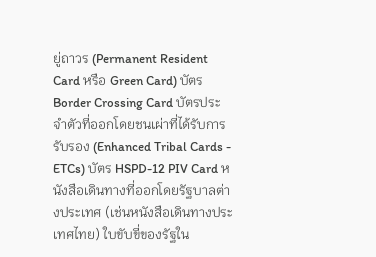ยู่ถาวร (Permanent Resident Card หรือ Green Card) บัตร Border Crossing Card บัตรประจำตัวที่ออกโดยชนเผ่าที่ได้รับการรับรอง (Enhanced Tribal Cards - ETCs) บัตร HSPD-12 PIV Card หนังสือเดินทางที่ออกโดยรัฐบาลต่างประเทศ (เช่นหนังสือเดินทางประเทศไทย) ใบขับขี่ของรัฐใน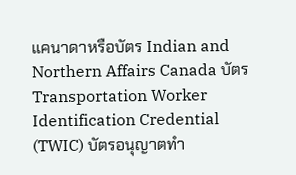แคนาดาหรือบัตร Indian and Northern Affairs Canada บัตร Transportation Worker Identification Credential (TWIC) บัตรอนุญาตทำ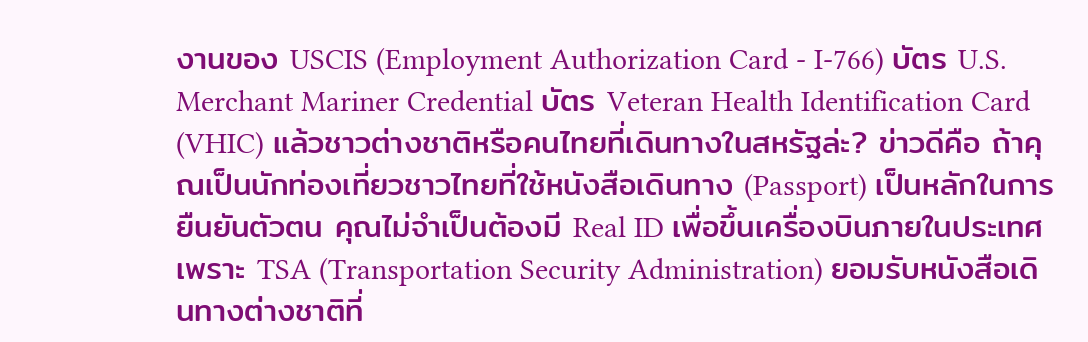งานของ USCIS (Employment Authorization Card - I-766) บัตร U.S. Merchant Mariner Credential บัตร Veteran Health Identification Card (VHIC) แล้วชาวต่างชาติหรือคนไทยที่เดินทางในสหรัฐล่ะ? ข่าวดีคือ ถ้าคุณเป็นนักท่องเที่ยวชาวไทยที่ใช้หนังสือเดินทาง (Passport) เป็นหลักในการยืนยันตัวตน คุณไม่จำเป็นต้องมี Real ID เพื่อขึ้นเครื่องบินภายในประเทศ เพราะ TSA (Transportation Security Administration) ยอมรับหนังสือเดินทางต่างชาติที่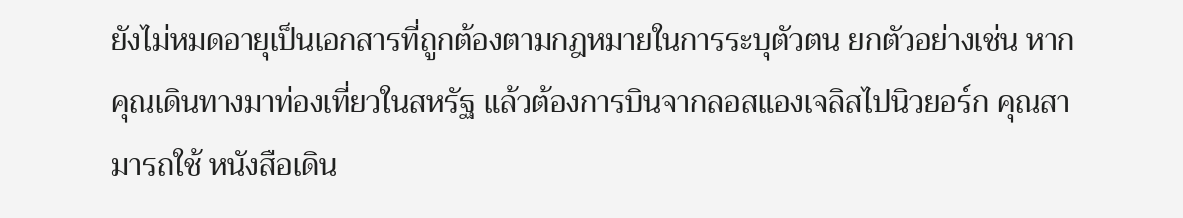ยังไม่หมดอายุเป็นเอกสารที่ถูกต้องตามกฎหมายในการระบุตัวตน ยกตัวอย่างเช่น หากคุณเดินทางมาท่องเที่ยวในสหรัฐ แล้วต้องการบินจากลอสแองเจลิสไปนิวยอร์ก คุณสามารถใช้ หนังสือเดิน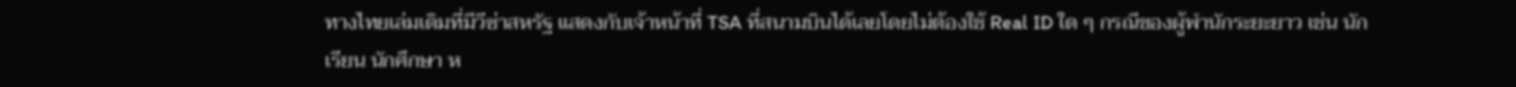ทางไทยเล่มเดิมที่มีวีซ่าสหรัฐ แสดงกับเจ้าหน้าที่ TSA ที่สนามบินได้เลยโดยไม่ต้องใช้ Real ID ใด ๆ กรณีของผู้พำนักระยะยาว เช่น นักเรียน นักศึกษา ห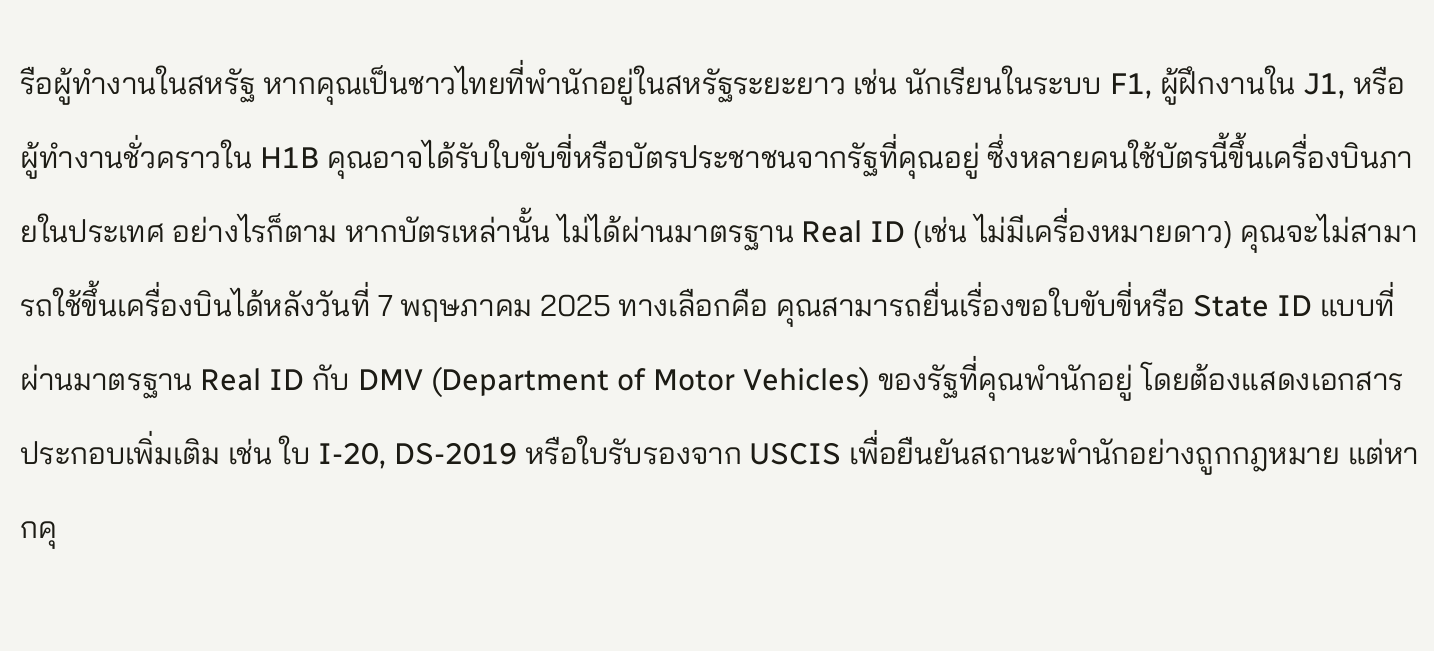รือผู้ทำงานในสหรัฐ หากคุณเป็นชาวไทยที่พำนักอยู่ในสหรัฐระยะยาว เช่น นักเรียนในระบบ F1, ผู้ฝึกงานใน J1, หรือผู้ทำงานชั่วคราวใน H1B คุณอาจได้รับใบขับขี่หรือบัตรประชาชนจากรัฐที่คุณอยู่ ซึ่งหลายคนใช้บัตรนี้ขึ้นเครื่องบินภายในประเทศ อย่างไรก็ตาม หากบัตรเหล่านั้น ไม่ได้ผ่านมาตรฐาน Real ID (เช่น ไม่มีเครื่องหมายดาว) คุณจะไม่สามารถใช้ขึ้นเครื่องบินได้หลังวันที่ 7 พฤษภาคม 2025 ทางเลือกคือ คุณสามารถยื่นเรื่องขอใบขับขี่หรือ State ID แบบที่ผ่านมาตรฐาน Real ID กับ DMV (Department of Motor Vehicles) ของรัฐที่คุณพำนักอยู่ โดยต้องแสดงเอกสารประกอบเพิ่มเติม เช่น ใบ I-20, DS-2019 หรือใบรับรองจาก USCIS เพื่อยืนยันสถานะพำนักอย่างถูกกฎหมาย แต่หากคุ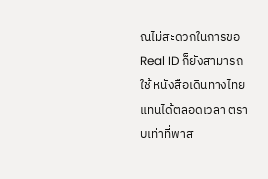ณไม่สะดวกในการขอ Real ID ก็ยังสามารถใช้ หนังสือเดินทางไทยแทนได้ตลอดเวลา ตราบเท่าที่พาส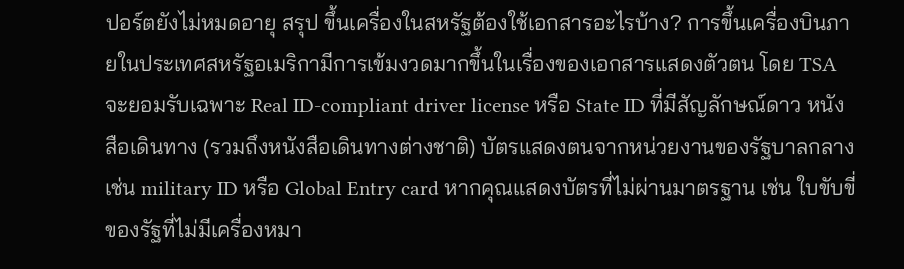ปอร์ตยังไม่หมดอายุ สรุป ขึ้นเครื่องในสหรัฐต้องใช้เอกสารอะไรบ้าง? การขึ้นเครื่องบินภายในประเทศสหรัฐอเมริกามีการเข้มงวดมากขึ้นในเรื่องของเอกสารแสดงตัวตน โดย TSA จะยอมรับเฉพาะ Real ID-compliant driver license หรือ State ID ที่มีสัญลักษณ์ดาว หนังสือเดินทาง (รวมถึงหนังสือเดินทางต่างชาติ) บัตรแสดงตนจากหน่วยงานของรัฐบาลกลาง เช่น military ID หรือ Global Entry card หากคุณแสดงบัตรที่ไม่ผ่านมาตรฐาน เช่น ใบขับขี่ของรัฐที่ไม่มีเครื่องหมา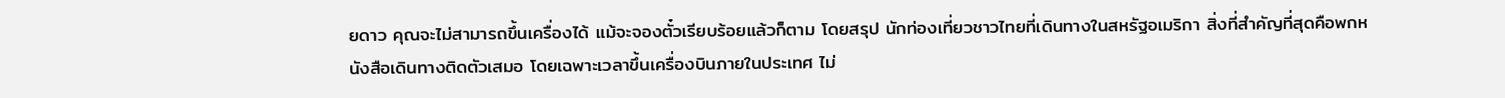ยดาว คุณจะไม่สามารถขึ้นเครื่องได้ แม้จะจองตั๋วเรียบร้อยแล้วก็ตาม โดยสรุป นักท่องเที่ยวชาวไทยที่เดินทางในสหรัฐอเมริกา สิ่งที่สำคัญที่สุดคือพกหนังสือเดินทางติดตัวเสมอ โดยเฉพาะเวลาขึ้นเครื่องบินภายในประเทศ ไม่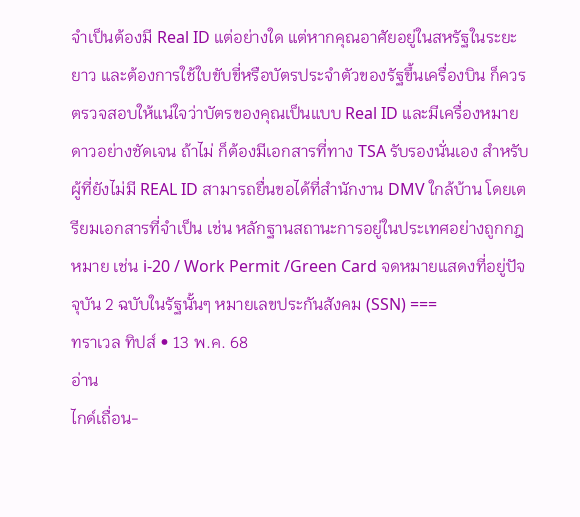จำเป็นต้องมี Real ID แต่อย่างใด แต่หากคุณอาศัยอยู่ในสหรัฐในระยะยาว และต้องการใช้ใบขับขี่หรือบัตรประจำตัวของรัฐขึ้นเครื่องบิน ก็ควรตรวจสอบให้แน่ใจว่าบัตรของคุณเป็นแบบ Real ID และมีเครื่องหมายดาวอย่างชัดเจน ถ้าไม่ ก็ต้องมีเอกสารที่ทาง TSA รับรองนั่นเอง สำหรับผู้ที่ยังไม่มี REAL ID สามารถยื่นขอได้ที่สำนักงาน DMV ใกล้บ้าน โดยเตรียมเอกสารที่จำเป็น เช่น หลักฐานสถานะการอยู่ในประเทศอย่างถูกกฎหมาย เช่น i-20 / Work Permit /Green Card จดหมายแสดงที่อยู่ปัจจุบัน 2 ฉบับในรัฐนั้นๆ หมายเลขประกันสังคม (SSN) ===
ทราเวล ทิปส์ • 13 พ.ค. 68
อ่าน
ไกด์เถื่อน-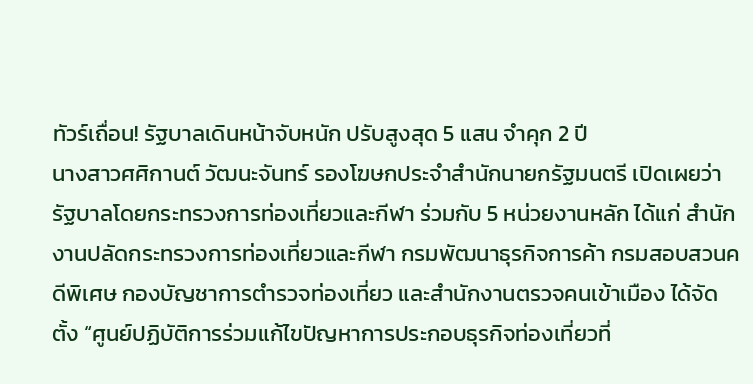ทัวร์เถื่อน! รัฐบาลเดินหน้าจับหนัก ปรับสูงสุด 5 แสน จำคุก 2 ปี
นางสาวศศิกานต์ วัฒนะจันทร์ รองโฆษกประจำสำนักนายกรัฐมนตรี เปิดเผยว่า รัฐบาลโดยกระทรวงการท่องเที่ยวและกีฬา ร่วมกับ 5 หน่วยงานหลัก ได้แก่ สำนักงานปลัดกระทรวงการท่องเที่ยวและกีฬา กรมพัฒนาธุรกิจการค้า กรมสอบสวนคดีพิเศษ กองบัญชาการตำรวจท่องเที่ยว และสำนักงานตรวจคนเข้าเมือง ได้จัดตั้ง “ศูนย์ปฏิบัติการร่วมแก้ไขปัญหาการประกอบธุรกิจท่องเที่ยวที่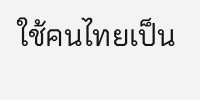ใช้คนไทยเป็น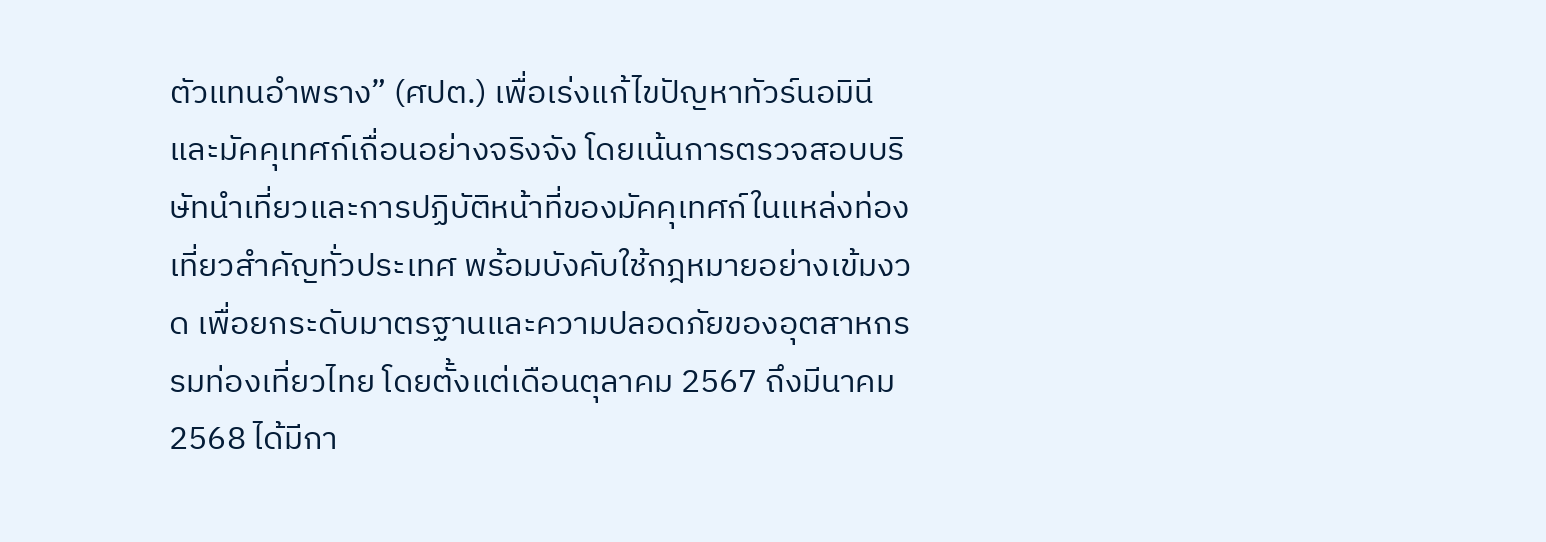ตัวแทนอำพราง” (ศปต.) เพื่อเร่งแก้ไขปัญหาทัวร์นอมินีและมัคคุเทศก์เถื่อนอย่างจริงจัง โดยเน้นการตรวจสอบบริษัทนำเที่ยวและการปฏิบัติหน้าที่ของมัคคุเทศก์ในแหล่งท่องเที่ยวสำคัญทั่วประเทศ พร้อมบังคับใช้กฎหมายอย่างเข้มงวด เพื่อยกระดับมาตรฐานและความปลอดภัยของอุตสาหกรรมท่องเที่ยวไทย โดยตั้งแต่เดือนตุลาคม 2567 ถึงมีนาคม 2568 ได้มีกา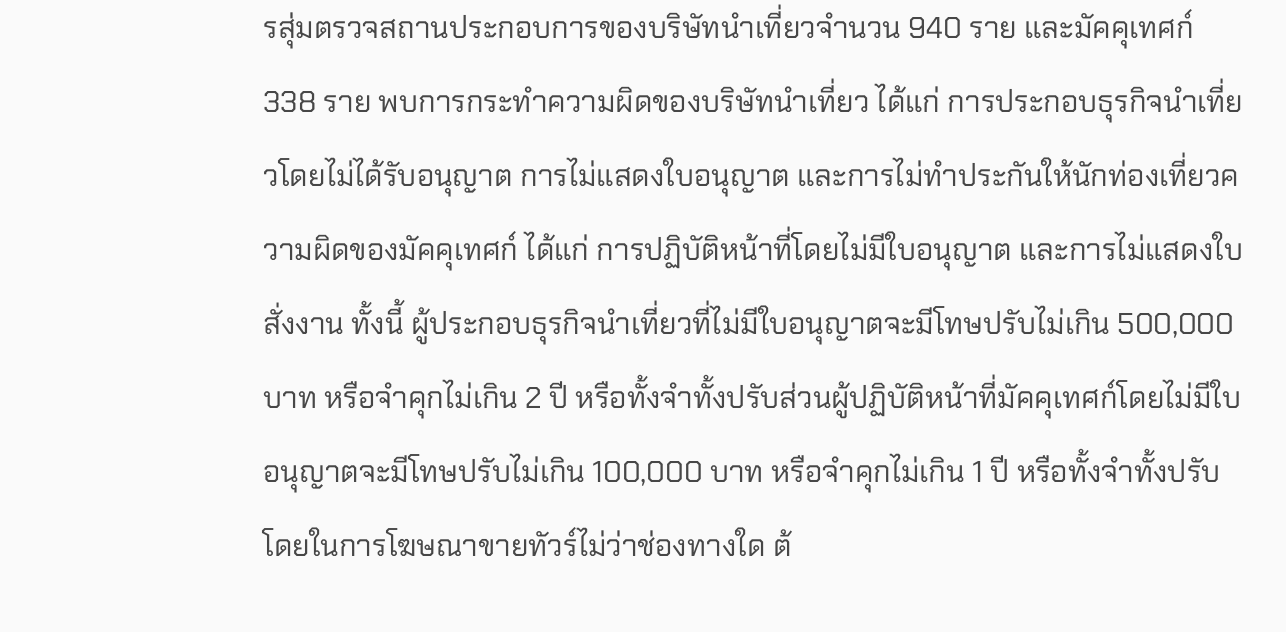รสุ่มตรวจสถานประกอบการของบริษัทนำเที่ยวจำนวน 940 ราย และมัคคุเทศก์ 338 ราย พบการกระทำความผิดของบริษัทนำเที่ยว ได้แก่ การประกอบธุรกิจนำเที่ยวโดยไม่ได้รับอนุญาต การไม่แสดงใบอนุญาต และการไม่ทำประกันให้นักท่องเที่ยวความผิดของมัคคุเทศก์ ได้แก่ การปฏิบัติหน้าที่โดยไม่มีใบอนุญาต และการไม่แสดงใบสั่งงาน ทั้งนี้ ผู้ประกอบธุรกิจนำเที่ยวที่ไม่มีใบอนุญาตจะมีโทษปรับไม่เกิน 500,000 บาท หรือจำคุกไม่เกิน 2 ปี หรือทั้งจำทั้งปรับส่วนผู้ปฏิบัติหน้าที่มัคคุเทศก์โดยไม่มีใบอนุญาตจะมีโทษปรับไม่เกิน 100,000 บาท หรือจำคุกไม่เกิน 1 ปี หรือทั้งจำทั้งปรับ โดยในการโฆษณาขายทัวร์ไม่ว่าช่องทางใด ต้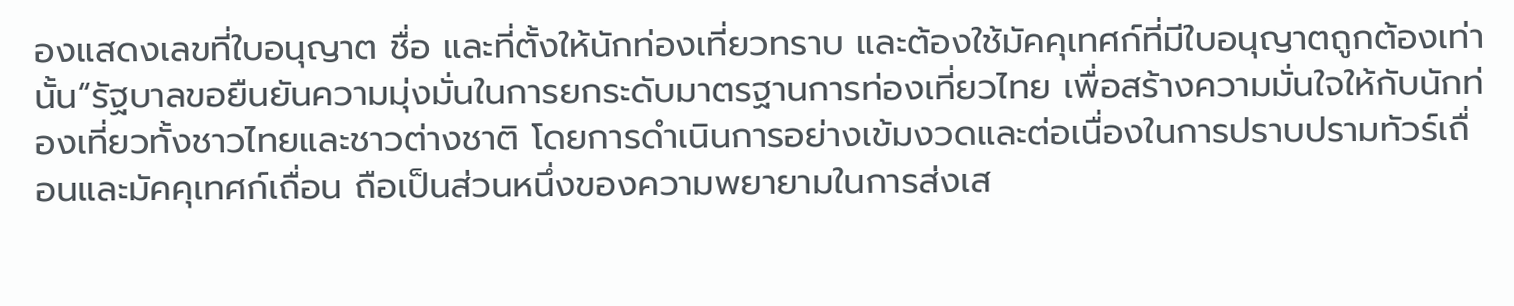องแสดงเลขที่ใบอนุญาต ชื่อ และที่ตั้งให้นักท่องเที่ยวทราบ และต้องใช้มัคคุเทศก์ที่มีใบอนุญาตถูกต้องเท่านั้น“รัฐบาลขอยืนยันความมุ่งมั่นในการยกระดับมาตรฐานการท่องเที่ยวไทย เพื่อสร้างความมั่นใจให้กับนักท่องเที่ยวทั้งชาวไทยและชาวต่างชาติ โดยการดำเนินการอย่างเข้มงวดและต่อเนื่องในการปราบปรามทัวร์เถื่อนและมัคคุเทศก์เถื่อน ถือเป็นส่วนหนึ่งของความพยายามในการส่งเส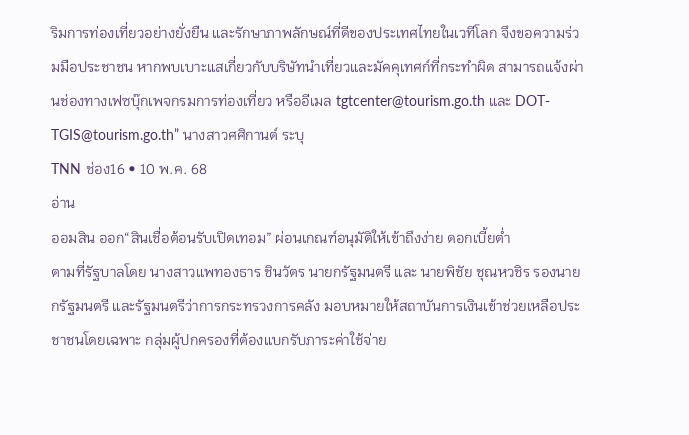ริมการท่องเที่ยวอย่างยั่งยืน และรักษาภาพลักษณ์ที่ดีของประเทศไทยในเวทีโลก จึงขอความร่วมมือประชาชน หากพบเบาะแสเกี่ยวกับบริษัทนำเที่ยวและมัคคุเทศก์ที่กระทำผิด สามารถแจ้งผ่านช่องทางเฟซบุ๊กเพจกรมการท่องเที่ยว หรืออีเมล tgtcenter@tourism.go.th และ DOT-TGIS@tourism.go.th” นางสาวศศิกานต์ ระบุ
TNN ช่อง16 • 10 พ.ค. 68
อ่าน
ออมสิน ออก“สินเชื่อต้อนรับเปิดเทอม” ผ่อนเกณฑ์อนุมัติให้เข้าถึงง่าย ดอกเบี้ยต่ำ
ตามที่รัฐบาลโดย นางสาวแพทองธาร ชินวัตร นายกรัฐมนตรี และ นายพิชัย ชุณหวชิร รองนายกรัฐมนตรี และรัฐมนตรีว่าการกระทรวงการคลัง มอบหมายให้สถาบันการเงินเข้าช่วยเหลือประชาชนโดยเฉพาะ กลุ่มผู้ปกครองที่ต้องแบกรับภาระค่าใช้จ่าย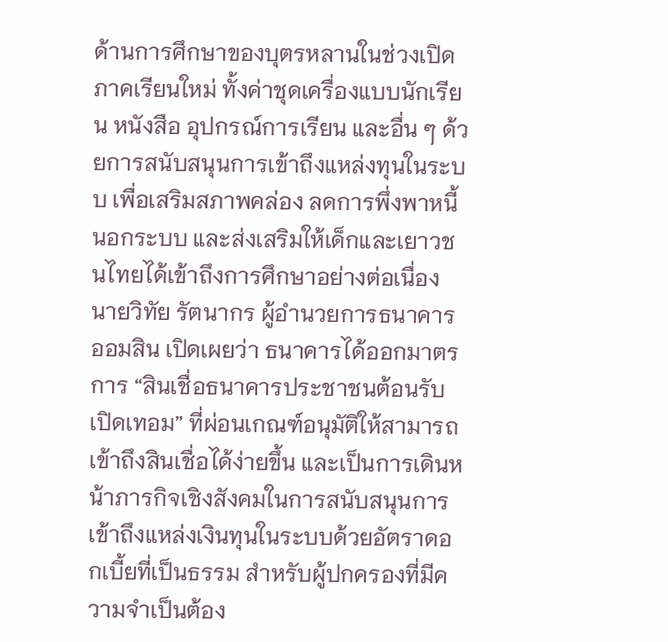ด้านการศึกษาของบุตรหลานในช่วงเปิดภาคเรียนใหม่ ทั้งค่าชุดเครื่องแบบนักเรียน หนังสือ อุปกรณ์การเรียน และอื่น ๆ ด้วยการสนับสนุนการเข้าถึงแหล่งทุนในระบบ เพื่อเสริมสภาพคล่อง ลดการพึ่งพาหนี้นอกระบบ และส่งเสริมให้เด็กและเยาวชนไทยได้เข้าถึงการศึกษาอย่างต่อเนื่อง นายวิทัย รัตนากร ผู้อำนวยการธนาคารออมสิน เปิดเผยว่า ธนาคารได้ออกมาตรการ “สินเชื่อธนาคารประชาชนต้อนรับเปิดเทอม” ที่ผ่อนเกณฑ์อนุมัติให้สามารถเข้าถึงสินเชื่อได้ง่ายขึ้น และเป็นการเดินหน้าภารกิจเชิงสังคมในการสนับสนุนการเข้าถึงแหล่งเงินทุนในระบบด้วยอัตราดอกเบี้ยที่เป็นธรรม สำหรับผู้ปกครองที่มีความจำเป็นต้อง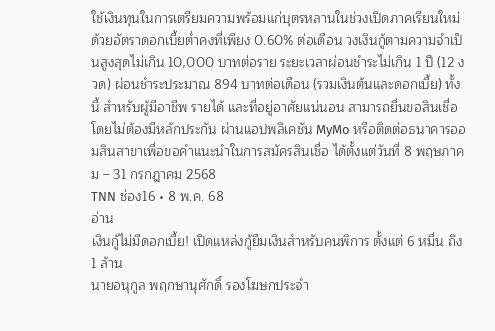ใช้เงินทุนในการเตรียมความพร้อมแก่บุตรหลานในช่วงเปิดภาคเรียนใหม่ ด้วยอัตราดอกเบี้ยต่ำคงที่เพียง 0.60% ต่อเดือน วงเงินกู้ตามความจำเป็นสูงสุดไม่เกิน 10,000 บาทต่อราย ระยะเวลาผ่อนชำระไม่เกิน 1 ปี (12 งวด) ผ่อนชำระประมาณ 894 บาทต่อเดือน (รวมเงินต้นและดอกเบี้ย) ทั้งนี้ สำหรับผู้มีอาชีพ รายได้ และที่อยู่อาศัยแน่นอน สามารถยื่นขอสินเชื่อโดยไม่ต้องมีหลักประกัน ผ่านแอปพลิเคชัน MyMo หรือติดต่อธนาคารออมสินสาขาเพื่อขอคำแนะนำในการสมัครสินเชื่อ ได้ตั้งแต่วันที่ 8 พฤษภาคม – 31 กรกฎาคม 2568
TNN ช่อง16 • 8 พ.ค. 68
อ่าน
เงินกู้ไม่มีดอกเบี้ย! เปิดแหล่งกู้ยืมเงินสำหรับคนพิการ ตั้งแต่ 6 หมื่น ถึง 1 ล้าน
นายอนุกูล พฤกษานุศักดิ์ รองโฆษกประจำ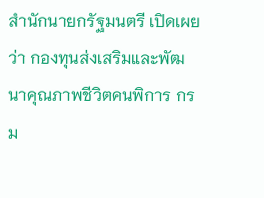สำนักนายกรัฐมนตรี เปิดเผยว่า กองทุนส่งเสริมและพัฒนาคุณภาพชีวิตคนพิการ กรม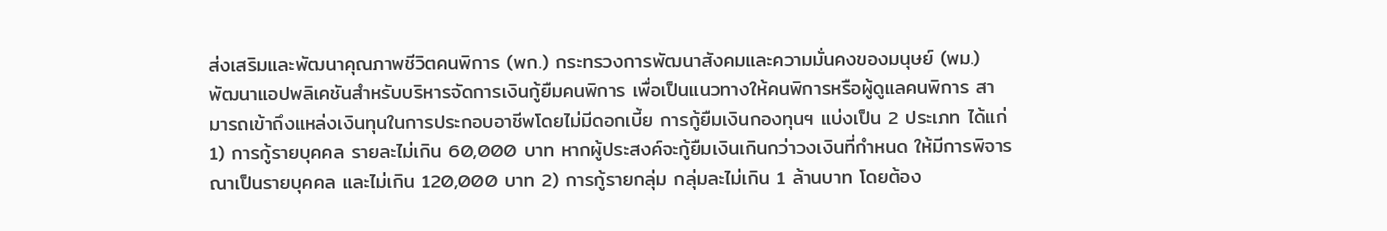ส่งเสริมและพัฒนาคุณภาพชีวิตคนพิการ (พก.) กระทรวงการพัฒนาสังคมและความมั่นคงของมนุษย์ (พม.) พัฒนาแอปพลิเคชันสำหรับบริหารจัดการเงินกู้ยืมคนพิการ เพื่อเป็นแนวทางให้คนพิการหรือผู้ดูแลคนพิการ สามารถเข้าถึงแหล่งเงินทุนในการประกอบอาชีพโดยไม่มีดอกเบี้ย การกู้ยืมเงินกองทุนฯ แบ่งเป็น 2 ประเภท ได้แก่ 1) การกู้รายบุคคล รายละไม่เกิน 60,000 บาท หากผู้ประสงค์จะกู้ยืมเงินเกินกว่าวงเงินที่กำหนด ให้มีการพิจารณาเป็นรายบุคคล และไม่เกิน 120,000 บาท 2) การกู้รายกลุ่ม กลุ่มละไม่เกิน 1 ล้านบาท โดยต้อง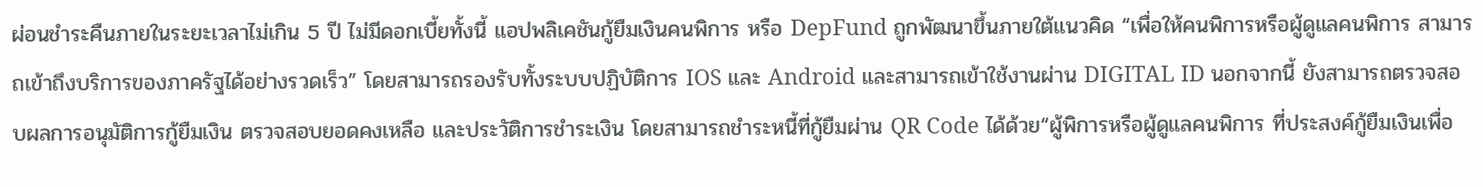ผ่อนชำระคืนภายในระยะเวลาไม่เกิน 5 ปี ไม่มีดอกเบี้ยทั้งนี้ แอปพลิเคชันกู้ยืมเงินคนพิการ หรือ DepFund ถูกพัฒนาขึ้นภายใต้แนวคิด “เพื่อให้คนพิการหรือผู้ดูแลคนพิการ สามารถเข้าถึงบริการของภาครัฐได้อย่างรวดเร็ว” โดยสามารถรองรับทั้งระบบปฏิบัติการ IOS และ Android และสามารถเข้าใช้งานผ่าน DIGITAL ID นอกจากนี้ ยังสามารถตรวจสอบผลการอนุมัติการกู้ยืมเงิน ตรวจสอบยอดคงเหลือ และประวัติการชำระเงิน โดยสามารถชำระหนี้ที่กู้ยืมผ่าน QR Code ได้ด้วย“ผู้พิการหรือผู้ดูแลคนพิการ ที่ประสงค์กู้ยืมเงินเพื่อ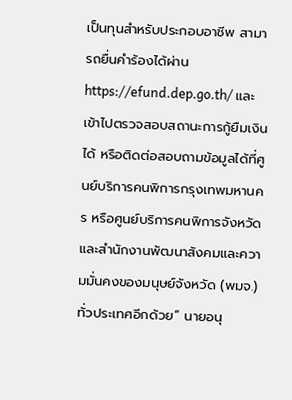เป็นทุนสำหรับประกอบอาชีพ สามารถยื่นคำร้องได้ผ่าน https://efund.dep.go.th/ และเข้าไปตรวจสอบสถานะการกู้ยืมเงินได้ หรือติดต่อสอบถามข้อมูลได้ที่ศูนย์บริการคนพิการกรุงเทพมหานคร หรือศูนย์บริการคนพิการจังหวัดและสำนักงานพัฒนาสังคมและความมั่นคงของมนุษย์จังหวัด (พมจ.) ทั่วประเทศอีกด้วย” นายอนุ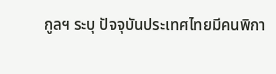กูลฯ ระบุ ปัจจุบันประเทศไทยมีคนพิกา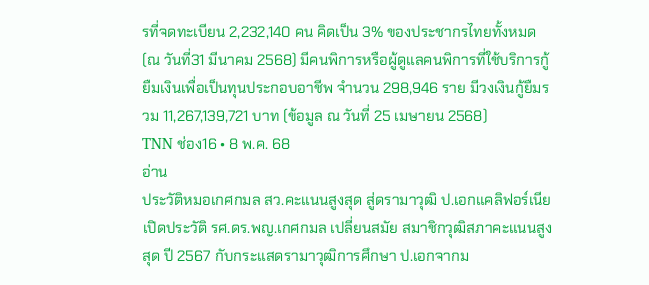รที่จดทะเบียน 2,232,140 คน คิดเป็น 3% ของประชากรไทยทั้งหมด (ณ วันที่31 มีนาคม 2568) มีคนพิการหรือผู้ดูแลคนพิการที่ใช้บริการกู้ยืมเงินเพื่อเป็นทุนประกอบอาชีพ จำนวน 298,946 ราย มีวงเงินกู้ยืมรวม 11,267,139,721 บาท (ข้อมูล ณ วันที่ 25 เมษายน 2568)
TNN ช่อง16 • 8 พ.ค. 68
อ่าน
ประวัติหมอเกศกมล สว.คะแนนสูงสุด สู่ดรามาวุฒิ ป.เอกแคลิฟอร์เนีย
เปิดประวัติ รศ.ดร.พญ.เกศกมล เปลี่ยนสมัย สมาชิกวุฒิสภาคะแนนสูงสุด ปี 2567 กับกระแสดรามาวุฒิการศึกษา ป.เอกจากม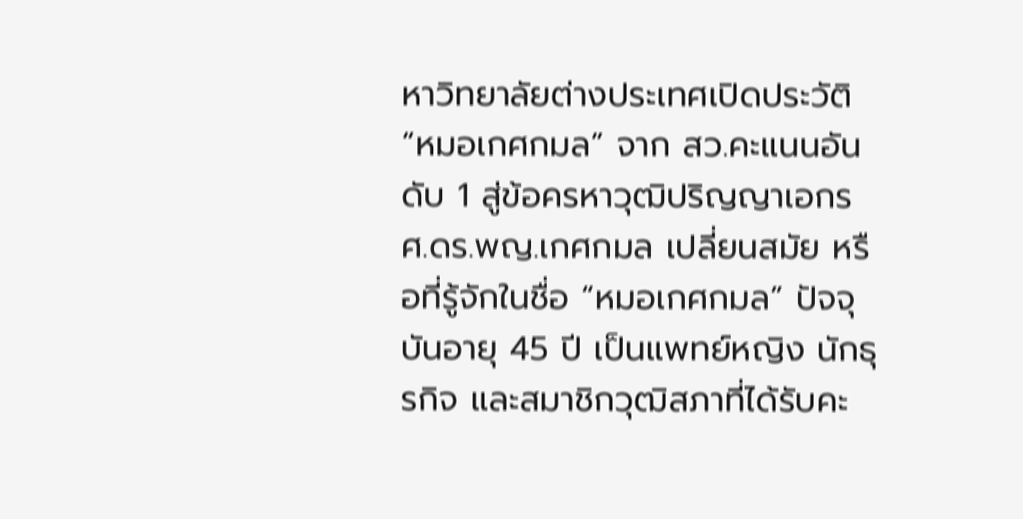หาวิทยาลัยต่างประเทศเปิดประวัติ “หมอเกศกมล” จาก สว.คะแนนอันดับ 1 สู่ข้อครหาวุฒิปริญญาเอกรศ.ดร.พญ.เกศกมล เปลี่ยนสมัย หรือที่รู้จักในชื่อ “หมอเกศกมล” ปัจจุบันอายุ 45 ปี เป็นแพทย์หญิง นักธุรกิจ และสมาชิกวุฒิสภาที่ได้รับคะ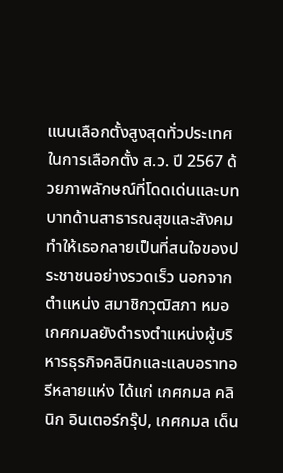แนนเลือกตั้งสูงสุดทั่วประเทศในการเลือกตั้ง ส.ว. ปี 2567 ด้วยภาพลักษณ์ที่โดดเด่นและบทบาทด้านสาธารณสุขและสังคม ทำให้เธอกลายเป็นที่สนใจของประชาชนอย่างรวดเร็ว นอกจากตำแหน่ง สมาชิกวุฒิสภา หมอเกศกมลยังดำรงตำแหน่งผู้บริหารธุรกิจคลินิกและแลบอราทอรีหลายแห่ง ได้แก่ เกศกมล คลินิก อินเตอร์กรุ๊ป, เกศกมล เด็น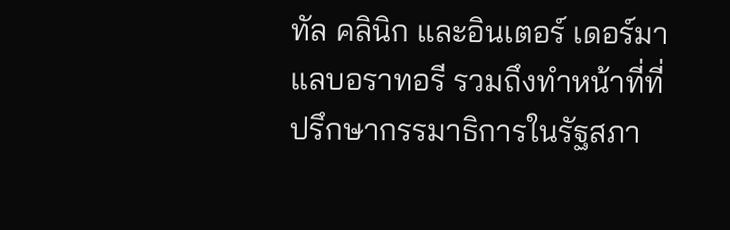ทัล คลินิก และอินเตอร์ เดอร์มา แลบอราทอรี รวมถึงทำหน้าที่ที่ปรึกษากรรมาธิการในรัฐสภา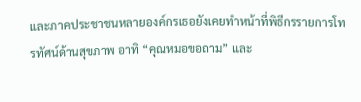และภาคประชาชนหลายองค์กรเธอยังเคยทำหน้าที่พิธีกรรายการโทรทัศน์ด้านสุขภาพ อาทิ “คุณหมอขอถาม” และ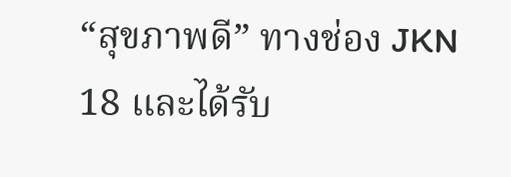“สุขภาพดี” ทางช่อง JKN 18 และได้รับ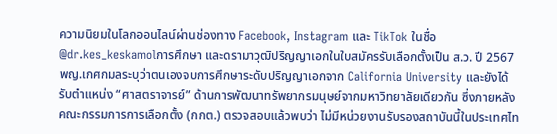ความนิยมในโลกออนไลน์ผ่านช่องทาง Facebook, Instagram และ TikTok ในชื่อ @dr.kes_keskamolการศึกษา และดรามาวุฒิปริญญาเอกในใบสมัครรับเลือกตั้งเป็น ส.ว. ปี 2567 พญ.เกศกมลระบุว่าตนเองจบการศึกษาระดับปริญญาเอกจาก California University และยังได้รับตำแหน่ง “ศาสตราจารย์” ด้านการพัฒนาทรัพยากรมนุษย์จากมหาวิทยาลัยเดียวกัน ซึ่งภายหลังคณะกรรมการการเลือกตั้ง (กกต.) ตรวจสอบแล้วพบว่า ไม่มีหน่วยงานรับรองสถาบันนี้ในประเทศไท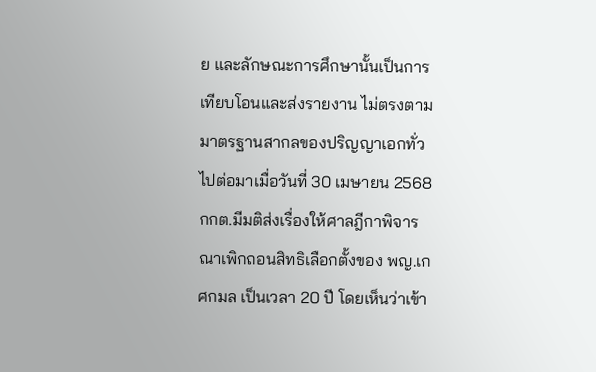ย และลักษณะการศึกษานั้นเป็นการเทียบโอนและส่งรายงาน ไม่ตรงตามมาตรฐานสากลของปริญญาเอกทั่วไปต่อมาเมื่อวันที่ 30 เมษายน 2568 กกต.มีมติส่งเรื่องให้ศาลฎีกาพิจารณาเพิกถอนสิทธิเลือกตั้งของ พญ.เกศกมล เป็นเวลา 20 ปี โดยเห็นว่าเข้า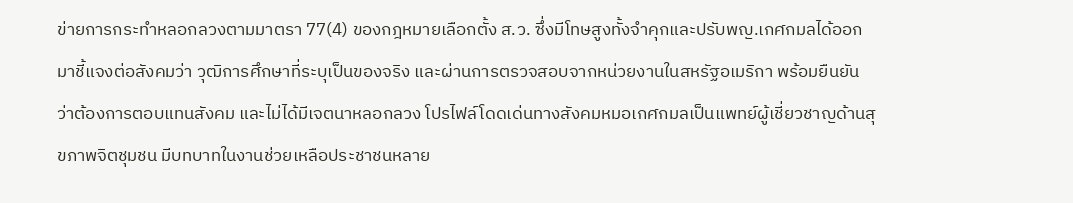ข่ายการกระทำหลอกลวงตามมาตรา 77(4) ของกฎหมายเลือกตั้ง ส.ว. ซึ่งมีโทษสูงทั้งจำคุกและปรับพญ.เกศกมลได้ออกมาชี้แจงต่อสังคมว่า วุฒิการศึกษาที่ระบุเป็นของจริง และผ่านการตรวจสอบจากหน่วยงานในสหรัฐอเมริกา พร้อมยืนยันว่าต้องการตอบแทนสังคม และไม่ได้มีเจตนาหลอกลวง โปรไฟล์โดดเด่นทางสังคมหมอเกศกมลเป็นแพทย์ผู้เชี่ยวชาญด้านสุขภาพจิตชุมชน มีบทบาทในงานช่วยเหลือประชาชนหลาย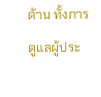ด้าน ทั้งการดูแลผู้ประ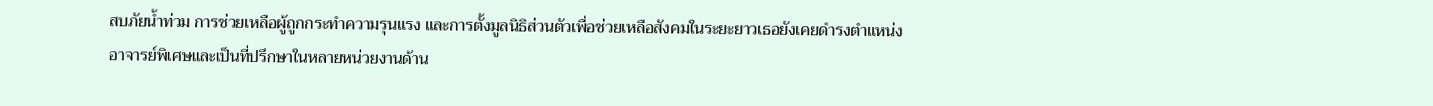สบภัยน้ำท่วม การช่วยเหลือผู้ถูกกระทำความรุนแรง และการตั้งมูลนิธิส่วนตัวเพื่อช่วยเหลือสังคมในระยะยาวเธอยังเคยดำรงตำแหน่งอาจารย์พิเศษและเป็นที่ปรึกษาในหลายหน่วยงานด้าน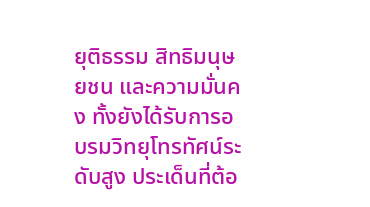ยุติธรรม สิทธิมนุษยชน และความมั่นคง ทั้งยังได้รับการอบรมวิทยุโทรทัศน์ระดับสูง ประเด็นที่ต้อ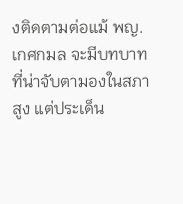งติดตามต่อแม้ พญ.เกศกมล จะมีบทบาทที่น่าจับตามองในสภาสูง แต่ประเด็น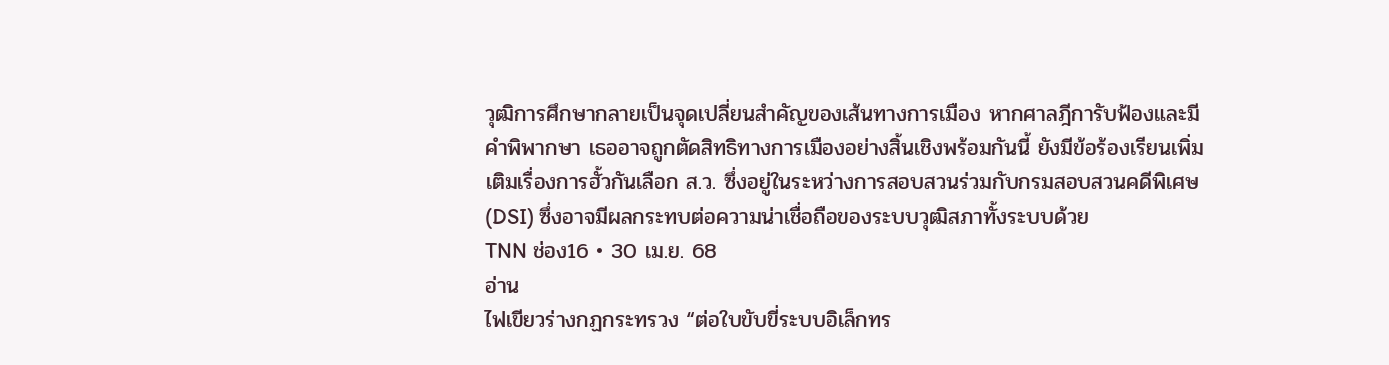วุฒิการศึกษากลายเป็นจุดเปลี่ยนสำคัญของเส้นทางการเมือง หากศาลฎีการับฟ้องและมีคำพิพากษา เธออาจถูกตัดสิทธิทางการเมืองอย่างสิ้นเชิงพร้อมกันนี้ ยังมีข้อร้องเรียนเพิ่มเติมเรื่องการฮั้วกันเลือก ส.ว. ซึ่งอยู่ในระหว่างการสอบสวนร่วมกับกรมสอบสวนคดีพิเศษ (DSI) ซึ่งอาจมีผลกระทบต่อความน่าเชื่อถือของระบบวุฒิสภาทั้งระบบด้วย
TNN ช่อง16 • 30 เม.ย. 68
อ่าน
ไฟเขียวร่างกฏกระทรวง “ต่อใบขับขี่ระบบอิเล็กทร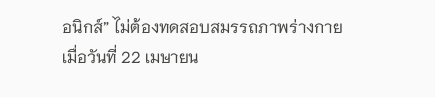อนิกส์” ไม่ต้องทดสอบสมรรถภาพร่างกาย
เมื่อวันที่ 22 เมษายน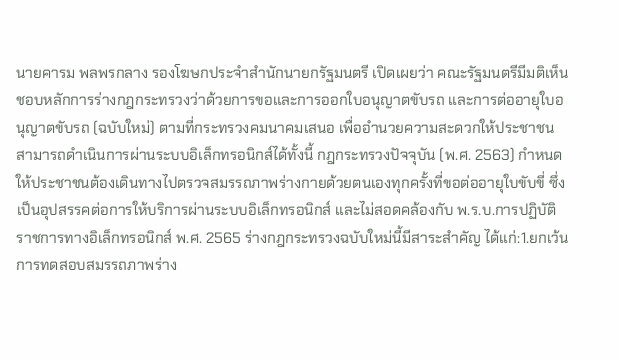นายคารม พลพรกลาง รองโฆษกประจำสำนักนายกรัฐมนตรี เปิดเผยว่า คณะรัฐมนตรีมีมติเห็นชอบหลักการร่างกฎกระทรวงว่าด้วยการขอและการออกใบอนุญาตขับรถ และการต่ออายุใบอนุญาตขับรถ (ฉบับใหม่) ตามที่กระทรวงคมนาคมเสนอ เพื่ออำนวยความสะดวกให้ประชาชนสามารถดำเนินการผ่านระบบอิเล็กทรอนิกส์ได้ทั้งนี้ กฎกระทรวงปัจจุบัน (พ.ศ. 2563) กำหนดให้ประชาชนต้องเดินทางไปตรวจสมรรถภาพร่างกายด้วยตนเองทุกครั้งที่ขอต่ออายุใบขับขี่ ซึ่งเป็นอุปสรรคต่อการให้บริการผ่านระบบอิเล็กทรอนิกส์ และไม่สอดคล้องกับ พ.ร.บ.การปฏิบัติราชการทางอิเล็กทรอนิกส์ พ.ศ. 2565 ร่างกฎกระทรวงฉบับใหม่นี้มีสาระสำคัญ ได้แก่:1.ยกเว้นการทดสอบสมรรถภาพร่าง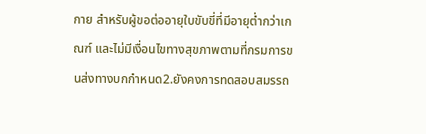กาย สำหรับผู้ขอต่ออายุใบขับขี่ที่มีอายุต่ำกว่าเกณฑ์ และไม่มีเงื่อนไขทางสุขภาพตามที่กรมการขนส่งทางบกกำหนด2.ยังคงการทดสอบสมรรถ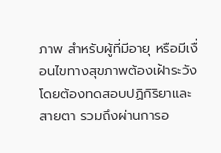ภาพ สำหรับผู้ที่มีอายุ หรือมีเงื่อนไขทางสุขภาพต้องเฝ้าระวัง โดยต้องทดสอบปฏิกิริยาและสายตา รวมถึงผ่านการอ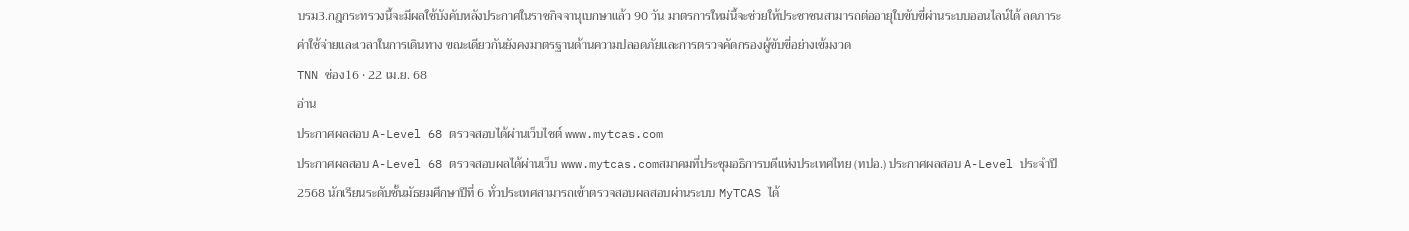บรม3.กฎกระทรวงนี้จะมีผลใช้บังคับหลังประกาศในราชกิจจานุเบกษาแล้ว 90 วัน มาตรการใหม่นี้จะช่วยให้ประชาชนสามารถต่ออายุใบขับขี่ผ่านระบบออนไลน์ได้ ลดภาระค่าใช้จ่ายและเวลาในการเดินทาง ขณะเดียวกันยังคงมาตรฐานด้านความปลอดภัยและการตรวจคัดกรองผู้ขับขี่อย่างเข้มงวด
TNN ช่อง16 • 22 เม.ย. 68
อ่าน
ประกาศผลสอบ A-Level 68 ตรวจสอบได้ผ่านเว็บไซต์ www.mytcas.com
ประกาศผลสอบ A-Level 68 ตรวจสอบผลได้ผ่านเว็บ www.mytcas.comสมาคมที่ประชุมอธิการบดีแห่งประเทศไทย (ทปอ.) ประกาศผลสอบ A-Level ประจำปี 2568 นักเรียนระดับชั้นมัธยมศึกษาปีที่ 6 ทั่วประเทศสามารถเข้าตรวจสอบผลสอบผ่านระบบ MyTCAS ได้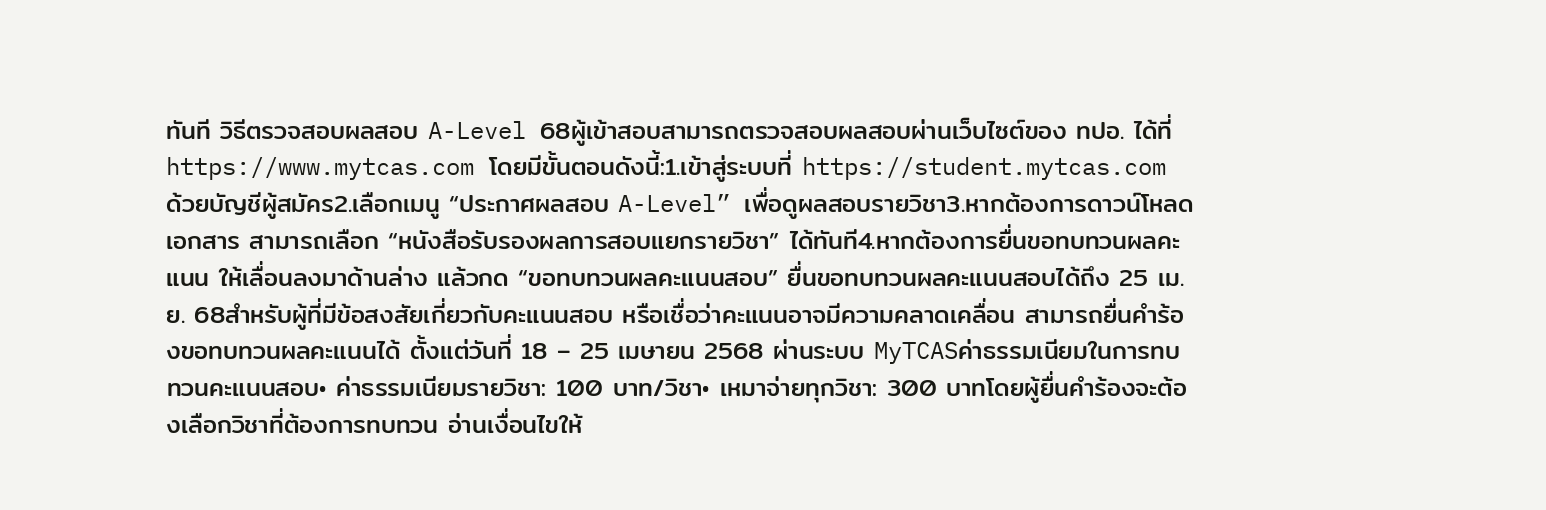ทันที วิธีตรวจสอบผลสอบ A-Level 68ผู้เข้าสอบสามารถตรวจสอบผลสอบผ่านเว็บไซต์ของ ทปอ. ได้ที่ https://www.mytcas.com โดยมีขั้นตอนดังนี้:1.เข้าสู่ระบบที่ https://student.mytcas.com ด้วยบัญชีผู้สมัคร2.เลือกเมนู “ประกาศผลสอบ A-Level” เพื่อดูผลสอบรายวิชา3.หากต้องการดาวน์โหลดเอกสาร สามารถเลือก “หนังสือรับรองผลการสอบแยกรายวิชา” ได้ทันที4.หากต้องการยื่นขอทบทวนผลคะแนน ให้เลื่อนลงมาด้านล่าง แล้วกด “ขอทบทวนผลคะแนนสอบ” ยื่นขอทบทวนผลคะแนนสอบได้ถึง 25 เม.ย. 68สำหรับผู้ที่มีข้อสงสัยเกี่ยวกับคะแนนสอบ หรือเชื่อว่าคะแนนอาจมีความคลาดเคลื่อน สามารถยื่นคำร้องขอทบทวนผลคะแนนได้ ตั้งแต่วันที่ 18 – 25 เมษายน 2568 ผ่านระบบ MyTCASค่าธรรมเนียมในการทบทวนคะแนนสอบ• ค่าธรรมเนียมรายวิชา: 100 บาท/วิชา• เหมาจ่ายทุกวิชา: 300 บาทโดยผู้ยื่นคำร้องจะต้องเลือกวิชาที่ต้องการทบทวน อ่านเงื่อนไขให้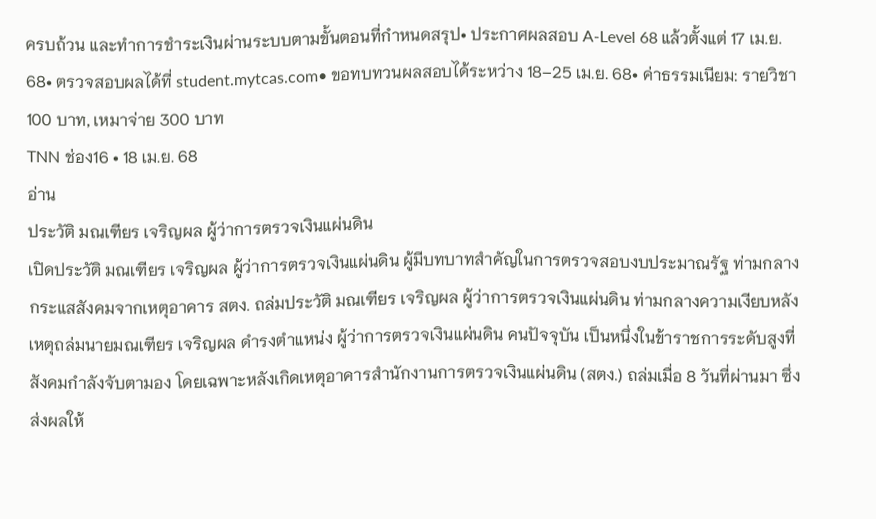ครบถ้วน และทำการชำระเงินผ่านระบบตามขั้นตอนที่กำหนดสรุป• ประกาศผลสอบ A-Level 68 แล้วตั้งแต่ 17 เม.ย. 68• ตรวจสอบผลได้ที่ student.mytcas.com• ขอทบทวนผลสอบได้ระหว่าง 18–25 เม.ย. 68• ค่าธรรมเนียม: รายวิชา 100 บาท, เหมาจ่าย 300 บาท
TNN ช่อง16 • 18 เม.ย. 68
อ่าน
ประวัติ มณเฑียร เจริญผล ผู้ว่าการตรวจเงินแผ่นดิน
เปิดประวัติ มณเฑียร เจริญผล ผู้ว่าการตรวจเงินแผ่นดิน ผู้มีบทบาทสำคัญในการตรวจสอบงบประมาณรัฐ ท่ามกลางกระแสสังคมจากเหตุอาคาร สตง. ถล่มประวัติ มณเฑียร เจริญผล ผู้ว่าการตรวจเงินแผ่นดิน ท่ามกลางความเงียบหลังเหตุถล่มนายมณเฑียร เจริญผล ดำรงตำแหน่ง ผู้ว่าการตรวจเงินแผ่นดิน คนปัจจุบัน เป็นหนึ่งในข้าราชการระดับสูงที่สังคมกำลังจับตามอง โดยเฉพาะหลังเกิดเหตุอาคารสำนักงานการตรวจเงินแผ่นดิน (สตง.) ถล่มเมื่อ 8 วันที่ผ่านมา ซึ่งส่งผลให้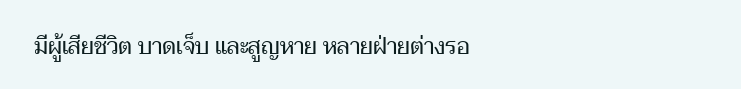มีผู้เสียชีวิต บาดเจ็บ และสูญหาย หลายฝ่ายต่างรอ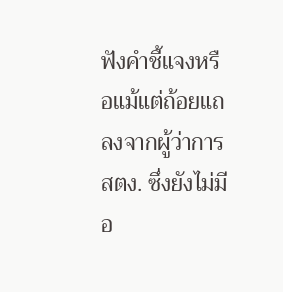ฟังคำชี้แจงหรือแม้แต่ถ้อยแถลงจากผู้ว่าการ สตง. ซึ่งยังไม่มีอ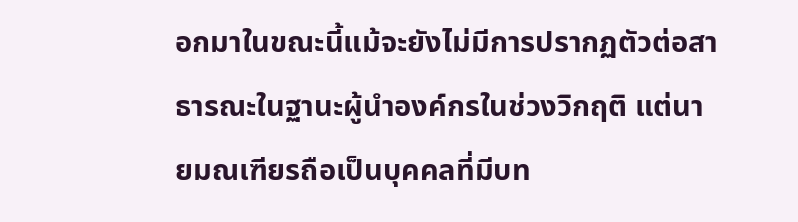อกมาในขณะนี้แม้จะยังไม่มีการปรากฏตัวต่อสาธารณะในฐานะผู้นำองค์กรในช่วงวิกฤติ แต่นายมณเฑียรถือเป็นบุคคลที่มีบท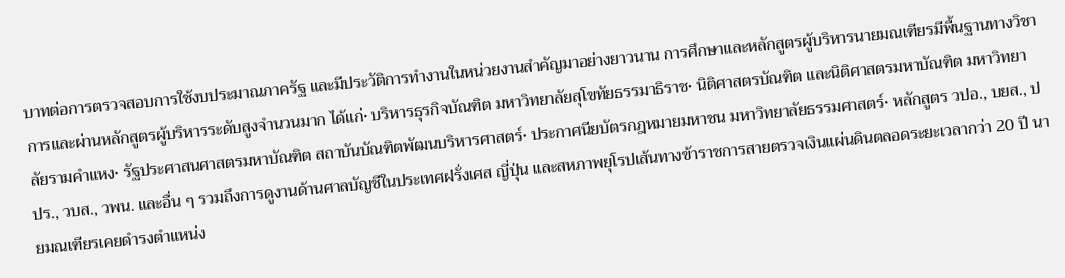บาทต่อการตรวจสอบการใช้งบประมาณภาครัฐ และมีประวัติการทำงานในหน่วยงานสำคัญมาอย่างยาวนาน การศึกษาและหลักสูตรผู้บริหารนายมณเฑียรมีพื้นฐานทางวิชาการและผ่านหลักสูตรผู้บริหารระดับสูงจำนวนมาก ได้แก่• บริหารธุรกิจบัณฑิต มหาวิทยาลัยสุโขทัยธรรมาธิราช• นิติศาสตรบัณฑิต และนิติศาสตรมหาบัณฑิต มหาวิทยาลัยรามคำแหง• รัฐประศาสนศาสตรมหาบัณฑิต สถาบันบัณฑิตพัฒนบริหารศาสตร์• ประกาศนียบัตรกฎหมายมหาชน มหาวิทยาลัยธรรมศาสตร์• หลักสูตร วปอ., บยส., ปปร., วบส., วพน. และอื่น ๆ รวมถึงการดูงานด้านศาลบัญชีในประเทศฝรั่งเศส ญี่ปุ่น และสหภาพยุโรปเส้นทางข้าราชการสายตรวจเงินแผ่นดินตลอดระยะเวลากว่า 20 ปี นายมณเฑียรเคยดำรงตำแหน่ง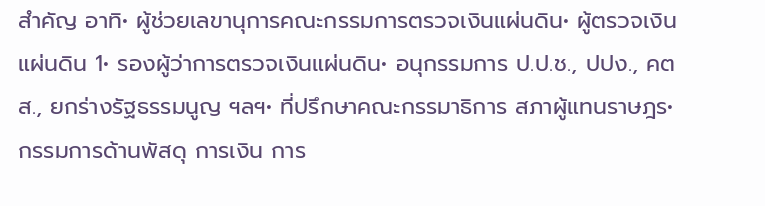สำคัญ อาทิ• ผู้ช่วยเลขานุการคณะกรรมการตรวจเงินแผ่นดิน• ผู้ตรวจเงินแผ่นดิน 1• รองผู้ว่าการตรวจเงินแผ่นดิน• อนุกรรมการ ป.ป.ช., ปปง., คตส., ยกร่างรัฐธรรมนูญ ฯลฯ• ที่ปรึกษาคณะกรรมาธิการ สภาผู้แทนราษฎร• กรรมการด้านพัสดุ การเงิน การ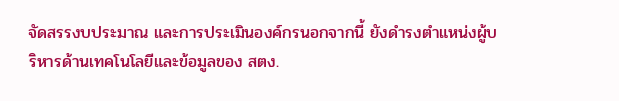จัดสรรงบประมาณ และการประเมินองค์กรนอกจากนี้ ยังดำรงตำแหน่งผู้บริหารด้านเทคโนโลยีและข้อมูลของ สตง.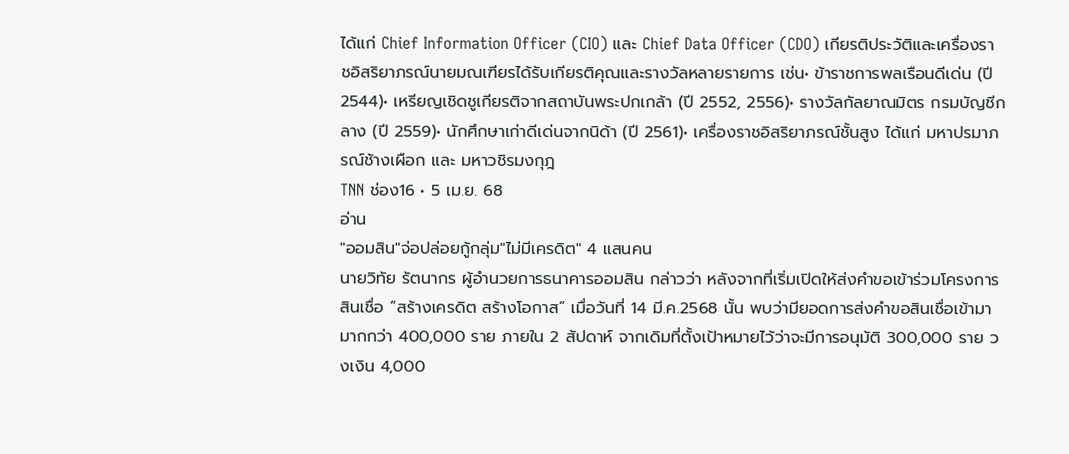ได้แก่ Chief Information Officer (CIO) และ Chief Data Officer (CDO) เกียรติประวัติและเครื่องราชอิสริยาภรณ์นายมณเฑียรได้รับเกียรติคุณและรางวัลหลายรายการ เช่น• ข้าราชการพลเรือนดีเด่น (ปี 2544)• เหรียญเชิดชูเกียรติจากสถาบันพระปกเกล้า (ปี 2552, 2556)• รางวัลกัลยาณมิตร กรมบัญชีกลาง (ปี 2559)• นักศึกษาเก่าดีเด่นจากนิด้า (ปี 2561)• เครื่องราชอิสริยาภรณ์ชั้นสูง ได้แก่ มหาปรมาภรณ์ช้างเผือก และ มหาวชิรมงกุฎ
TNN ช่อง16 • 5 เม.ย. 68
อ่าน
"ออมสิน"จ่อปล่อยกู้กลุ่ม"ไม่มีเครดิต" 4 แสนคน
นายวิทัย รัตนากร ผู้อำนวยการธนาคารออมสิน กล่าวว่า หลังจากที่เริ่มเปิดให้ส่งคำขอเข้าร่วมโครงการสินเชื่อ “สร้างเครดิต สร้างโอกาส” เมื่อวันที่ 14 มี.ค.2568 นั้น พบว่ามียอดการส่งคำขอสินเชื่อเข้ามามากกว่า 400,000 ราย ภายใน 2 สัปดาห์ จากเดิมที่ตั้งเป้าหมายไว้ว่าจะมีการอนุมัติ 300,000 ราย วงเงิน 4,000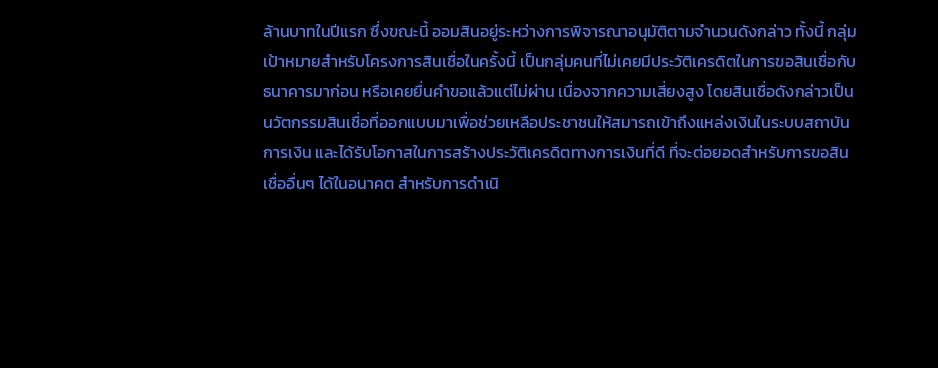ล้านบาทในปีแรก ซึ่งขณะนี้ ออมสินอยู่ระหว่างการพิจารณาอนุมัติตามจำนวนดังกล่าว ทั้งนี้ กลุ่มเป้าหมายสำหรับโครงการสินเชื่อในครั้งนี้ เป็นกลุ่มคนที่ไม่เคยมีประวัติเครดิตในการขอสินเชื่อกับธนาคารมาก่อน หรือเคยยื่นคำขอแล้วแต่ไม่ผ่าน เนื่องจากความเสี่ยงสูง โดยสินเชื่อดังกล่าวเป็นนวัตกรรมสินเชื่อที่ออกแบบมาเพื่อช่วยเหลือประชาชนให้สมารถเข้าถึงแหล่งเงินในระบบสถาบันการเงิน และได้รับโอกาสในการสร้างประวัติเครดิตทางการเงินที่ดี ที่จะต่อยอดสำหรับการขอสินเชื่ออื่นๆ ได้ในอนาคต สำหรับการดำเนิ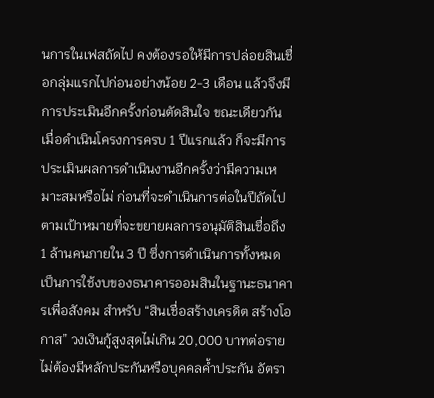นการในเฟสถัดไป คงต้องรอให้มีการปล่อยสินเชื่อกลุ่มแรกไปก่อนอย่างน้อย 2-3 เดือน แล้วจึงมีการประเมินอีกครั้งก่อนตัดสินใจ ขณะเดียวกันเมื่อดำเนินโครงการครบ 1 ปีแรกแล้ว ก็จะมีการประเมินผลการดำเนินงานอีกครั้งว่ามีความเหมาะสมหรือไม่ ก่อนที่จะดำเนินการต่อในปีถัดไป ตามเป้าหมายที่จะขยายผลการอนุมัติสินเชื่อถึง 1 ล้านคนภายใน 3 ปี ซึ่งการดำเนินการทั้งหมดเป็นการใช้งบของธนาคารออมสินในฐานะธนาคารเพื่อสังคม สำหรับ “สินเชื่อสร้างเครดิต สร้างโอกาส” วงเงินกู้สูงสุดไม่เกิน 20,000 บาทต่อราย ไม่ต้องมีหลักประกันหรือบุคคลค้ำประกัน อัตรา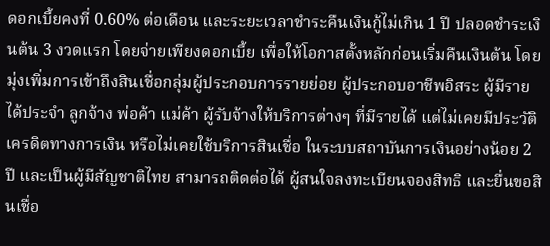ดอกเบี้ยคงที่ 0.60% ต่อเดือน และระยะเวลาชำระคืนเงินกู้ไม่เกิน 1 ปี ปลอดชำระเงินต้น 3 งวดแรก โดยจ่ายเพียงดอกเบี้ย เพื่อให้โอกาสตั้งหลักก่อนเริ่มคืนเงินต้น โดยมุ่งเพิ่มการเข้าถึงสินเชื่อกลุ่มผู้ประกอบการรายย่อย ผู้ประกอบอาชีพอิสระ ผู้มีรายได้ประจำ ลูกจ้าง พ่อค้า แม่ค้า ผู้รับจ้างให้บริการต่างๆ ที่มีรายได้ แต่ไม่เคยมีประวัติเครดิตทางการเงิน หรือไม่เคยใช้บริการสินเชื่อ ในระบบสถาบันการเงินอย่างน้อย 2 ปี และเป็นผู้มีสัญชาติไทย สามารถติดต่อได้ ผู้สนใจลงทะเบียนจองสิทธิ และยื่นขอสินเชื่อ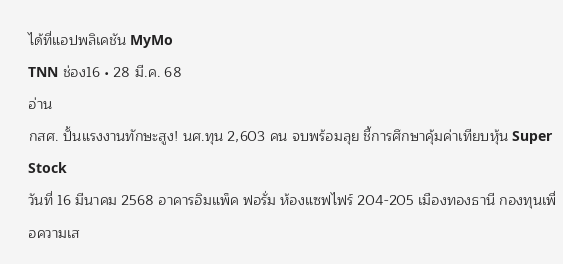ได้ที่แอปพลิเคชัน MyMo
TNN ช่อง16 • 28 มี.ค. 68
อ่าน
กสศ. ปั้นแรงงานทักษะสูง! นศ.ทุน 2,603 คน จบพร้อมลุย ชี้การศึกษาคุ้มค่าเทียบหุ้น Super Stock
วันที่ 16 มีนาคม 2568 อาคารอิมแพ็ค ฟอรั่ม ห้องแซฟไฟร์ 204-205 เมืองทองธานี กองทุนเพื่อความเส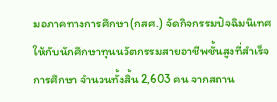มอภาคทางการศึกษา(กสศ.) จัดกิจกรรมปัจฉิมนิเทศให้กับนักศึกษาทุนนวัตกรรมสายอาชีพชั้นสูงที่สำเร็จการศึกษา จำนวนทั้งสิ้น 2,603 คน จากสถาน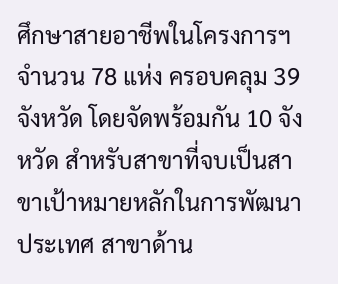ศึกษาสายอาชีพในโครงการฯ จำนวน 78 แห่ง ครอบคลุม 39 จังหวัด โดยจัดพร้อมกัน 10 จังหวัด สำหรับสาขาที่จบเป็นสาขาเป้าหมายหลักในการพัฒนาประเทศ สาขาด้าน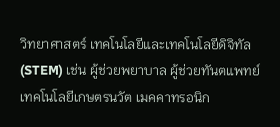วิทยาศาสตร์ เทคโนโลยีและเทคโนโลยีดิจิทัล (STEM) เช่น ผู้ช่วยพยาบาล ผู้ช่วยทันตแพทย์ เทคโนโลยีเกษตรนวัต เมคคาทรอนิก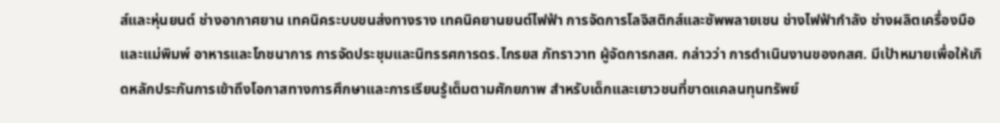ส์และหุ่นยนต์ ช่างอากาศยาน เทคนิคระบบขนส่งทางราง เทคนิคยานยนต์ไฟฟ้า การจัดการโลจิสติกส์และซัพพลายเชน ช่างไฟฟ้ากำลัง ช่างผลิตเครื่องมือและแม่พิมพ์ อาหารและโภชนาการ การจัดประชุมและนิทรรศการดร.ไกรยส ภัทราวาท ผู้จัดการกสศ. กล่าวว่า การดำเนินงานของกสศ. มีเป้าหมายเพื่อให้เกิดหลักประกันการเข้าถึงโอกาสทางการศึกษาและการเรียนรู้เต็มตามศักยภาพ สำหรับเด็กและเยาวชนที่ขาดแคลนทุนทรัพย์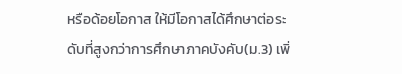หรือด้อยโอกาส ให้มีโอกาสได้ศึกษาต่อระดับที่สูงกว่าการศึกษาภาคบังคับ(ม.3) เพิ่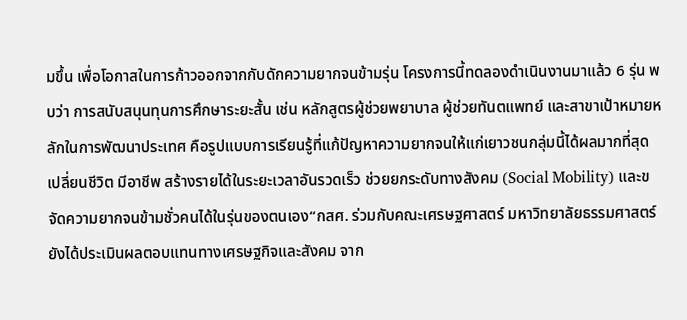มขึ้น เพื่อโอกาสในการก้าวออกจากกับดักความยากจนข้ามรุ่น โครงการนี้ทดลองดำเนินงานมาแล้ว 6 รุ่น พบว่า การสนับสนุนทุนการศึกษาระยะสั้น เช่น หลักสูตรผู้ช่วยพยาบาล ผู้ช่วยทันตแพทย์ และสาขาเป้าหมายหลักในการพัฒนาประเทศ คือรูปแบบการเรียนรู้ที่แก้ปัญหาความยากจนให้แก่เยาวชนกลุ่มนี้ได้ผลมากที่สุด เปลี่ยนชีวิต มีอาชีพ สร้างรายได้ในระยะเวลาอันรวดเร็ว ช่วยยกระดับทางสังคม (Social Mobility) และขจัดความยากจนข้ามชั่วคนได้ในรุ่นของตนเอง“กสศ. ร่วมกับคณะเศรษฐศาสตร์ มหาวิทยาลัยธรรมศาสตร์ ยังได้ประเมินผลตอบแทนทางเศรษฐกิจและสังคม จาก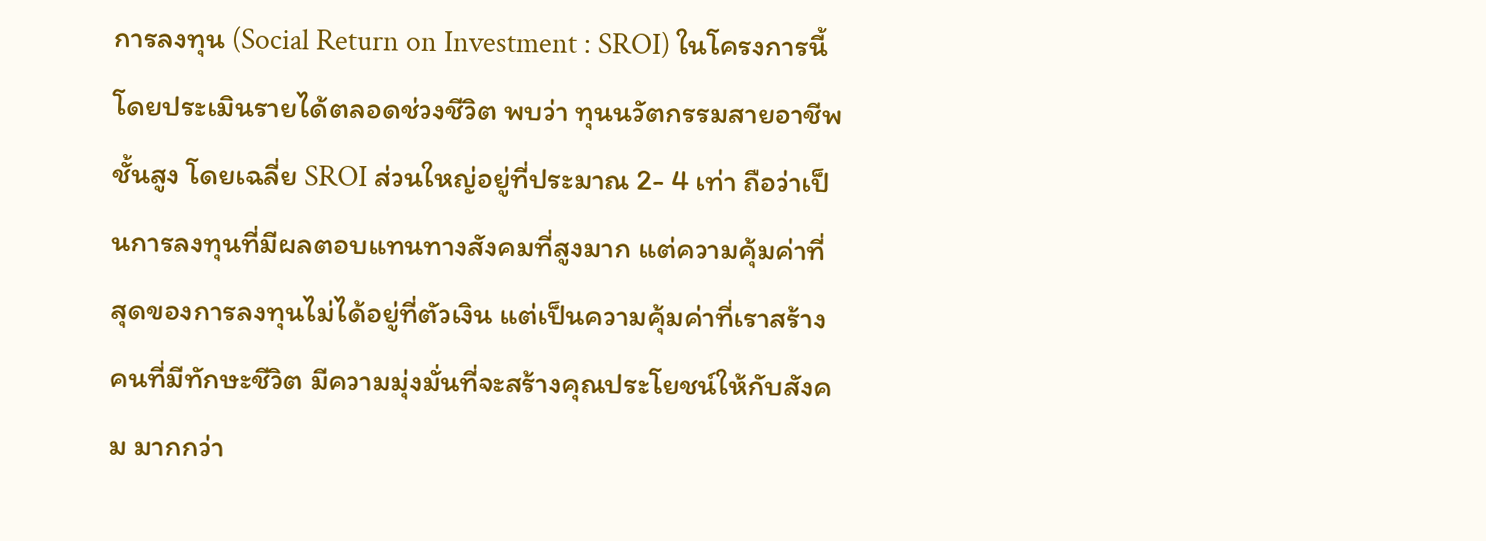การลงทุน (Social Return on Investment : SROI) ในโครงการนี้ โดยประเมินรายได้ตลอดช่วงชีวิต พบว่า ทุนนวัตกรรมสายอาชีพชั้นสูง โดยเฉลี่ย SROI ส่วนใหญ่อยู่ที่ประมาณ 2- 4 เท่า ถือว่าเป็นการลงทุนที่มีผลตอบแทนทางสังคมที่สูงมาก แต่ความคุ้มค่าที่สุดของการลงทุนไม่ได้อยู่ที่ตัวเงิน แต่เป็นความคุ้มค่าที่เราสร้างคนที่มีทักษะชีวิต มีความมุ่งมั่นที่จะสร้างคุณประโยชน์ให้กับสังคม มากกว่า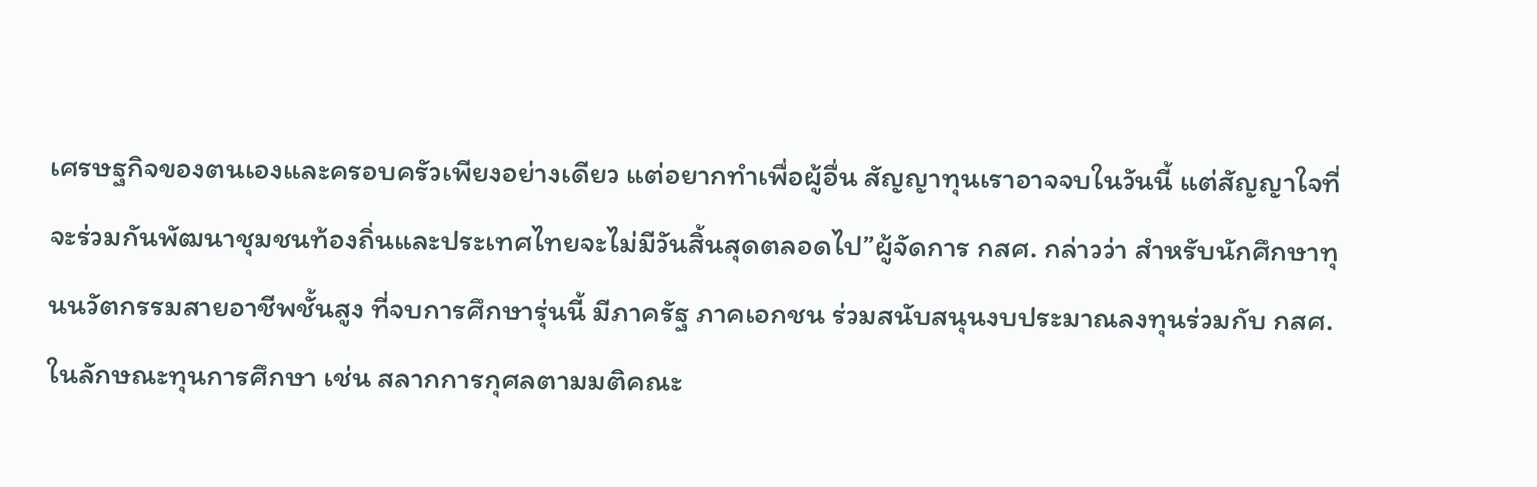เศรษฐกิจของตนเองและครอบครัวเพียงอย่างเดียว แต่อยากทำเพื่อผู้อื่น สัญญาทุนเราอาจจบในวันนี้ แต่สัญญาใจที่จะร่วมกันพัฒนาชุมชนท้องถิ่นและประเทศไทยจะไม่มีวันสิ้นสุดตลอดไป”ผู้จัดการ กสศ. กล่าวว่า สำหรับนักศึกษาทุนนวัตกรรมสายอาชีพชั้นสูง ที่จบการศึกษารุ่นนี้ มีภาครัฐ ภาคเอกชน ร่วมสนับสนุนงบประมาณลงทุนร่วมกับ กสศ. ในลักษณะทุนการศึกษา เช่น สลากการกุศลตามมติคณะ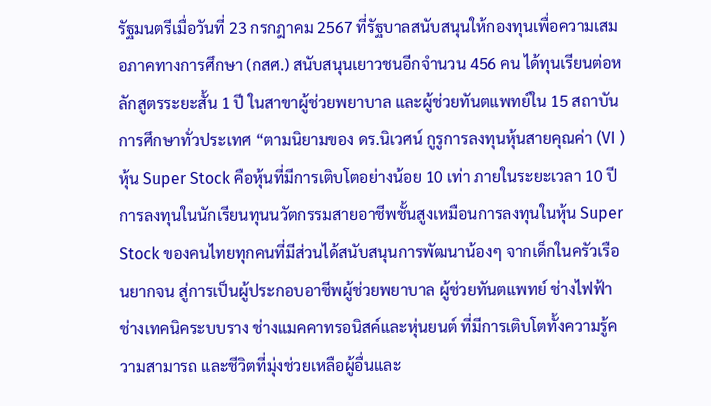รัฐมนตรีเมื่อวันที่ 23 กรกฎาคม 2567 ที่รัฐบาลสนับสนุนให้กองทุนเพื่อความเสมอภาคทางการศึกษา (กสศ.) สนับสนุนเยาวชนอีกจำนวน 456 คน ได้ทุนเรียนต่อหลักสูตรระยะสั้น 1 ปี ในสาขาผู้ช่วยพยาบาล และผู้ช่วยทันตแพทย์ใน 15 สถาบันการศึกษาทั่วประเทศ “ตามนิยามของ ดร.นิเวศน์ กูรูการลงทุนหุ้นสายคุณค่า (VI ) หุ้น Super Stock คือหุ้นที่มีการเติบโตอย่างน้อย 10 เท่า ภายในระยะเวลา 10 ปี การลงทุนในนักเรียนทุนนวัตกรรมสายอาชีพชั้นสูงเหมือนการลงทุนในหุ้น Super Stock ของคนไทยทุกคนที่มีส่วนได้สนับสนุนการพัฒนาน้องๆ จากเด็กในครัวเรือนยากจน สู่การเป็นผู้ประกอบอาชีพผู้ช่วยพยาบาล ผู้ช่วยทันตแพทย์ ช่างไฟฟ้า ช่างเทคนิคระบบราง ช่างแมคคาทรอนิสค์และหุ่นยนต์ ที่มีการเติบโตทั้งความรู้ความสามารถ และชีวิตที่มุ่งช่วยเหลือผู้อื่นและ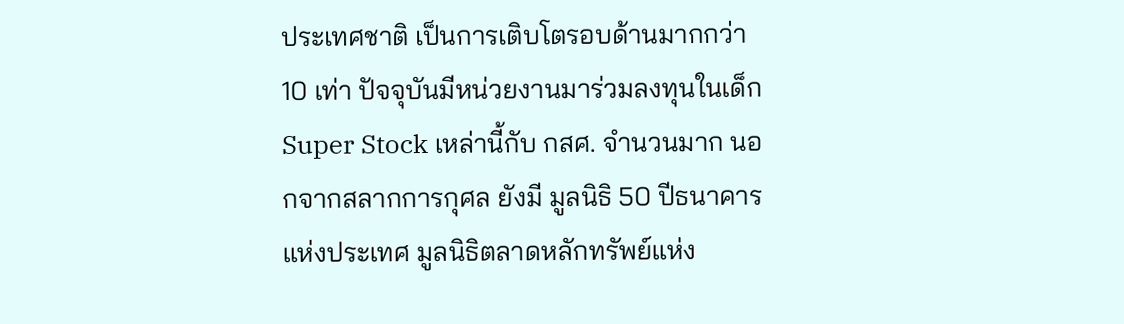ประเทศชาติ เป็นการเติบโตรอบด้านมากกว่า 10 เท่า ปัจจุบันมีหน่วยงานมาร่วมลงทุนในเด็ก Super Stock เหล่านี้กับ กสศ. จำนวนมาก นอกจากสลากการกุศล ยังมี มูลนิธิ 50 ปีธนาคารแห่งประเทศ มูลนิธิตลาดหลักทรัพย์แห่ง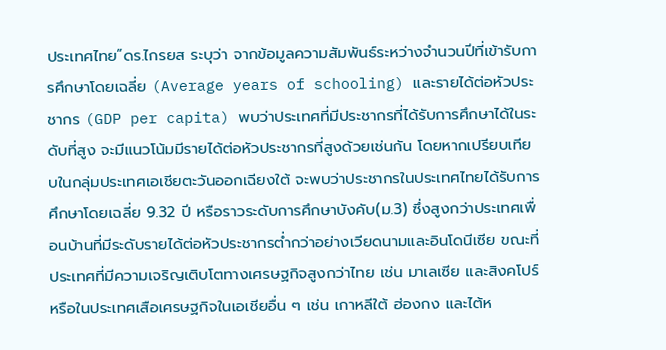ประเทศไทย”ดร.ไกรยส ระบุว่า จากข้อมูลความสัมพันธ์ระหว่างจำนวนปีที่เข้ารับการศึกษาโดยเฉลี่ย (Average years of schooling) และรายได้ต่อหัวประชากร (GDP per capita) พบว่าประเทศที่มีประชากรที่ได้รับการศึกษาได้ในระดับที่สูง จะมีแนวโน้มมีรายได้ต่อหัวประชากรที่สูงด้วยเช่นกัน โดยหากเปรียบเทียบในกลุ่มประเทศเอเชียตะวันออกเฉียงใต้ จะพบว่าประชากรในประเทศไทยได้รับการศึกษาโดยเฉลี่ย 9.32 ปี หรือราวระดับการศึกษาบังคับ(ม.3) ซึ่งสูงกว่าประเทศเพื่อนบ้านที่มีระดับรายได้ต่อหัวประชากรต่ำกว่าอย่างเวียดนามและอินโดนีเซีย ขณะที่ประเทศที่มีความเจริญเติบโตทางเศรษฐกิจสูงกว่าไทย เช่น มาเลเซีย และสิงคโปร์ หรือในประเทศเสือเศรษฐกิจในเอเชียอื่น ๆ เช่น เกาหลีใต้ ฮ่องกง และไต้ห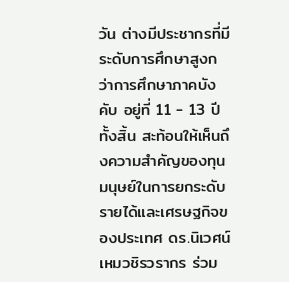วัน ต่างมีประชากรที่มีระดับการศึกษาสูงกว่าการศึกษาภาคบังคับ อยู่ที่ 11 - 13 ปีทั้งสิ้น สะท้อนให้เห็นถึงความสำคัญของทุนมนุษย์ในการยกระดับรายได้และเศรษฐกิจของประเทศ ดร.นิเวศน์ เหมวชิรวรากร ร่วม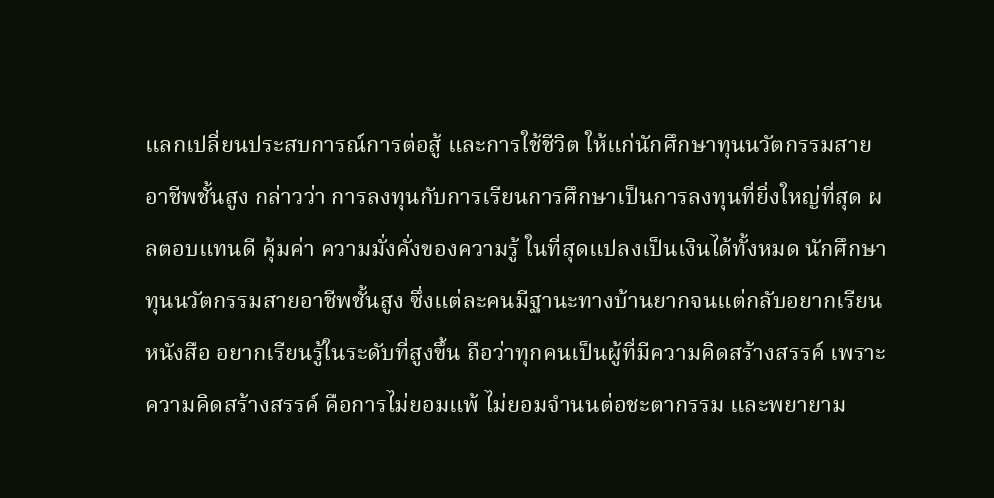แลกเปลี่ยนประสบการณ์การต่อสู้ และการใช้ชีวิต ให้แก่นักศึกษาทุนนวัตกรรมสายอาชีพชั้นสูง กล่าวว่า การลงทุนกับการเรียนการศึกษาเป็นการลงทุนที่ยิ่งใหญ่ที่สุด ผลตอบแทนดี คุ้มค่า ความมั่งคั่งของความรู้ ในที่สุดแปลงเป็นเงินได้ทั้งหมด นักศึกษาทุนนวัตกรรมสายอาชีพชั้นสูง ซึ่งแต่ละคนมีฐานะทางบ้านยากจนแต่กลับอยากเรียนหนังสือ อยากเรียนรู้ในระดับที่สูงขึ้น ถือว่าทุกคนเป็นผู้ที่มีความคิดสร้างสรรค์ เพราะความคิดสร้างสรรค์ คือการไม่ยอมแพ้ ไม่ยอมจำนนต่อชะตากรรม และพยายาม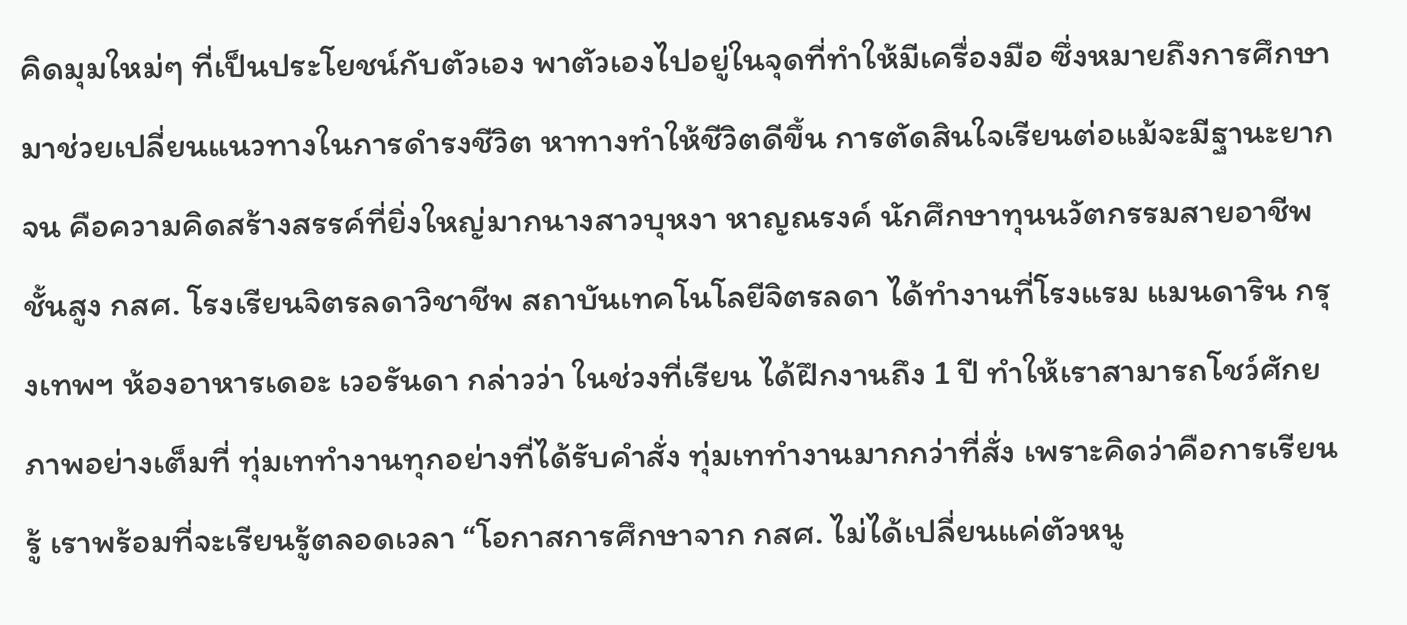คิดมุมใหม่ๆ ที่เป็นประโยชน์กับตัวเอง พาตัวเองไปอยู่ในจุดที่ทำให้มีเครื่องมือ ซึ่งหมายถึงการศึกษามาช่วยเปลี่ยนแนวทางในการดำรงชีวิต หาทางทำให้ชีวิตดีขึ้น การตัดสินใจเรียนต่อแม้จะมีฐานะยากจน คือความคิดสร้างสรรค์ที่ยิ่งใหญ่มากนางสาวบุหงา หาญณรงค์ นักศึกษาทุนนวัตกรรมสายอาชีพชั้นสูง กสศ. โรงเรียนจิตรลดาวิชาชีพ สถาบันเทคโนโลยีจิตรลดา ได้ทำงานที่โรงแรม แมนดาริน กรุงเทพฯ ห้องอาหารเดอะ เวอรันดา กล่าวว่า ในช่วงที่เรียน ได้ฝึกงานถึง 1 ปี ทำให้เราสามารถโชว์ศักยภาพอย่างเต็มที่ ทุ่มเททำงานทุกอย่างที่ได้รับคำสั่ง ทุ่มเททำงานมากกว่าที่สั่ง เพราะคิดว่าคือการเรียนรู้ เราพร้อมที่จะเรียนรู้ตลอดเวลา “โอกาสการศึกษาจาก กสศ. ไม่ได้เปลี่ยนแค่ตัวหนู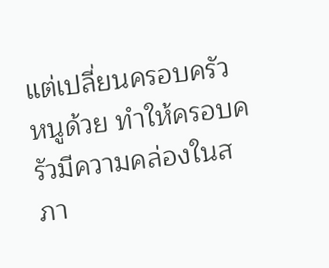แต่เปลี่ยนครอบครัวหนูด้วย ทำให้ครอบครัวมีความคล่องในสภา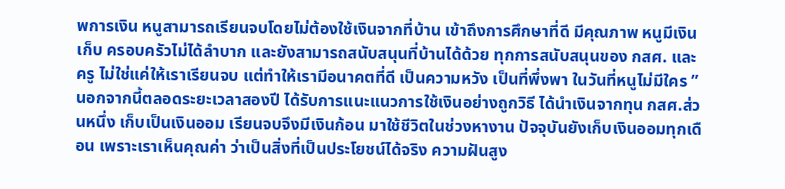พการเงิน หนูสามารถเรียนจบโดยไม่ต้องใช้เงินจากที่บ้าน เข้าถึงการศึกษาที่ดี มีคุณภาพ หนูมีเงินเก็บ ครอบครัวไม่ได้ลำบาก และยังสามารถสนับสนุนที่บ้านได้ด้วย ทุกการสนับสนุนของ กสศ. และครู ไม่ใช่แค่ให้เราเรียนจบ แต่ทำให้เรามีอนาคตที่ดี เป็นความหวัง เป็นที่พึ่งพา ในวันที่หนูไม่มีใคร ”นอกจากนี้ตลอดระยะเวลาสองปี ได้รับการแนะแนวการใช้เงินอย่างถูกวิธี ได้นำเงินจากทุน กสศ.ส่วนหนึ่ง เก็บเป็นเงินออม เรียนจบจึงมีเงินก้อน มาใช้ชีวิตในช่วงหางาน ปัจจุบันยังเก็บเงินออมทุกเดือน เพราะเราเห็นคุณค่า ว่าเป็นสิ่งที่เป็นประโยชน์ได้จริง ความฝันสูง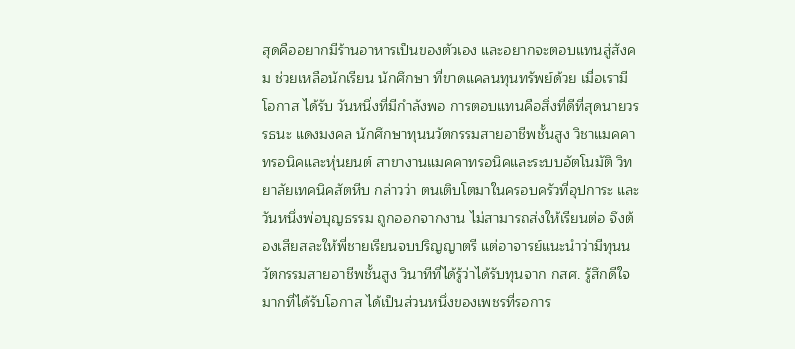สุดคืออยากมีร้านอาหารเป็นของตัวเอง และอยากจะตอบแทนสู่สังคม ช่วยเหลือนักเรียน นักศึกษา ที่ขาดแคลนทุนทรัพย์ด้วย เมื่อเรามีโอกาส ได้รับ วันหนึ่งที่มีกำลังพอ การตอบแทนคือสิ่งที่ดีที่สุดนายวรรธนะ แดงมงคล นักศึกษาทุนนวัตกรรมสายอาชีพชั้นสูง วิชาแมคคาทรอนิคและหุ่นยนต์ สาขางานแมคคาทรอนิคและระบบอัตโนมัติ วิทยาลัยเทคนิคสัตหีบ กล่าวว่า ตนเติบโตมาในครอบครัวที่อุปการะ และวันหนึ่งพ่อบุญธรรม ถูกออกจากงาน ไม่สามารถส่งให้เรียนต่อ จึงต้องเสียสละให้พี่ชายเรียนจบปริญญาตรี แต่อาจารย์แนะนำว่ามีทุนนวัตกรรมสายอาชีพชั้นสูง วินาทีที่ได้รู้ว่าได้รับทุนจาก กสศ. รู้สึกดีใจมากที่ได้รับโอกาส ได้เป็นส่วนหนึ่งของเพชรที่รอการ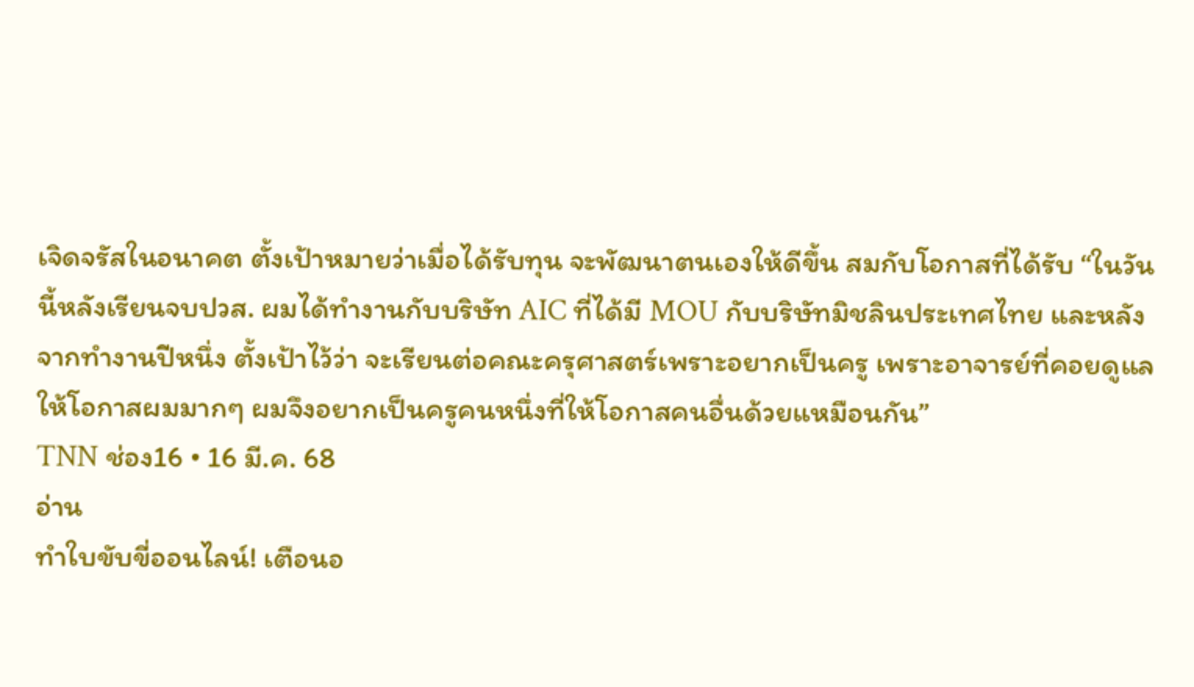เจิดจรัสในอนาคต ตั้งเป้าหมายว่าเมื่อได้รับทุน จะพัฒนาตนเองให้ดีขึ้น สมกับโอกาสที่ได้รับ “ในวันนี้หลังเรียนจบปวส. ผมได้ทำงานกับบริษัท AIC ที่ได้มี MOU กับบริษัทมิชลินประเทศไทย และหลังจากทำงานปีหนึ่ง ตั้งเป้าไว้ว่า จะเรียนต่อคณะครุศาสตร์เพราะอยากเป็นครู เพราะอาจารย์ที่คอยดูแล ให้โอกาสผมมากๆ ผมจึงอยากเป็นครูคนหนึ่งที่ให้โอกาสคนอื่นด้วยแหมือนกัน”
TNN ช่อง16 • 16 มี.ค. 68
อ่าน
ทำใบขับขี่ออนไลน์! เตือนอ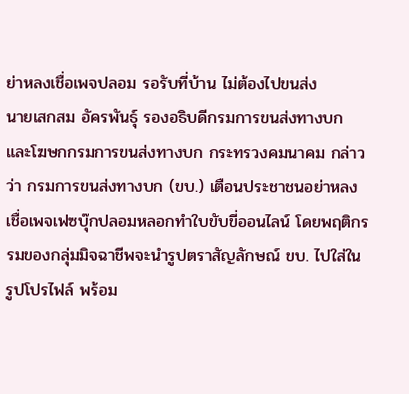ย่าหลงเชื่อเพจปลอม รอรับที่บ้าน ไม่ต้องไปขนส่ง
นายเสกสม อัครพันธุ์ รองอธิบดีกรมการขนส่งทางบก และโฆษกกรมการขนส่งทางบก กระทรวงคมนาคม กล่าวว่า กรมการขนส่งทางบก (ขบ.) เตือนประชาชนอย่าหลงเชื่อเพจเฟซบุ๊กปลอมหลอกทำใบขับขี่ออนไลน์ โดยพฤติกรรมของกลุ่มมิจฉาชีพจะนำรูปตราสัญลักษณ์ ขบ. ไปใส่ในรูปโปรไฟล์ พร้อม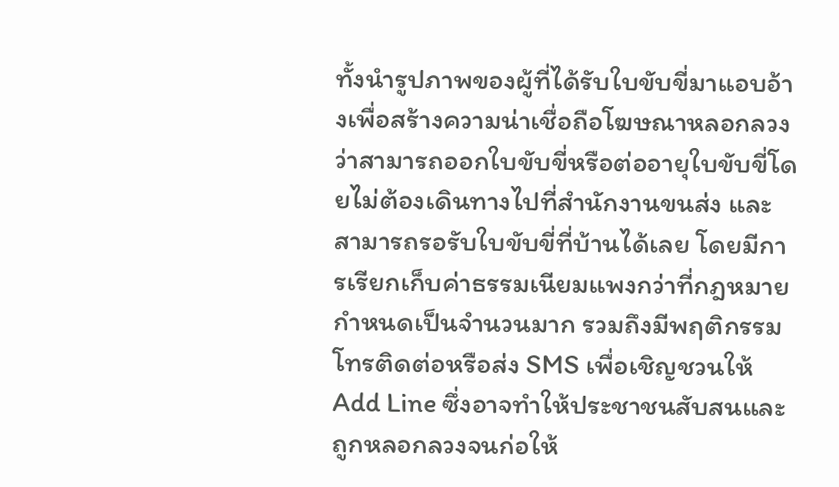ทั้งนำรูปภาพของผู้ที่ได้รับใบขับขี่มาแอบอ้างเพื่อสร้างความน่าเชื่อถือโฆษณาหลอกลวงว่าสามารถออกใบขับขี่หรือต่ออายุใบขับขี่โดยไม่ต้องเดินทางไปที่สำนักงานขนส่ง และสามารถรอรับใบขับขี่ที่บ้านได้เลย โดยมีการเรียกเก็บค่าธรรมเนียมแพงกว่าที่กฎหมายกำหนดเป็นจำนวนมาก รวมถึงมีพฤติกรรมโทรติดต่อหรือส่ง SMS เพื่อเชิญชวนให้ Add Line ซึ่งอาจทำให้ประชาชนสับสนและถูกหลอกลวงจนก่อให้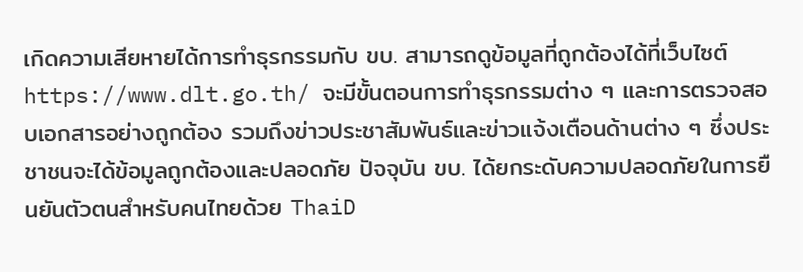เกิดความเสียหายได้การทำธุรกรรมกับ ขบ. สามารถดูข้อมูลที่ถูกต้องได้ที่เว็บไซต์ https://www.dlt.go.th/ จะมีขั้นตอนการทำธุรกรรมต่าง ๆ และการตรวจสอบเอกสารอย่างถูกต้อง รวมถึงข่าวประชาสัมพันธ์และข่าวแจ้งเตือนด้านต่าง ๆ ซึ่งประชาชนจะได้ข้อมูลถูกต้องและปลอดภัย ปัจจุบัน ขบ. ได้ยกระดับความปลอดภัยในการยืนยันตัวตนสำหรับคนไทยด้วย ThaiD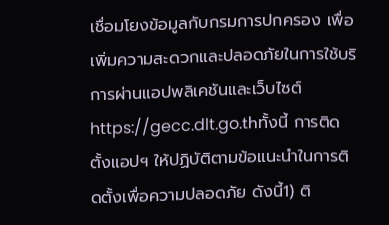เชื่อมโยงข้อมูลกับกรมการปกครอง เพื่อเพิ่มความสะดวกและปลอดภัยในการใช้บริการผ่านแอปพลิเคชันและเว็บไซต์ https://gecc.dlt.go.thทั้งนี้ การติดตั้งแอปฯ ให้ปฏิบัติตามข้อแนะนำในการติดตั้งเพื่อความปลอดภัย ดังนี้1) ติ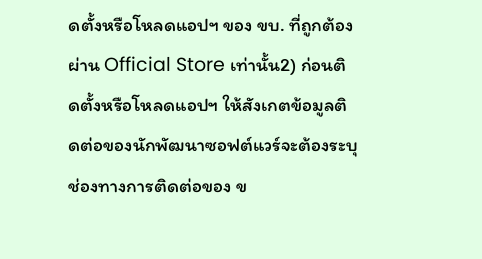ดตั้งหรือโหลดแอปฯ ของ ขบ. ที่ถูกต้องผ่าน Official Store เท่านั้น2) ก่อนติดตั้งหรือโหลดแอปฯ ให้สังเกตข้อมูลติดต่อของนักพัฒนาซอฟต์แวร์จะต้องระบุช่องทางการติดต่อของ ข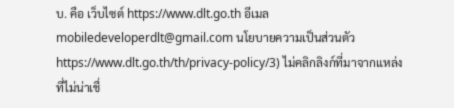บ. คือ เว็บไซต์ https://www.dlt.go.th อีเมล mobiledeveloperdlt@gmail.com นโยบายความเป็นส่วนตัว https://www.dlt.go.th/th/privacy-policy/3) ไม่คลิกลิงก์ที่มาจากแหล่งที่ไม่น่าเชื่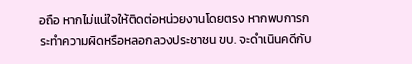อถือ หากไม่แน่ใจให้ติดต่อหน่วยงานโดยตรง หากพบการกระทำความผิดหรือหลอกลวงประชาชน ขบ. จะดำเนินคดีกับ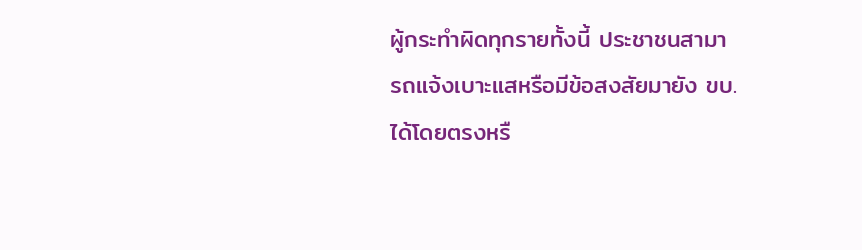ผู้กระทำผิดทุกรายทั้งนี้ ประชาชนสามารถแจ้งเบาะแสหรือมีข้อสงสัยมายัง ขบ. ได้โดยตรงหรื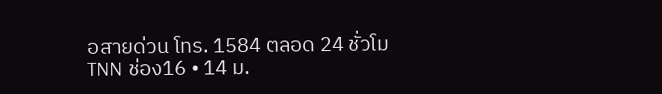อสายด่วน โทร. 1584 ตลอด 24 ชั่วโม
TNN ช่อง16 • 14 ม.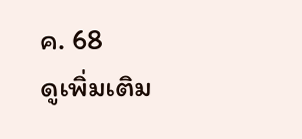ค. 68
ดูเพิ่มเติม